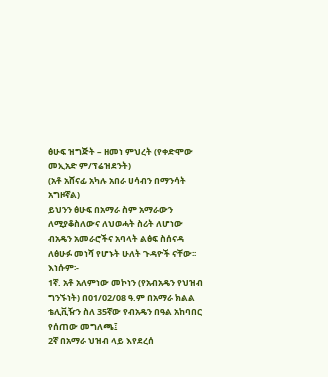ፅሁፍ ዝግጅት – ዘመነ ምህረት (የቀድሞው መኢአድ ም/ፕሬዝደንት)
(አቶ አሸናፊ አካሉ አበራ ሀሳብን በማንሳት አግዞኛል)
ይህንን ፅሁፍ በአማራ ስም አማራውን ለሚያቆስለውና ለህወሓት ስሪት ለሆነው ብአዴን አመራሮችና አባላት ልፅፍ ስሰናዳ ለፅሁፉ መነሻ የሆኑት ሁለት ጉዳዮች ናቸው፡፡ እነሱም፡-
1ኛ. አቶ አለምነው መኮነን (የአብአዴን የህዝብ ግንኙነት) በ01/02/08 ዓ.ም በአማራ ክልል ቴሊቪዥን ስለ 35ኛው የብአዴን በዓል አከባበር የሰጠው መግለጫ፤
2ኛ በአማራ ህዝብ ላይ እየደረሰ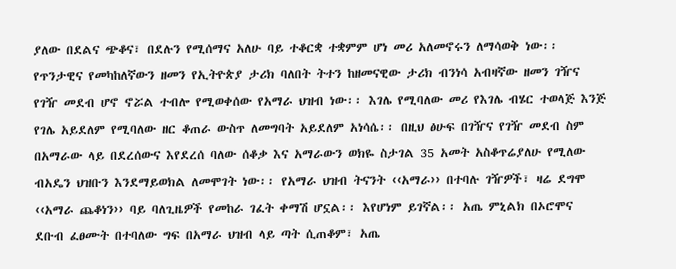ያለው በደልና ጭቆና፣ በደሉን የሚሰማና አለሁ ባይ ተቆርቋ ተቋምም ሆነ መሪ አለመኖሩን ለማሳወቅ ነው፡፡
የጥንታዊና የመካከለኛውን ዘመን የኢትዮጵያ ታሪክ ባለበት ትተን ከዘመናዊው ታሪክ ብንነሳ አብዛኛው ዘመን ገዥና የገዥ መደብ ሆኖ ኖሯል ተብሎ የሚወቀሰው የአማራ ህዝብ ነው፡፡ እገሌ የሚባለው መሪ የእገሌ ብሄር ተወላጅ እንጅ የገሌ አይደለም የሚባለው ዘር ቆጠራ ውስጥ ለመግባት አይደለም አነሳሴ፡፡ በዚህ ፅሁፍ በገዥና የገዥ መደብ ስም በአማራው ላይ በደረሰውና እየደረሰ ባለው ሰቆቃ እና አማራውን ወክዬ ስታገል 35 አመት አስቆጥሬያለሁ የሚለው ብአዴን ህዝቡን እንደማይወክል ለመሞገት ነው፡፡ የአማራ ህዝብ ትናንት ‹‹አማራ›› በተባሉ ገዥዎች፣ ዛሬ ደግሞ ‹‹አማራ ጨቆነን›› ባይ ባለጊዜዎች የመከራ ገፈት ቀማሽ ሆኗል፡፡ እየሆነም ይገኛል፡፡ አጤ ምኒልክ በኦሮሞና ደቡብ ፈፀሙት በተባለው ግፍ በአማራ ህዝብ ላይ ጣት ሲጠቆም፣ አጤ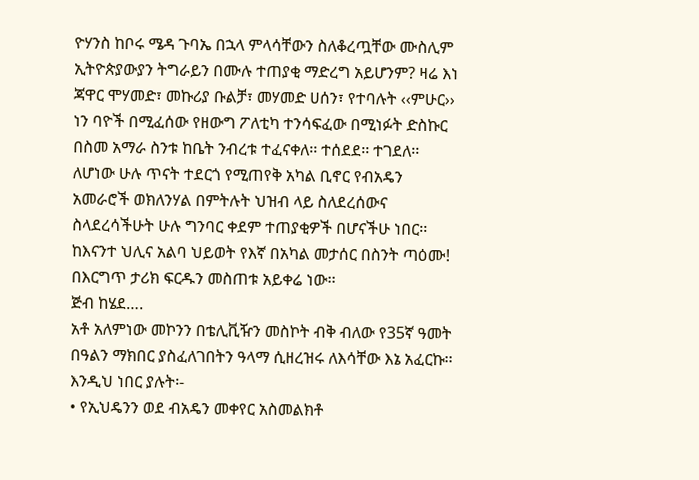ዮሃንስ ከቦሩ ሜዳ ጉባኤ በኋላ ምላሳቸውን ስለቆረጧቸው ሙስሊም ኢትዮጵያውያን ትግራይን በሙሉ ተጠያቂ ማድረግ አይሆንም? ዛሬ እነ ጃዋር ሞሃመድ፣ መኩሪያ ቡልቻ፣ መሃመድ ሀሰን፣ የተባሉት ‹‹ምሁር›› ነን ባዮች በሚፈሰው የዘውግ ፖለቲካ ተንሳፍፈው በሚነፉት ድስኩር በስመ አማራ ስንቱ ከቤት ንብረቱ ተፈናቀለ፡፡ ተሰደደ፡፡ ተገደለ፡፡ ለሆነው ሁሉ ጥናት ተደርጎ የሚጠየቅ አካል ቢኖር የብአዴን አመራሮች ወክለንሃል በምትሉት ህዝብ ላይ ስለደረሰውና ስላደረሳችሁት ሁሉ ግንባር ቀደም ተጠያቂዎች በሆናችሁ ነበር፡፡ ከእናንተ ህሊና አልባ ህይወት የእኛ በአካል መታሰር በስንት ጣዕሙ! በእርግጥ ታሪክ ፍርዱን መስጠቱ አይቀሬ ነው፡፡
ጅብ ከሄደ….
አቶ አለምነው መኮንን በቴሊቪዥን መስኮት ብቅ ብለው የ35ኛ ዓመት በዓልን ማክበር ያስፈለገበትን ዓላማ ሲዘረዝሩ ለእሳቸው እኔ አፈርኩ፡፡ እንዲህ ነበር ያሉት፡-
• የኢህዴንን ወደ ብአዴን መቀየር አስመልክቶ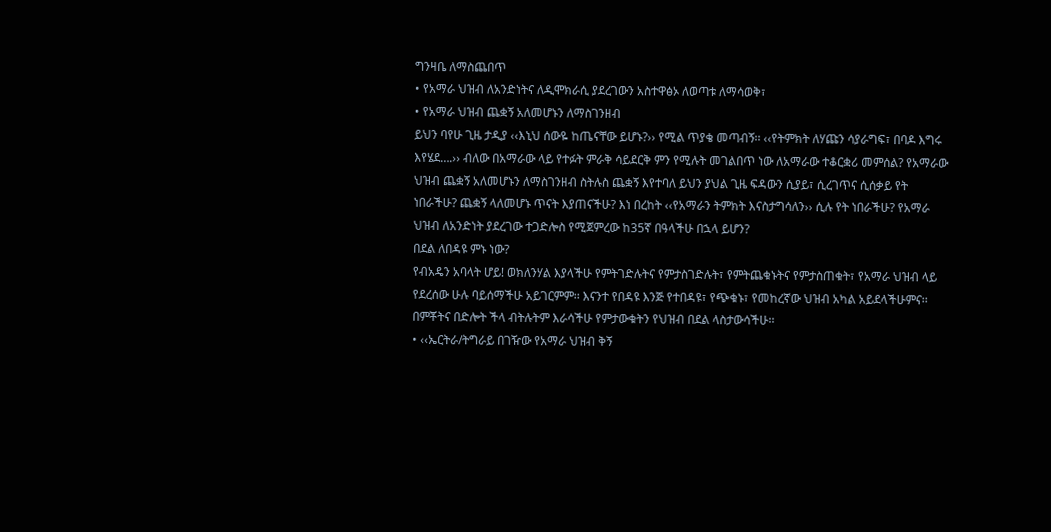ግንዛቤ ለማስጨበጥ
• የአማራ ህዝብ ለአንድነትና ለዲሞክራሲ ያደረገውን አስተዋፅኦ ለወጣቱ ለማሳወቅ፣
• የአማራ ህዝብ ጨቋኝ አለመሆኑን ለማስገንዘብ
ይህን ባየሁ ጊዜ ታዲያ ‹‹እኒህ ሰውዬ ከጤናቸው ይሆኑ?›› የሚል ጥያቄ መጣብኝ፡፡ ‹‹የትምክት ለሃጩን ሳያራግፍ፣ በባዶ እግሩ እየሄደ….›› ብለው በአማራው ላይ የተፉት ምራቅ ሳይደርቅ ምን የሚሉት መገልበጥ ነው ለአማራው ተቆርቋሪ መምሰል? የአማራው ህዝብ ጨቋኝ አለመሆኑን ለማስገንዘብ ስትሉስ ጨቋኝ እየተባለ ይህን ያህል ጊዜ ፍዳውን ሲያይ፣ ሲረገጥና ሲሰቃይ የት ነበራችሁ? ጨቋኝ ላለመሆኑ ጥናት እያጠናችሁ? እነ በረከት ‹‹የአማራን ትምክት እናስታግሳለን›› ሲሉ የት ነበራችሁ? የአማራ ህዝብ ለአንድነት ያደረገው ተጋድሎስ የሚጀምረው ከ35ኛ በዓላችሁ በኋላ ይሆን?
በደል ለበዳዩ ምኑ ነው?
የብአዴን አባላት ሆይ! ወክለንሃል እያላችሁ የምትገድሉትና የምታስገድሉት፣ የምትጨቁኑትና የምታስጠቁት፣ የአማራ ህዝብ ላይ የደረሰው ሁሉ ባይሰማችሁ አይገርምም፡፡ እናንተ የበዳዩ እንጅ የተበዳዩ፣ የጭቁኑ፣ የመከረኛው ህዝብ አካል አይደላችሁምና፡፡ በምቾትና በድሎት ችላ ብትሉትም እራሳችሁ የምታውቁትን የህዝብ በደል ላስታውሳችሁ፡፡
• ‹‹ኤርትራ/ትግራይ በገዥው የአማራ ህዝብ ቅኝ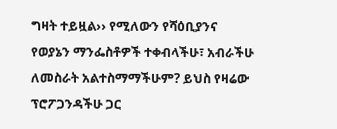ግዛት ተይዟል›› የሚለውን የሻዕቢያንና የወያኔን ማንፌስቶዎች ተቀብላችሁ፣ አብራችሁ ለመስራት አልተስማማችሁም? ይህስ የዛሬው ፕሮፖጋንዳችሁ ጋር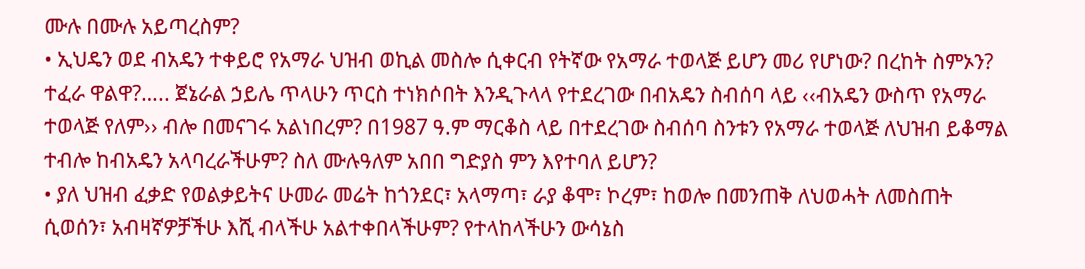ሙሉ በሙሉ አይጣረስም?
• ኢህዴን ወደ ብአዴን ተቀይሮ የአማራ ህዝብ ወኪል መስሎ ሲቀርብ የትኛው የአማራ ተወላጅ ይሆን መሪ የሆነው? በረከት ስምኦን? ተፈራ ዋልዋ?….. ጀኔራል ኃይሌ ጥላሁን ጥርስ ተነክሶበት እንዲጉላላ የተደረገው በብአዴን ስብሰባ ላይ ‹‹ብአዴን ውስጥ የአማራ ተወላጅ የለም›› ብሎ በመናገሩ አልነበረም? በ1987 ዓ.ም ማርቆስ ላይ በተደረገው ስብሰባ ስንቱን የአማራ ተወላጅ ለህዝብ ይቆማል ተብሎ ከብአዴን አላባረራችሁም? ስለ ሙሉዓለም አበበ ግድያስ ምን እየተባለ ይሆን?
• ያለ ህዝብ ፈቃድ የወልቃይትና ሁመራ መሬት ከጎንደር፣ አላማጣ፣ ራያ ቆሞ፣ ኮረም፣ ከወሎ በመንጠቅ ለህወሓት ለመስጠት ሲወሰን፣ አብዛኛዎቻችሁ እሺ ብላችሁ አልተቀበላችሁም? የተላከላችሁን ውሳኔስ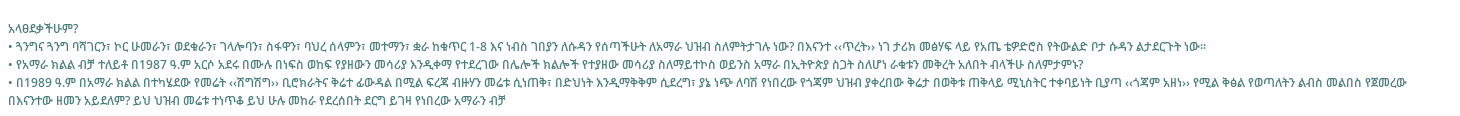አላፀደቃችሁም?
• ጓንግና ጓንግ ባሻገርን፣ ኮር ሁመራን፣ ወደቁራን፣ ገላሎባን፣ ስፋዋን፣ ባህረ ሰላምን፣ መተማን፣ ቋራ ከቁጥር 1-8 እና ነብስ ገበያን ለሱዳን የሰጣችሁት ለአማራ ህዝብ ስለምትታገሉ ነው? በእናንተ ‹‹ጥረት›› ነገ ታሪክ መፅሃፍ ላይ የአጤ ቴዎድሮስ የትውልድ ቦታ ሱዳን ልታደርጉት ነው፡፡
• የአማራ ክልል ብቻ ተለይቶ በ1987 ዓ.ም አርሶ አደሩ በሙሉ በነፍስ ወከፍ የያዘውን መሳሪያ እንዲቀማ የተደረገው በሌሎች ክልሎች የተያዘው መሳሪያ ስለማይተኮስ ወይንስ አማራ በኢትዮጵያ ስጋት ስለሆነ ራቁቱን መቅረት አለበት ብላችሁ ስለምታምኑ?
• በ1989 ዓ.ም በአማራ ክልል በተካሄደው የመሬት ‹‹ሽግሽግ›› ቢሮክራትና ቅሬተ ፊውዳል በሚል ፍረጃ ብዙሃን መሬቱ ሲነጠቅ፣ በድህነት እንዲማቅቅም ሲደረግ፣ ያኔ ነጭ ለባሽ የነበረው የጎጃም ህዝብ ያቀረበው ቅሬታ በወቅቱ ጠቅላይ ሚኒስትር ተቀባይነት ቢያጣ ‹‹ጎጃም አዘነ›› የሚል ቅፅል የወጣለትን ልብስ መልበስ የጀመረው በእናንተው ዘመን አይደለም? ይህ ህዝብ መሬቱ ተነጥቆ ይህ ሁሉ መከራ የደረሰበት ደርግ ይገዛ የነበረው አማራን ብቻ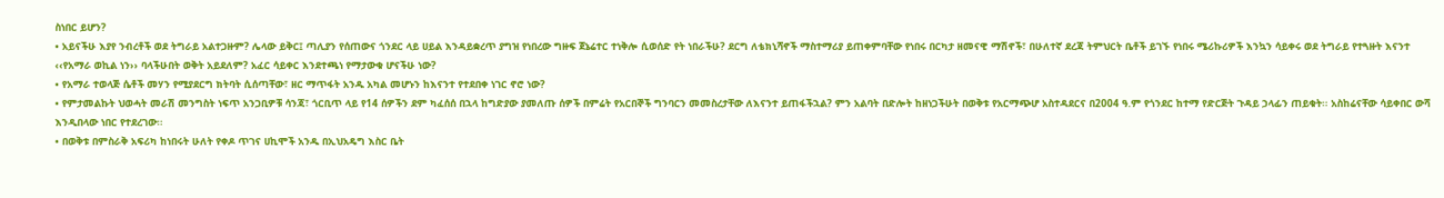ስነበር ይሆን?
• አይናችሁ እያየ ንብረቶች ወደ ትግራይ አልተጋዙም? ሌላው ይቅር፤ ጣሊያን የሰጠውና ጎንደር ላይ ሀይል እንዳይቋረጥ ያግዝ የነበረው ግዙፍ ጀኔሬተር ተነቅሎ ሲወሰድ የት ነበራችሁ? ደርግ ለቴክኒሻኖች ማስተማሪያ ይጠቀምባቸው የነበሩ በርካታ ዘመናዊ ማሽኖች፣ በሁለተኛ ደረጃ ትምህርት ቤቶች ይገኙ የነበሩ ሜሪኩሪዎች እንኳን ሳይቀሩ ወደ ትግራይ የተጓዙት እናንተ ‹‹የአማራ ወኪል ነን›› ባላችሁበት ወቅት አይደለም? አፈር ሳይቀር እንደተጫነ የማታውቁ ሆናችሁ ነው?
• የአማራ ተወላጅ ሴቶች መሃን የሚያደርግ ክትባት ሲሰጣቸው፣ ዘር ማጥፋት አንዱ አካል መሆኑን ከእናንተ የተደበቀ ነገር ኖሮ ነው?
• የምታመልኩት ህወሓት መራሽ መንግስት ነፍጥ አንጋቢዎቹ ሳንጃ፣ ጎርቢጥ ላይ የ14 ሰዎችን ደም ካፈሰሰ በኋላ ከግድያው ያመለጡ ሰዎች በምሬት የአርበኞች ግንባርን መመስረታቸው ለእናንተ ይጠፋችኋል? ምን አልባት በድሎት ከዘነጋችሁት በወቅቱ የአርማጭሆ አስተዳደርና በ2004 ዓ.ም የጎንደር ከተማ የድርጅት ጉዳይ ኃላፊን ጠይቁት፡፡ አስከሬናቸው ሳይቀበር ውሻ እንዲበላው ነበር የተደረገው፡፡
• በወቅቱ በምስራቅ አፍሪካ ከነበሩት ሁለት የቀዶ ጥገና ሀኪሞች አንዱ በኢህአዴግ እስር ቤት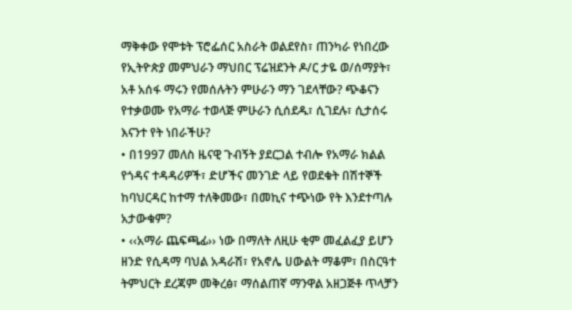ማቅቀው የሞቱት ፕሮፌሰር አስራት ወልደየስ፣ ጠንካራ የነበረው የኢትዮጵያ መምህራን ማህበር ፕሬዝደንት ዶ/ር ታዬ ወ/ሰማያት፣ አቶ አሰፋ ማሩን የመሰሉትን ምሁራን ማን ገደላቸው? ጭቆናን የተቃወሙ የአማራ ተወላጅ ምሁራን ሲሰደዱ፣ ሲገደሉ፣ ሲታሰሩ እናንተ የት ነበራችሁ?
• በ1997 መለስ ዜናዊ ጉብኝት ያደርጋል ተብሎ የአማራ ክልል የጎዳና ተዳዳሪዎች፣ ድሆችና መንገድ ላይ የወደቁት በሽተኞች ከባህርዳር ከተማ ተለቅመው፣ በመኪና ተጭነው የት እንደተጣሉ አታውቁም?
• ‹‹አማራ ጨፍጫፊ›› ነው በማለት ለዚሁ ቂም መፈልፈያ ይሆን ዘንድ የሲዳማ ባህል አዳራሽ፣ የአኖሌ ሀውልት ማቆም፣ በስርዓተ ትምህርት ደረጃም መቅረፅ፣ ማሰልጠኛ ማንዋል አዘጋጅቶ ጥላቻን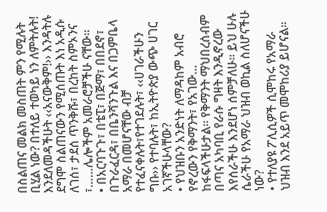በስልጠና መልክ መስጠት ምን የሚሉት ቢሂል ነው? በተለይ ተወካይ ነን ለምትሉት! እንደለመዳችሁት ‹‹አናውቅም!›› እንዳትሉ ደግሞ ስልጠናውን የሚሰጡት እነ አዲሱ ለገሰ፣ ታደሰ ጥንቅሹ፣ በረከት ስምኦንና ፣……ሌሎችም አመራሮቻችሁ ናቸው፡፡
• በአርባጉጉ፣ በቴፒ፣ በጅማ፣ በበደኖ፣ በጉራፈርዳ፣ በቤንሻንጉል እና በጋምቤላ አማራ በመሆናቸው ብቻ የተፈናቀሉት፣የተገደሉት፣ ‹‹ሀገራችሁን ግቡ›› የተባሉት፣ ከኢትዮጵያ ውጭ ሀገር አገኛችሁላቸው?
• የህዝቡን አንድነት ለማዳከም አብሮ የኖረውን የቅማንት፣ የአገው… ከፋፍላችሁታል፡፡ የቅማንት ማህበረሰብም በጣና አካባቢ የራሱ ግዛት እንዲኖረው እየሰራችሁ እንደሆነ ሰምቻለሁ፡፡ ይህ ሁሉ ሴራችሁ የአማራ ህዝብ ወኪል ስለሆናችሁ ነው?
• የተለያዩ ፖሊሲዎች ሲሞከሩ የአማራ ህዝብ እንደ አይጥ መሞከሪያ ይሆናል፡፡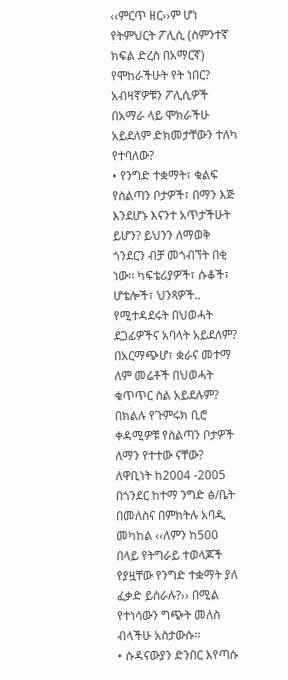‹‹ምርጥ ዘር››ም ሆነ የትምህርት ፖሊሲ (ስምንተኛ ክፍል ድረስ በአማርኛ) የሞከራችሁት የት ነበር? አብዛኛዎቹን ፖሊሲዎች በአማራ ላይ ሞክራችሁ አይደለም ድክመታቸውን ተለካ የተባለው?
• የንግድ ተቋማት፣ ቁልፍ የስልጣን ቦታዎች፣ በማን እጅ እንደሆኑ እናንተ አጥታችሁት ይሆን? ይህንን ለማወቅ ጎንደርን ብቻ መጎብኘት በቂ ነው፡፡ ካፍቴሪያዎች፣ ሱቆች፣ ሆቴሎች፣ ህንጻዎች.. የሚተዳደሩት በህወሓት ደጋፊዎችና አባላት አይደለም? በአርማጭሆ፣ ቋራና መተማ ለም መሬቶች በህወሓት ቁጥጥር ስል አይደሉም? በክልሉ የጉምሩክ ቢሮ ቀዳሚዎቹ የስልጣን ቦታዎች ለማን የተተው ናቸው? ለዋቢነት ከ2004 -2005 በጎንደር ከተማ ንግድ ፅ/ቤት በመለስና በምክትሉ አባዲ መካከል ‹‹ለምን ከ500 በላይ የትግራይ ተወላጆች የያዟቸው የንግድ ተቋማት ያለ ፈቃድ ይሰራሉ?›› በሚል የተነሳውን ግጭት መለስ ብላችሁ አስታውሱ፡፡
• ሱዳናውያን ድንበር እየጣሱ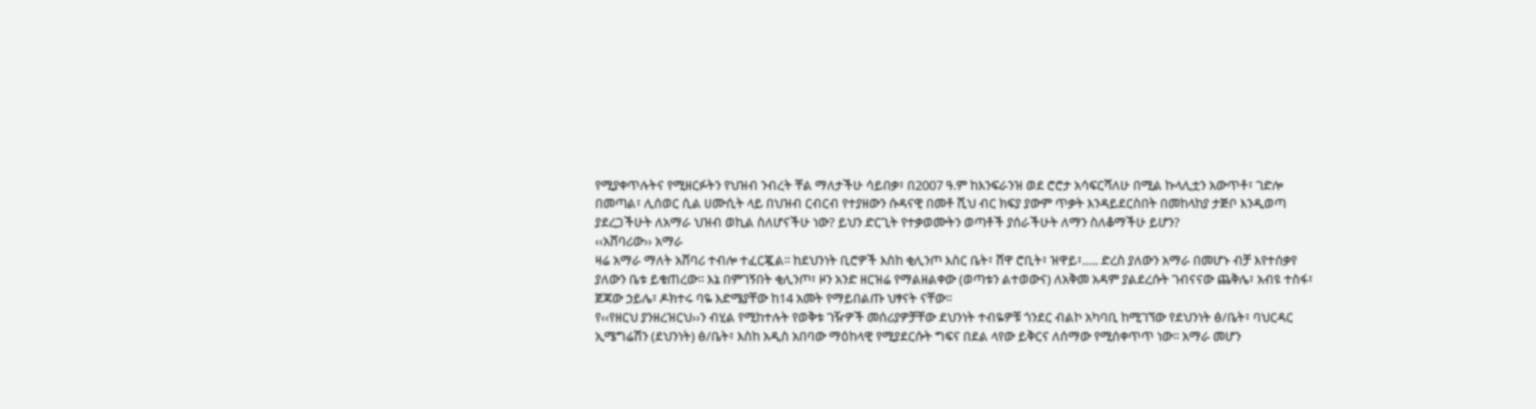የሚያቀጥሉትና የሚዘርፉትን የህዝብ ንብረት ቸል ማለታችሁ ሳይበቃ፣ በ2007 ዓ.ም ከእንፍራንዝ ወደ ሮሮታ አሳፍርሻለሁ በሚል ኩላሊቷን አውጥቶ፣ ገድሎ በመጣል፣ ሊሰወር ሲል ሀሙሲት ላይ በህዝብ ርብርብ የተያዘውን ሱዳናዊ በመቶ ሺህ ብር ክፍያ ያውም ጥቃት እንዳይደርስበት በመከላከያ ታጅቦ እንዲወጣ ያደረጋችሁት ለአማራ ህዝብ ወኪል ስለሆናችሁ ነው? ይህን ድርጊት የተቃወሙትን ወጣቶች ያሰራችሁት ለማን ስለቆማችሁ ይሆን?
‹‹አሸባሪው›› አማራ
ዛሬ አማራ ማለት አሸባሪ ተብሎ ተፈርጇል፡፡ ከደህንነት ቢሮዎች እስከ ቂሊንጦ እስር ቤት፣ ሸዋ ሮቢት፣ ዝዋይ፣….. ድረስ ያለውን አማራ በመሆኑ ብቻ እየተሰቃየ ያለውን ቤቱ ይቁጠረው፡፡ እኔ በምገኝበት ቂሊንጦ፣ ዞን አንድ ዘርዝሬ የማልዘልቀው (ወጣቱን ልተወውና) ለአቅመ አዳም ያልደረሱት ገብናናው ጨቅሌ፣ አብዩ ተስፋ፣ ጀጃው ኃይሌ፣ ዶክተሩ ባዬ እድሜያቸው ከ14 አመት የማይበልጡ ህፃናት ናቸው፡፡
የ‹‹የዘርህ ያንዘረዝርህ››ን ብሂል የሚከተሉት የወቅቱ ገዥዎች መሰሪያዎቻቸው ደህንነት ተብዬዎቹ ጎንደር ብልኮ አካባቢ ከሚገኘው የደህንነት ፅ/ቤት፣ ባህርዳር ኢሜግሬሽን (ደህንነት) ፅ/ቤት፣ እስከ አዲስ አበባው ማዕከላዊ የሚያደርሱት ግፍና በደል ላየው ይቅርና ለሰማው የሚሰቀጥጥ ነው፡፡ አማራ መሆን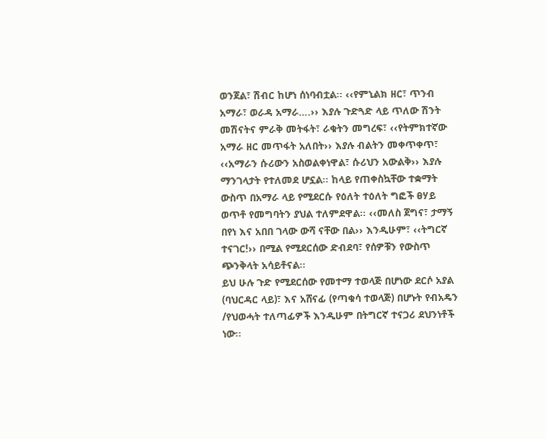ወንጀል፣ ሽብር ከሆነ ሰነባብቷል፡፡ ‹‹የምኒልክ ዘር፣ ጥንብ አማራ፣ ወራዳ አማራ….›› እያሉ ጉድጓድ ላይ ጥለው ሽንት መሽናትና ምራቅ መትፋት፣ ራቁትን መግረፍ፣ ‹‹የትምክተኛው አማራ ዘር መጥፋት አለበት›› እያሉ ብልትን መቀጥቀጥ፣ ‹‹አማራን ሱሪውን አስወልቀነዋል፣ ሱሪህን አውልቅ›› እያሉ ማንገላታት የተለመደ ሆኗል፡፡ ከላይ የጠቀስኳቸው ተቋማት ውስጥ በአማራ ላይ የሚደርሱ የዕለት ተዕለት ግፎች ፀሃይ ወጥቶ የመግባትን ያህል ተለምደዋል፡፡ ‹‹መለስ ጀግና፣ ታማኝ በየነ እና አበበ ገላው ውሻ ናቸው በል›› እንዲሁም፣ ‹‹ትግርኛ ተናገር!›› በሚል የሚደርሰው ድብደባ፣ የሰዎቹን የውስጥ ጭንቅላት አሳይቶናል፡፡
ይህ ሁሉ ጉድ የሚደርሰው የመተማ ተወላጅ በሆነው ደርሶ አያል (ባህርዳር ላይ)፣ እና አሸናፊ (የጣቁሳ ተወላጅ) በሆኑት የብአዴን /የህወሓት ተለጣፊዎች እንዲሁም በትግርኛ ተናጋሪ ደህንነቶች ነው፡፡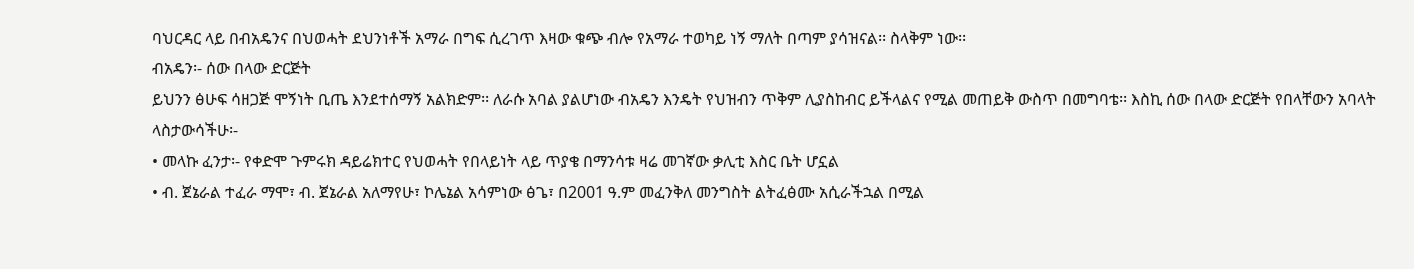ባህርዳር ላይ በብአዴንና በህወሓት ደህንነቶች አማራ በግፍ ሲረገጥ እዛው ቁጭ ብሎ የአማራ ተወካይ ነኝ ማለት በጣም ያሳዝናል፡፡ ስላቅም ነው፡፡
ብአዴን፡- ሰው በላው ድርጅት
ይህንን ፅሁፍ ሳዘጋጅ ሞኝነት ቢጤ እንደተሰማኝ አልክድም፡፡ ለራሱ አባል ያልሆነው ብአዴን እንዴት የህዝብን ጥቅም ሊያስከብር ይችላልና የሚል መጠይቅ ውስጥ በመግባቴ፡፡ እስኪ ሰው በላው ድርጅት የበላቸውን አባላት ላስታውሳችሁ፡-
• መላኩ ፈንታ፡- የቀድሞ ጉምሩክ ዳይሬክተር የህወሓት የበላይነት ላይ ጥያቄ በማንሳቱ ዛሬ መገኛው ቃሊቲ እስር ቤት ሆኗል
• ብ. ጀኔራል ተፈራ ማሞ፣ ብ. ጀኔራል አለማየሁ፣ ኮሌኔል አሳምነው ፅጌ፣ በ2001 ዓ.ም መፈንቅለ መንግስት ልትፈፅሙ አሲራችኋል በሚል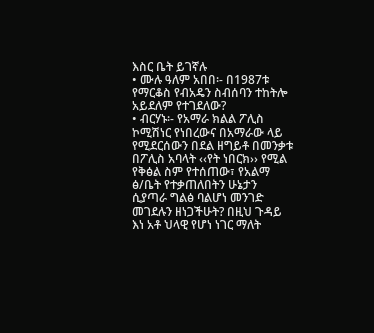እስር ቤት ይገኛሉ
• ሙሉ ዓለም አበበ፡- በ1987ቱ የማርቆስ የብአዴን ስብሰባን ተከትሎ አይደለም የተገደለው?
• ብርሃኑ፡- የአማራ ክልል ፖሊስ ኮሚሽነር የነበረውና በአማራው ላይ የሚደርሰውን በደል ዘግይቶ በመንቃቱ በፖሊስ አባላት ‹‹የት ነበርክ›› የሚል የቅፅል ስም የተሰጠው፣ የአልማ ፅ/ቤት የተቃጠለበትን ሁኔታን ሲያጣራ ግልፅ ባልሆነ መንገድ መገደሉን ዘነጋችሁት? በዚህ ጉዳይ እነ አቶ ህላዊ የሆነ ነገር ማለት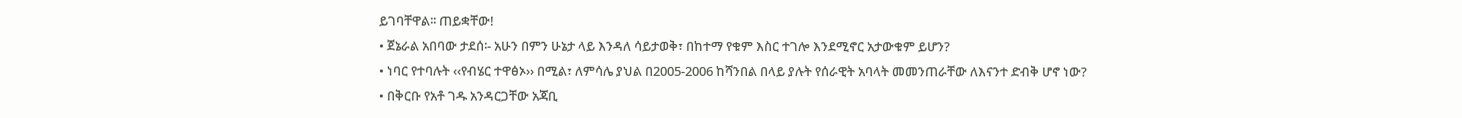ይገባቸዋል፡፡ ጠይቋቸው!
• ጀኔራል አበባው ታደሰ፡- አሁን በምን ሁኔታ ላይ እንዳለ ሳይታወቅ፣ በከተማ የቁም እስር ተገሎ እንደሚኖር አታውቁም ይሆን?
• ነባር የተባሉት ‹‹የብሄር ተዋፅኦ›› በሚል፣ ለምሳሌ ያህል በ2005-2006 ከሻንበል በላይ ያሉት የሰራዊት አባላት መመንጠራቸው ለእናንተ ድብቅ ሆኖ ነው?
• በቅርቡ የአቶ ገዱ አንዳርጋቸው አጃቢ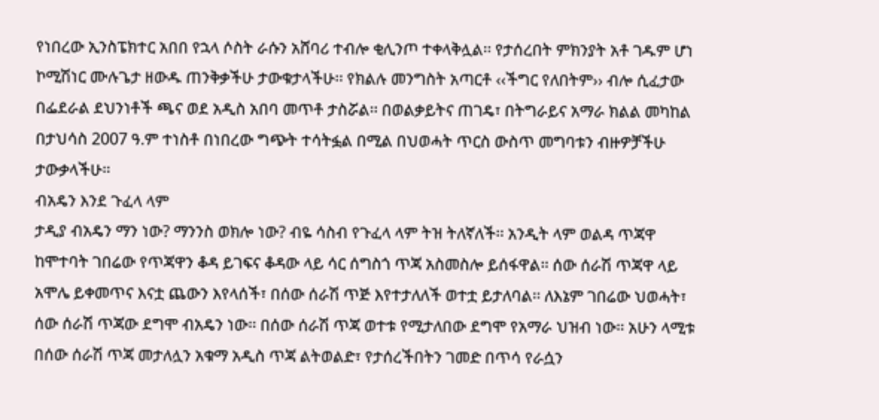የነበረው ኢንስፔክተር አበበ የኋላ ሶስት ራሱን አሸባሪ ተብሎ ቂሊንጦ ተቀላቅሏል፡፡ የታሰረበት ምክንያት አቶ ገዱም ሆነ ኮሚሽነር ሙሉጌታ ዘውዱ ጠንቅቃችሁ ታውቁታላችሁ፡፡ የክልሉ መንግስት አጣርቶ ‹‹ችግር የለበትም›› ብሎ ሲፈታው በፌደራል ደህንነቶች ጫና ወደ አዲስ አበባ መጥቶ ታስሯል፡፡ በወልቃይትና ጠገዴ፣ በትግራይና አማራ ክልል መካከል በታህሳስ 2007 ዓ.ም ተነስቶ በነበረው ግጭት ተሳትፏል በሚል በህወሓት ጥርስ ውስጥ መግባቱን ብዙዎቻችሁ ታውቃላችሁ፡፡
ብአዴን እንደ ጉፈላ ላም
ታዲያ ብአዴን ማን ነው? ማንንስ ወክሎ ነው? ብዬ ሳስብ የጉፈላ ላም ትዝ ትለኛለች፡፡ አንዲት ላም ወልዳ ጥጃዋ ከሞተባት ገበሬው የጥጃዋን ቆዳ ይገፍና ቆዳው ላይ ሳር ሰግስጎ ጥጃ አስመስሎ ይሰፋዋል፡፡ ሰው ሰራሽ ጥጃዋ ላይ አሞሌ ይቀመጥና እናቷ ጨውን እየላሰች፣ በሰው ሰራሽ ጥጅ እየተታለለች ወተቷ ይታለባል፡፡ ለእኔም ገበሬው ህወሓት፣ ሰው ሰራሽ ጥጃው ደግሞ ብአዴን ነው፡፡ በሰው ሰራሽ ጥጃ ወተቱ የሚታለበው ደግሞ የአማራ ህዝብ ነው፡፡ አሁን ላሚቱ በሰው ሰራሽ ጥጃ መታለሏን አቁማ አዲስ ጥጃ ልትወልድ፣ የታሰረችበትን ገመድ በጥሳ የራሷን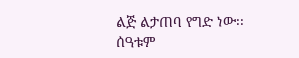ልጅ ልታጠባ የግድ ነው፡፡ ሰዓቱም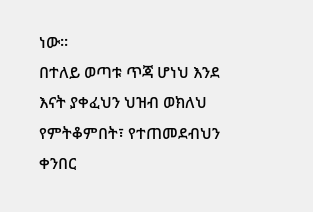ነው፡፡
በተለይ ወጣቱ ጥጃ ሆነህ እንደ እናት ያቀፈህን ህዝብ ወክለህ የምትቆምበት፣ የተጠመደብህን ቀንበር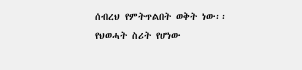ሰብረህ የምትጥልበት ወቅት ነው፡፡ የህወሓት ስሪት የሆነው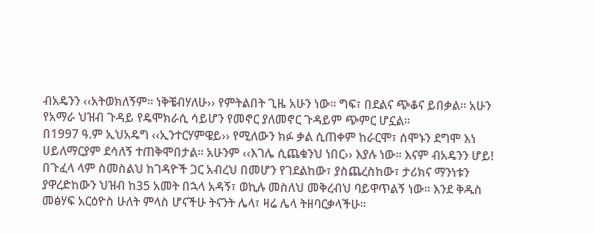ብአዴንን ‹‹አትወክለኝም፡፡ ነቅቼብሃለሁ›› የምትልበት ጊዜ አሁን ነው፡፡ ግፍ፣ በደልና ጭቆና ይበቃል፡፡ አሁን የአማራ ህዝብ ጉዳይ የዴሞክራሲ ሳይሆን የመኖር ያለመኖር ጉዳይም ጭምር ሆኗል፡፡
በ1997 ዓ.ም ኢህአዴግ ‹‹ኢንተርሃምዌይ›› የሚለውን ክፉ ቃል ሲጠቀም ከራርሞ፣ ሰሞኑን ደግሞ እነ ሀይለማርያም ደሳለኝ ተጠቅሞበታል፡፡ አሁንም ‹‹እገሌ ሲጨቁንህ ነበር›› እያሉ ነው፡፡ እናም ብአዴንን ሆይ! በጉፈላ ላም ስመስልህ ከገዳዮች ጋር አብረህ በመሆን የገደልከው፣ ያስጨረስከው፣ ታሪክና ማንነቱን ያዋረድከውን ህዝብ ከ35 አመት በኋላ አዳኝ፣ ወኪሉ መስለህ መቅረብህ ባይዋጥልኝ ነው፡፡ እንደ ቅዱስ መፅሃፍ አርዕዮስ ሁለት ምላስ ሆናችሁ ትናንት ሌላ፣ ዛሬ ሌላ ትዘባርቃላችሁ፡፡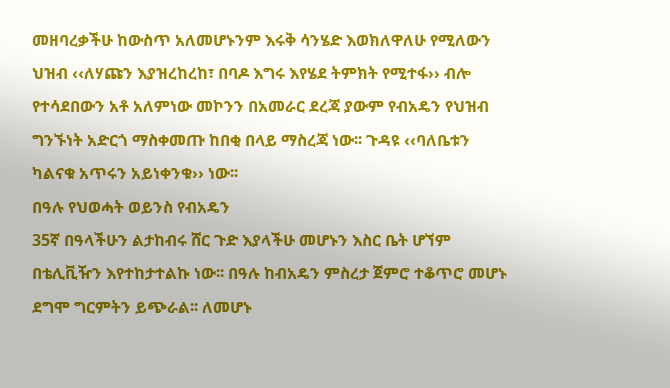መዘባረቃችሁ ከውስጥ አለመሆኑንም እሩቅ ሳንሄድ እወክለዋለሁ የሚለውን ህዝብ ‹‹ለሃጩን እያዝረከረከ፣ በባዶ እግሩ እየሄደ ትምክት የሚተፋ›› ብሎ የተሳደበውን አቶ አለምነው መኮንን በአመራር ደረጃ ያውም የብአዴን የህዝብ ግንኙነት አድርጎ ማስቀመጡ ከበቂ በላይ ማስረጃ ነው፡፡ ጉዳዩ ‹‹ባለቤቱን ካልናቁ አጥሩን አይነቀንቁ›› ነው፡፡
በዓሉ የህወሓት ወይንስ የብአዴን
35ኛ በዓላችሁን ልታከብሩ ሸር ጉድ እያላችሁ መሆኑን እስር ቤት ሆኘም በቴሊቪዥን እየተከታተልኩ ነው፡፡ በዓሉ ከብአዴን ምስረታ ጀምሮ ተቆጥሮ መሆኑ ደግሞ ግርምትን ይጭራል፡፡ ለመሆኑ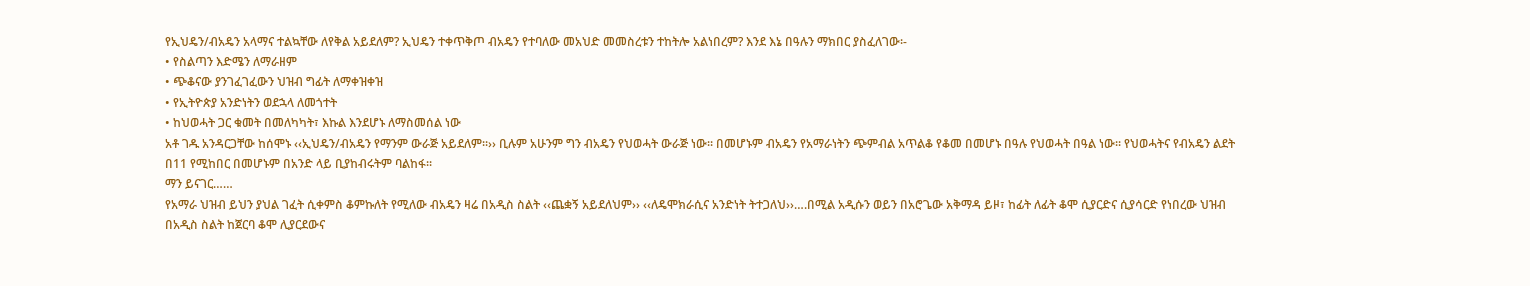የኢህዴን/ብአዴን አላማና ተልኳቸው ለየቅል አይደለም? ኢህዴን ተቀጥቅጦ ብአዴን የተባለው መአህድ መመስረቱን ተከትሎ አልነበረም? እንደ እኔ በዓሉን ማክበር ያስፈለገው፡-
• የስልጣን እድሜን ለማራዘም
• ጭቆናው ያንገፈገፈውን ህዝብ ግፊት ለማቀዝቀዝ
• የኢትዮጵያ አንድነትን ወደኋላ ለመጎተት
• ከህወሓት ጋር ቁመት በመለካካት፣ እኩል እንደሆኑ ለማስመሰል ነው
አቶ ገዱ አንዳርጋቸው ከሰሞኑ ‹‹ኢህዴን/ብአዴን የማንም ውራጅ አይደለም፡፡›› ቢሉም አሁንም ግን ብአዴን የህወሓት ውራጅ ነው፡፡ በመሆኑም ብአዴን የአማራነትን ጭምብል አጥልቆ የቆመ በመሆኑ በዓሉ የህወሓት በዓል ነው፡፡ የህወሓትና የብአዴን ልደት በ11 የሚከበር በመሆኑም በአንድ ላይ ቢያከብሩትም ባልከፋ፡፡
ማን ይናገር……
የአማራ ህዝብ ይህን ያህል ገፈት ሲቀምስ ቆምኩለት የሚለው ብአዴን ዛሬ በአዲስ ስልት ‹‹ጨቋኝ አይደለህም›› ‹‹ለዴሞክራሲና አንድነት ትተጋለህ››….በሚል አዲሱን ወይን በአሮጌው አቅማዳ ይዞ፣ ከፊት ለፊት ቆሞ ሲያርድና ሲያሳርድ የነበረው ህዝብ በአዲስ ስልት ከጀርባ ቆሞ ሊያርደውና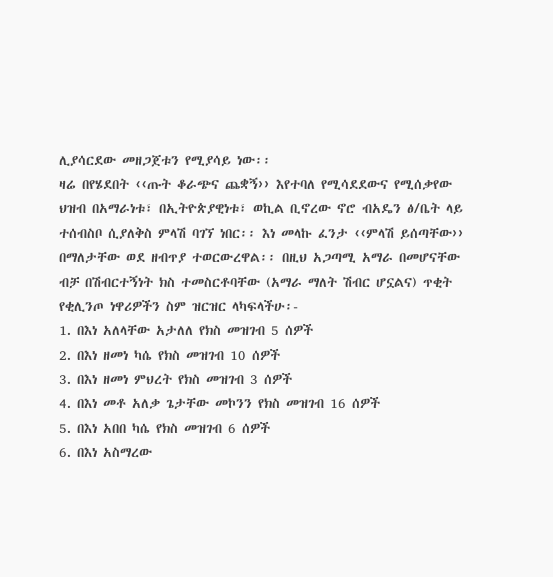ሊያሳርደው መዘጋጀቱን የሚያሳይ ነው፡፡
ዛሬ በየሄደበት ‹‹ጡት ቆራጭና ጨቋኝ›› እየተባለ የሚሳደደውና የሚሰቃየው ህዝብ በአማራነቱ፣ በኢትዮጵያዊነቱ፣ ወኪል ቢኖረው ኖሮ ብአዴን ፅ/ቤት ላይ ተሰብስቦ ሲያለቅስ ምላሽ ባገኘ ነበር፡፡ እነ መላኩ ፈንታ ‹‹ምላሽ ይሰጣቸው›› በማለታቸው ወደ ዘብጥያ ተወርውረዋል፡፡ በዚህ አጋጣሚ አማራ በመሆናቸው ብቻ በሽብርተኝነት ክስ ተመስርቶባቸው (አማራ ማለት ሽብር ሆኗልና) ጥቂት የቂሊንጦ ነዋሪዎችን ስም ዝርዝር ላካፍላችሁ፡-
1. በእነ አለላቸው አታለለ የክስ መዝገብ 5 ሰዎች
2. በእነ ዘመነ ካሴ የክስ መዝገብ 10 ሰዎች
3. በእነ ዘመነ ምህረት የክስ መዝገብ 3 ሰዎች
4. በእነ መቶ አለቃ ጌታቸው መኮንን የክስ መዝገብ 16 ሰዎች
5. በእነ አበበ ካሴ የክስ መዝገብ 6 ሰዎች
6. በእነ አስማረው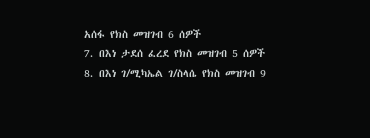አሰፋ የክስ መዝገብ 6 ሰዎች
7. በእነ ታደሰ ፈረደ የክስ መዝገብ 5 ሰዎች
8. በእነ ገ/ሚካኤል ገ/ስላሴ የክስ መዝገብ 9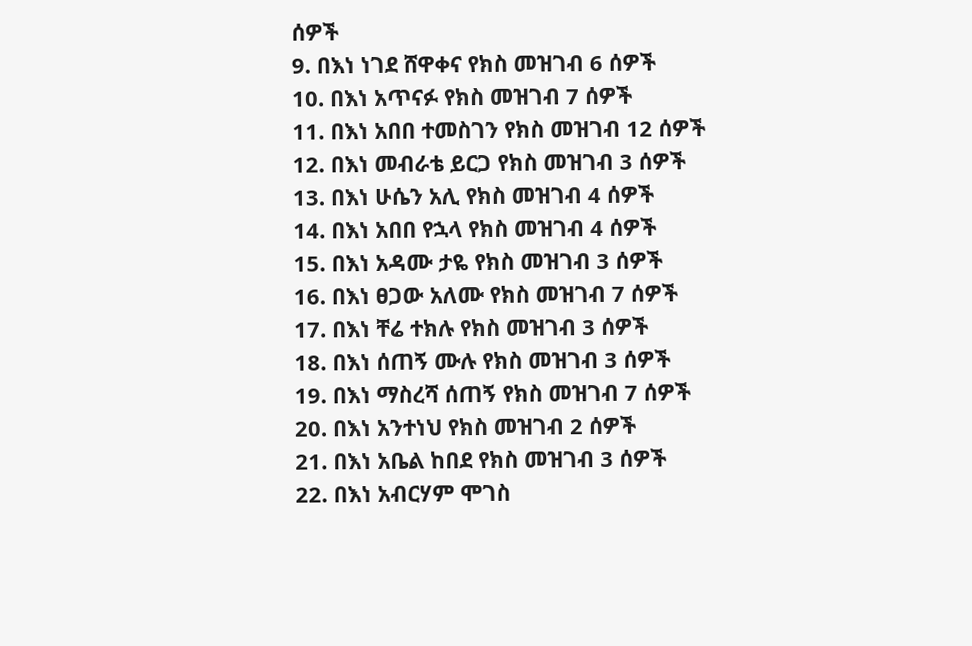ሰዎች
9. በእነ ነገደ ሸዋቀና የክስ መዝገብ 6 ሰዎች
10. በእነ አጥናፉ የክስ መዝገብ 7 ሰዎች
11. በእነ አበበ ተመስገን የክስ መዝገብ 12 ሰዎች
12. በእነ መብራቴ ይርጋ የክስ መዝገብ 3 ሰዎች
13. በእነ ሁሴን አሊ የክስ መዝገብ 4 ሰዎች
14. በእነ አበበ የኋላ የክስ መዝገብ 4 ሰዎች
15. በእነ አዳሙ ታዬ የክስ መዝገብ 3 ሰዎች
16. በእነ ፀጋው አለሙ የክስ መዝገብ 7 ሰዎች
17. በእነ ቸሬ ተክሉ የክስ መዝገብ 3 ሰዎች
18. በእነ ሰጠኝ ሙሉ የክስ መዝገብ 3 ሰዎች
19. በእነ ማስረሻ ሰጠኝ የክስ መዝገብ 7 ሰዎች
20. በእነ አንተነህ የክስ መዝገብ 2 ሰዎች
21. በእነ አቤል ከበደ የክስ መዝገብ 3 ሰዎች
22. በእነ አብርሃም ሞገስ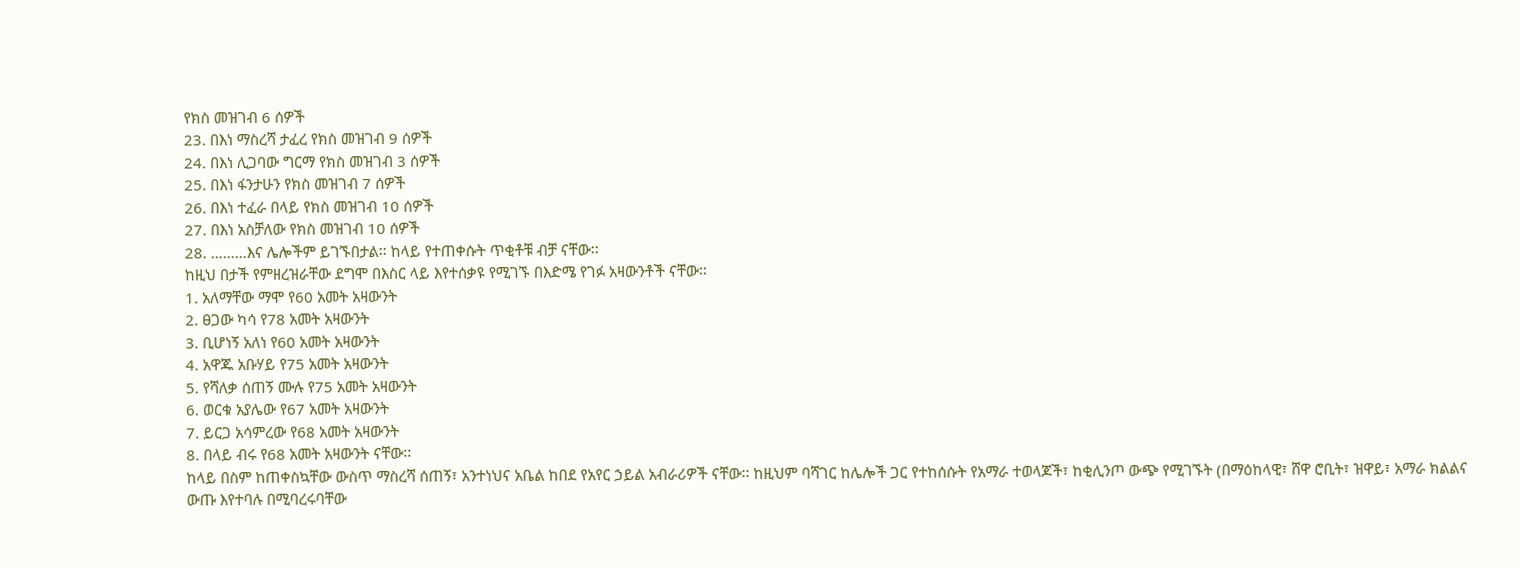የክስ መዝገብ 6 ሰዎች
23. በእነ ማስረሻ ታፈረ የክስ መዝገብ 9 ሰዎች
24. በእነ ሊጋባው ግርማ የክስ መዝገብ 3 ሰዎች
25. በእነ ፋንታሁን የክስ መዝገብ 7 ሰዎች
26. በእነ ተፈራ በላይ የክስ መዝገብ 10 ሰዎች
27. በእነ አስቻለው የክስ መዝገብ 10 ሰዎች
28. ………እና ሌሎችም ይገኙበታል፡፡ ከላይ የተጠቀሱት ጥቂቶቹ ብቻ ናቸው፡፡
ከዚህ በታች የምዘረዝራቸው ደግሞ በእስር ላይ እየተሰቃዩ የሚገኙ በእድሜ የገፉ አዛውንቶች ናቸው፡፡
1. አለማቸው ማሞ የ60 አመት አዛውንት
2. ፀጋው ካሳ የ78 አመት አዛውንት
3. ቢሆነኝ አለነ የ60 አመት አዛውንት
4. አዋጁ አቡሃይ የ75 አመት አዛውንት
5. የሻለቃ ሰጠኝ ሙሉ የ75 አመት አዛውንት
6. ወርቁ አያሌው የ67 አመት አዛውንት
7. ይርጋ አሳምረው የ68 አመት አዛውንት
8. በላይ ብሩ የ68 አመት አዛውንት ናቸው፡፡
ከላይ በስም ከጠቀስኳቸው ውስጥ ማስረሻ ሰጠኝ፣ አንተነህና አቤል ከበደ የአየር ኃይል አብራሪዎች ናቸው፡፡ ከዚህም ባሻገር ከሌሎች ጋር የተከሰሱት የአማራ ተወላጆች፣ ከቂሊንጦ ውጭ የሚገኙት (በማዕከላዊ፣ ሸዋ ሮቢት፣ ዝዋይ፣ አማራ ክልልና ውጡ እየተባሉ በሚባረሩባቸው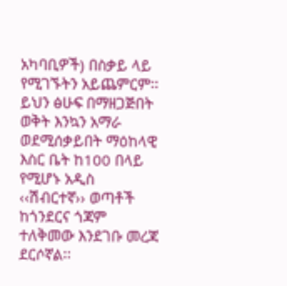አካባቢዎች) በስቃይ ላይ የሚገኙትን አይጨምርም፡፡ ይህን ፅሁፍ በማዘጋጅበት ወቅት እንኳን አማራ ወደሚሰቃይበት ማዕከላዊ እስር ቤት ከ100 በላይ የሚሆኑ አዲስ ‹‹ሽብርተኛ›› ወጣቶች ከጎንደርና ጎጃም ተለቅመው እንደገቡ መረጃ ደርሶኛል፡፡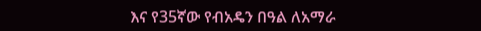እና የ35ኛው የብአዴን በዓል ለአማራ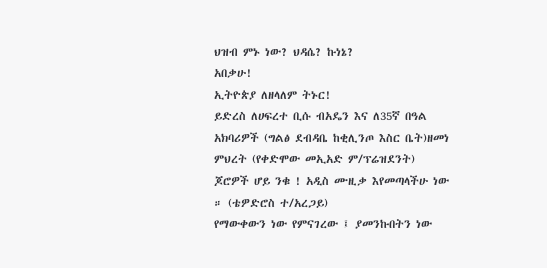ህዝብ ምኑ ነው? ህዳሴ? ኩነኔ?
አበቃሁ!
ኢትዮጵያ ለዘላለም ትኑር!
ይድረስ ለሀፍረተ ቢሱ ብአዴን እና ለ35ኛ በዓል አክባሪዎች (ግልፅ ደብዳቤ ከቂሊንጦ እስር ቤት)ዘመነ ምህረት (የቀድሞው መኢአድ ም/ፕሬዝደንት)
ጆሮዎች ሆይ ንቁ ! አዲስ ሙዚቃ እየመጣላችሁ ነው ። (ቴዎድሮስ ተ/አረጋይ)
የማውቀውን ነው የምናገረው ፤ ያመንኩበትን ነው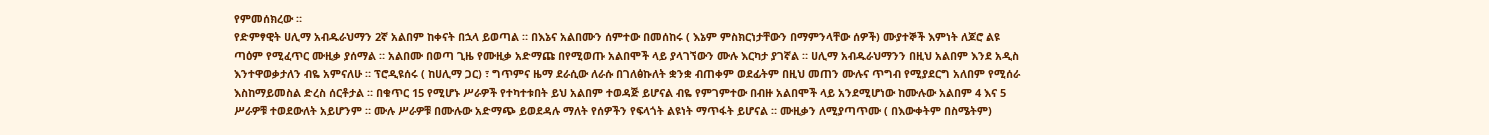የምመሰክረው ።
የድምፃዊት ሀሊማ አብዱራህማን 2ኛ አልበም ከቀናት በኋላ ይወጣል ። በእኔና አልበሙን ሰምተው በመሰከሩ ( እኔም ምስክርነታቸውን በማምንላቸው ሰዎች) ሙያተኞች እምነት ለጆሮ ልዩ ጣዕም የሚፈጥር ሙዚቃ ያሰማል ። አልበሙ በወጣ ጊዜ የሙዚቃ አድማጩ በየሚወጡ አልበሞች ላይ ያላገኘውን ሙሉ እርካታ ያገኛል ። ሀሊማ አብዱራህማንን በዚህ አልበም እንደ አዲስ እንተዋወቃታለን ብዬ አምናለሁ ። ፕሮዲዩሰሩ ( ከሀሊማ ጋር) ፣ ግጥምና ዜማ ደራሲው ለራሱ በገለፅኩለት ቋንቋ ብጠቀም ወደፊትም በዚህ መጠን ሙሉና ጥግብ የሚያደርግ አለበም የሚሰራ እስከማይመስል ድረስ ሰርቶታል ። በቁጥር 15 የሚሆኑ ሥራዎች የተካተቱበት ይህ አልበም ተወዳጅ ይሆናል ብዬ የምገምተው በብዙ አልበሞች ላይ አንደሚሆነው ከሙሉው አልበም 4 እና 5 ሥራዎቹ ተወደውለት አይሆንም ። ሙሉ ሥራዎቹ በሙሉው አድማጭ ይወደዳሉ ማለት የሰዎችን የፍላጎት ልዩነት ማጥፋት ይሆናል ። ሙዚቃን ለሚያጣጥሙ ( በእውቀትም በስሜትም)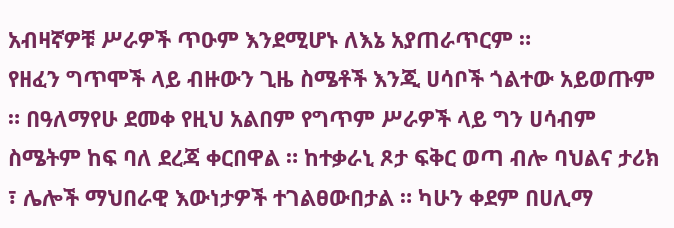አብዛኛዎቹ ሥራዎች ጥዑም እንደሚሆኑ ለእኔ አያጠራጥርም ።
የዘፈን ግጥሞች ላይ ብዙውን ጊዜ ስሜቶች እንጂ ሀሳቦች ጎልተው አይወጡም ። በዓለማየሁ ደመቀ የዚህ አልበም የግጥም ሥራዎች ላይ ግን ሀሳብም ስሜትም ከፍ ባለ ደረጃ ቀርበዋል ። ከተቃራኒ ጾታ ፍቅር ወጣ ብሎ ባህልና ታሪክ ፣ ሌሎች ማህበራዊ እውነታዎች ተገልፀውበታል ። ካሁን ቀደም በሀሊማ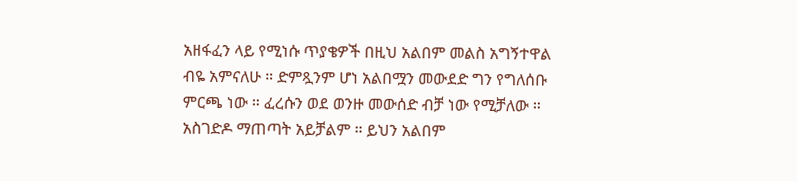አዘፋፈን ላይ የሚነሱ ጥያቄዎች በዚህ አልበም መልስ አግኝተዋል ብዬ አምናለሁ ። ድምጿንም ሆነ አልበሟን መውደድ ግን የግለሰቡ ምርጫ ነው ። ፈረሱን ወደ ወንዙ መውሰድ ብቻ ነው የሚቻለው ። አስገድዶ ማጠጣት አይቻልም ። ይህን አልበም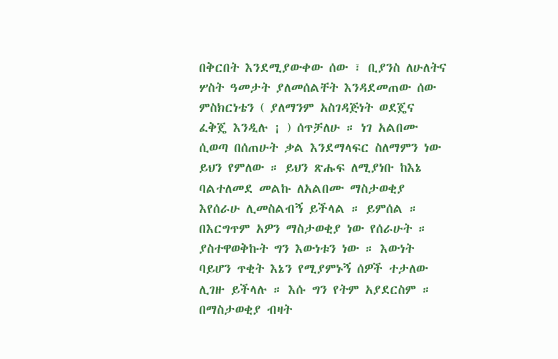በቅርበት እንደሚያውቀው ሰው ፣ ቢያንስ ለሁለትና ሦስት ዓመታት ያለመሰልቸት እንዳደመጠው ሰው ምስክርነቴን ( ያለማንም አስገዳጅነት ወደጄና ፈቅጄ እንዲሉ ¡ ) ሰጥቻለሁ ። ነገ አልበሙ ሲወጣ በሰጠሁት ቃል እንደማላፍር ስለማምን ነው ይህን የምለው ። ይህን ጽሑፍ ለሚያነቡ ከእኔ ባልተለመደ መልኩ ለአልበሙ ማስታወቂያ እየሰራሁ ሊመስልብኝ ይችላል ። ይምሰል ። በእርግጥም አዎን ማስታወቂያ ነው የሰራሁት ። ያስተዋወቅኩት ግን እውነቱን ነው ። እውነት ባይሆን ጥቂት እኔን የሚያምኑኝ ሰዎች ተታለው ሊገዙ ይችላሉ ። እሱ ግን የትም አያደርስም ። በማስታወቂያ ብዛት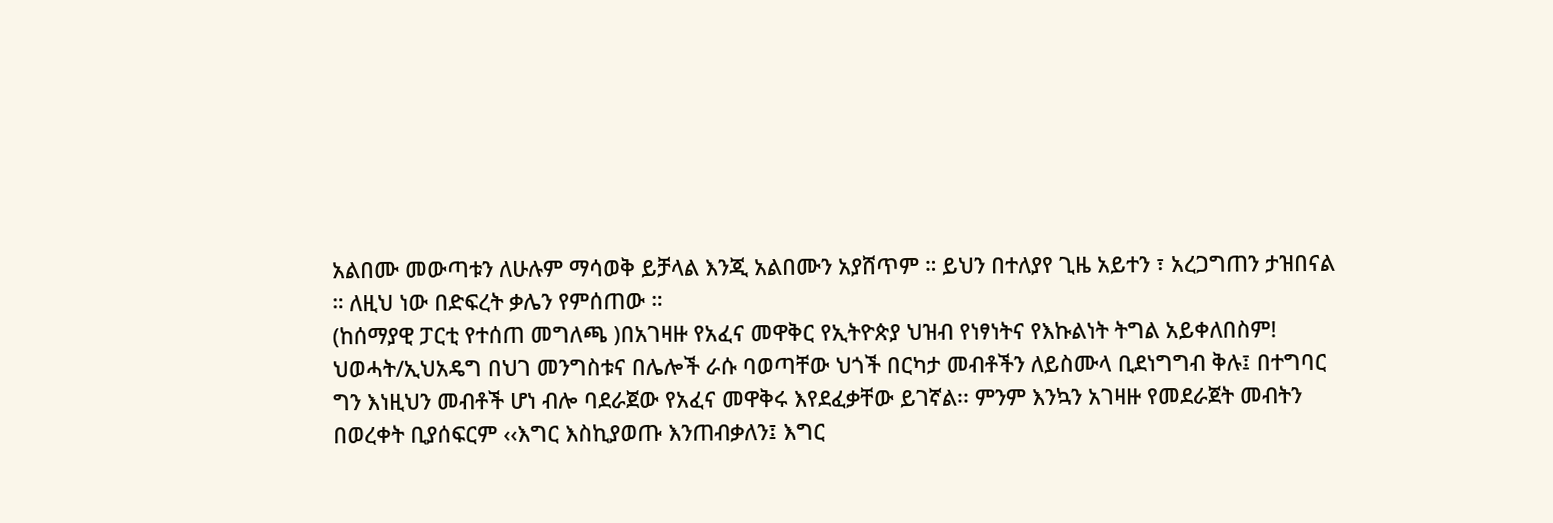አልበሙ መውጣቱን ለሁሉም ማሳወቅ ይቻላል እንጂ አልበሙን አያሸጥም ። ይህን በተለያየ ጊዜ አይተን ፣ አረጋግጠን ታዝበናል ። ለዚህ ነው በድፍረት ቃሌን የምሰጠው ።
(ከሰማያዊ ፓርቲ የተሰጠ መግለጫ )በአገዛዙ የአፈና መዋቅር የኢትዮጵያ ህዝብ የነፃነትና የእኩልነት ትግል አይቀለበስም!
ህወሓት/ኢህአዴግ በህገ መንግስቱና በሌሎች ራሱ ባወጣቸው ህጎች በርካታ መብቶችን ለይስሙላ ቢደነግግብ ቅሉ፤ በተግባር ግን እነዚህን መብቶች ሆነ ብሎ ባደራጀው የአፈና መዋቅሩ እየደፈቃቸው ይገኛል፡፡ ምንም እንኳን አገዛዙ የመደራጀት መብትን በወረቀት ቢያሰፍርም ‹‹እግር እስኪያወጡ እንጠብቃለን፤ እግር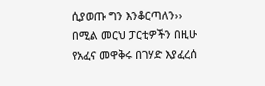ሲያወጡ ግን እንቆርጣለን›› በሚል መርህ ፓርቲዎችን በዚሁ የአፈና መዋቅሩ በገሃድ እያፈረሰ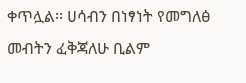ቀጥሏል፡፡ ሀሳብን በነፃነት የመግለፅ መብትን ፈቅጃለሁ ቢልም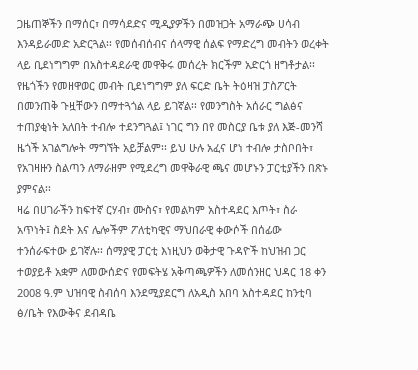ጋዜጠኞችን በማሰር፣ በማሳደድና ሚዲያዎችን በመዝጋት አማራጭ ሀሳብ እንዳይራመድ አድርጓል፡፡ የመሰብሰብና ሰላማዊ ሰልፍ የማድረግ መብትን ወረቀት ላይ ቢደነግግም በአስተዳደራዊ መዋቅሩ መሰረት ክርችም አድርጎ ዘግቶታል፡፡ የዜጎችን የመዘዋወር መብት ቢደነግግም ያለ ፍርድ ቤት ትዕዛዝ ፓስፖርት በመንጠቅ ጉዟቸውን በማተጓጎል ላይ ይገኛል፡፡ የመንግስት አሰራር ግልፅና ተጠያቂነት አለበት ተብሎ ተደንግጓል፤ ነገር ግን በየ መስርያ ቤቱ ያለ እጅ-መንሻ ዜጎች አገልግሎት ማግኘት አይቻልም፡፡ ይህ ሁሉ አፈና ሆነ ተብሎ ታስቦበት፣ የአገዛዙን ስልጣን ለማራዘም የሚደረግ መዋቅራዊ ጫና መሆኑን ፓርቲያችን በጽኑ ያምናል፡፡
ዛሬ በሀገራችን ከፍተኛ ርሃብ፣ ሙስና፣ የመልካም አስተዳደር እጦት፣ ስራ አጥነት፤ ስደት እና ሌሎችም ፖለቲካዊና ማህበራዊ ቀውሶች በሰፊው ተንሰራፍተው ይገኛሉ፡፡ ሰማያዊ ፓርቲ እነዚህን ወቅታዊ ጉዳዮች ከህዝብ ጋር ተወያይቶ አቋም ለመውሰድና የመፍትሄ አቅጣጫዎችን ለመሰንዘር ህዳር 18 ቀን 2008 ዓ.ም ህዝባዊ ስብሰባ እንደሚያደርግ ለአዲስ አበባ አስተዳደር ከንቲባ ፅ/ቤት የእውቅና ደብዳቤ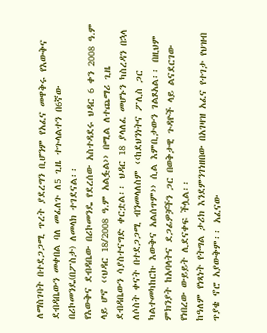ለማስገባት በተደጋጋሚ ጥረት ያደረግን ቢሆንም የአፈና መዋቅሩ የእውቅና ደብዳቤውን መቀበል ባለ መፈለጉ ለ5 ጊዜ ተጉላልተን በ6ኛው በሪኮመንዴ(በፖስታ) ለመላክ ተገደናል፡፡
የእውቅና ደብዳቤው በሪኮመንዴ የደረሰው አስተዳደሩ ህዳር 6 ቀን 2008 ዓ.ም ላይ ሆኖ ‹‹ህዳር 18/2008 ዓ.ም አልፏል›› በሚል ለተጨማሪ ጊዜ ደብዳቤውን ሳያስተናግድ ቀርቷል፡፡ ህዳር 18 ያላለፈ መሆኑን ካስረዳን በኋላ ለሶስት ቀናት በተደጋጋሚ ብንመላለስም ‹‹ከደህንነትና ፖሊስ ጋር ካልተመካከርኩ እውቅና አልሰጥም›› ሲል እምቢታውን ገልጾአል፡፡ በዚህም ምክንያት ከአባላትና ደጋፊዎቻችን ጋር በወቅታዊ ጉዳዮች ላይ ልናደርገው የነበረው ውይይት ሊደናቀፍ ችሏል፡፡
ከዓለም የነጻነት የትግል ታሪክ እንደምንገነዘበው በአገዛዝ አፈና የተገታ የህዝብ ጥያቄ ኖሮ አያውቅም፡፡ አፈናው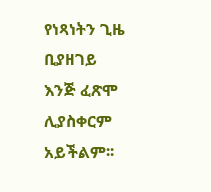የነጻነትን ጊዜ ቢያዘገይ እንጅ ፈጽሞ ሊያስቀርም አይችልም፡፡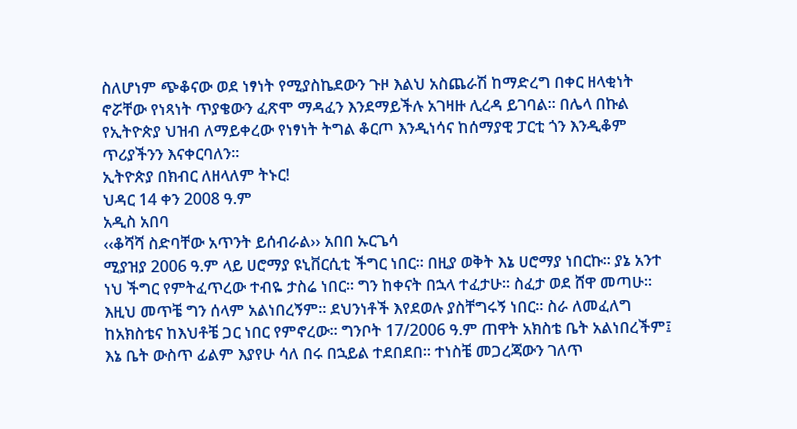ስለሆነም ጭቆናው ወደ ነፃነት የሚያስኬደውን ጉዞ እልህ አስጨራሽ ከማድረግ በቀር ዘላቂነት ኖሯቸው የነጻነት ጥያቄውን ፈጽሞ ማዳፈን እንደማይችሉ አገዛዙ ሊረዳ ይገባል፡፡ በሌላ በኩል የኢትዮጵያ ህዝብ ለማይቀረው የነፃነት ትግል ቆርጦ እንዲነሳና ከሰማያዊ ፓርቲ ጎን እንዲቆም ጥሪያችንን እናቀርባለን፡፡
ኢትዮጵያ በክብር ለዘላለም ትኑር!
ህዳር 14 ቀን 2008 ዓ.ም
አዲስ አበባ
‹‹ቆሻሻ ስድባቸው አጥንት ይሰብራል›› አበበ ኡርጌሳ
ሚያዝያ 2006 ዓ.ም ላይ ሀሮማያ ዩኒቨርሲቲ ችግር ነበር፡፡ በዚያ ወቅት እኔ ሀሮማያ ነበርኩ፡፡ ያኔ አንተ ነህ ችግር የምትፈጥረው ተብዬ ታስሬ ነበር፡፡ ግን ከቀናት በኋላ ተፈታሁ፡፡ ስፈታ ወደ ሸዋ መጣሁ፡፡ እዚህ መጥቼ ግን ሰላም አልነበረኝም፡፡ ደህንነቶች እየደወሉ ያስቸግሩኝ ነበር፡፡ ስራ ለመፈለግ ከአክስቴና ከእህቶቼ ጋር ነበር የምኖረው፡፡ ግንቦት 17/2006 ዓ.ም ጠዋት አክስቴ ቤት አልነበረችም፤ እኔ ቤት ውስጥ ፊልም እያየሁ ሳለ በሩ በኋይል ተደበደበ፡፡ ተነስቼ መጋረጃውን ገለጥ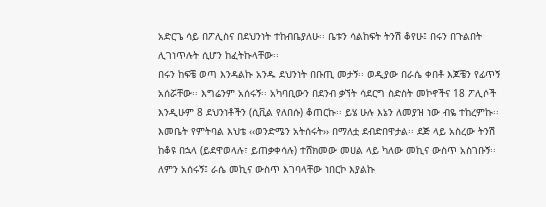አድርጌ ሳይ በፖሊስና በደህንነት ተከብቤያለሁ፡፡ ቤቱን ሳልከፍት ትንሽ ቆየሁ፤ በሩን በጉልበት ሊገነጥሉት ሲሆን ከፈትኩላቸው፡፡
በሩን ከፍቼ ወጣ እንዳልኩ አንዱ ደህንነት በቡጢ መታኝ፡፡ ወዲያው በራሴ ቀበቶ እጆቼን የፊጥኝ አሰሯቸው፡፡ እግሬንም አሰሩኝ፡፡ አካባቢውን በደንብ ቃኘት ሳደርግ ስድስት መኮኖችና 18 ፖሊሶች እንዲሁም 8 ደህንነቶችን (ሲቪል የለበሱ) ቆጠርኩ፡፡ ይሄ ሁሉ እኔን ለመያዝ ነው ብዬ ተከረምኩ፡፡ እመቤት የምትባል እህቴ ‹‹ወንድሜን አትሰሩት›› በማለቷ ደብድበዋታል፡፡ ደጅ ላይ አስረው ትንሽ ከቆዩ በኋላ (ይደዋወላሉ፣ ይጠቃቀሳሉ) ተሸክመው መሀል ላይ ካለው መኪና ውስጥ አስገቡኝ፡፡ ለምን አሰሩኝ፤ ራሴ መኪና ውስጥ እገባላቸው ነበርኮ እያልኩ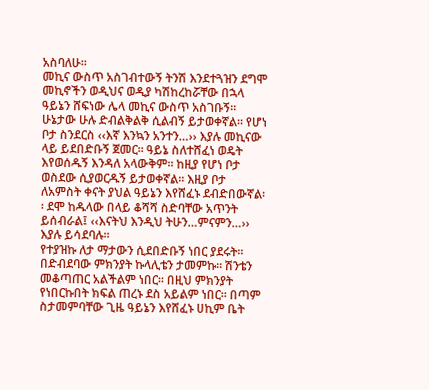አስባለሁ፡፡
መኪና ውስጥ አስገብተውኝ ትንሽ እንደተጓዝን ደግሞ መኪኖችን ወዲህና ወዲያ ካሽከረከሯቸው በኋላ ዓይኔን ሸፍነው ሌላ መኪና ውስጥ አስገቡኝ፡፡ ሁኔታው ሁሉ ድብልቅልቅ ሲልብኝ ይታወቀኛል፡፡ የሆነ ቦታ ስንደርስ ‹‹እኛ እንኳን አንተን…›› እያሉ መኪናው ላይ ይደበድቡኝ ጀመር፡፡ ዓይኔ ስለተሸፈነ ወዴት እየወሰዱኝ እንዳለ አላውቅም፡፡ ከዚያ የሆነ ቦታ ወስደው ሲያወርዱኝ ይታወቀኛል፡፡ እዚያ ቦታ ለአምስት ቀናት ያህል ዓይኔን እየሸፈኑ ደብድበውኛል፡፡ ደሞ ከዱላው በላይ ቆሻሻ ስድባቸው አጥንት ይሰብራል፤ ‹‹እናትህ እንዲህ ትሁን…ምናምን…›› እያሉ ይሳደባሉ፡፡
የተያዝኩ ለታ ማታውን ሲደበድቡኝ ነበር ያደሩት፡፡ በድብደባው ምክንያት ኩላሊቴን ታመምኩ፡፡ ሽንቴን መቆጣጠር አልችልም ነበር፡፡ በዚህ ምክንያት የነበርኩበት ክፍል ጠረኑ ደስ አይልም ነበር፡፡ በጣም ስታመምባቸው ጊዜ ዓይኔን እየሸፈኑ ሀኪም ቤት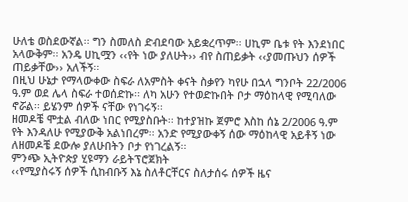ሁለቴ ወስደውኛል፡፡ ግን ስመለስ ድብደባው አይቋረጥም፡፡ ሀኪም ቤቱ የት እንደነበር አላውቅም፡፡ አንዴ ሀኪሟን ‹‹የት ነው ያለሁት›› ብየ ስጠይቃት ‹‹ያመጡህን ሰዎች ጠይቃቸው›› አለችኝ፡፡
በዚህ ሁኔታ የማላውቀው ስፍራ ለአምስት ቀናት ስቃየን ካየሁ በኋላ ግንቦት 22/2006 ዓ.ም ወደ ሌላ ስፍራ ተወሰድኩ፡፡ ለካ አሁን የተወድኩበት ቦታ ማዕከላዊ የሚባለው ኖሯል፡፡ ይሄንም ሰዎች ናቸው የነገሩኝ፡፡
ዘመዶቼ ሞቷል ብለው ነበር የሚያስቡት፡፡ ከተያዝኩ ጀምሮ እስከ ሰኔ 2/2006 ዓ.ም የት እንዳለሁ የሚያውቅ አልነበረም፡፡ አንድ የሚያውቀኝ ሰው ማዕከላዊ አይቶኝ ነው ለዘመዶቼ ደውሎ ያለሁበትን ቦታ የነገረልኝ፡፡
ምንጭ ኢትዮጵያ ሂዩማን ራይትፕሮጀክት
‹‹የሚያስሩኝ ሰዎች ሲከብቡኝ እኔ ስለቶርቸርና ስለታሰሩ ሰዎች ዜና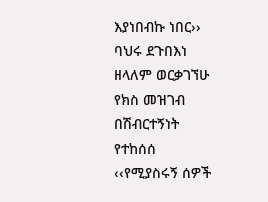እያነበብኩ ነበር›› ባህሩ ደጉበእነ ዘላለም ወርቃገኘሁ የክስ መዝገብ በሽብርተኝነት የተከሰሰ
‹‹የሚያስሩኝ ሰዎች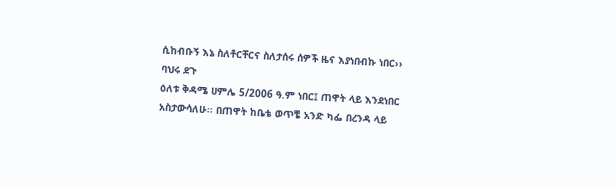ሲከብቡኝ እኔ ስለቶርቸርና ስለታሰሩ ሰዎች ዜና እያነበብኩ ነበር›› ባህሩ ደጉ
ዕለቱ ቅዳሜ ሀምሌ 5/2006 ዓ.ም ነበር፤ ጠዋት ላይ እንደነበር አስታውሳለሁ፡፡ በጠዋት ከቤቴ ወጥቼ አንድ ካፌ በረንዳ ላይ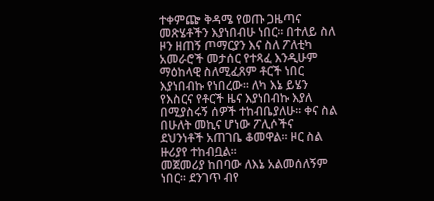ተቀምጬ ቅዳሜ የወጡ ጋዜጣና መጽሄቶችን እያነበብሁ ነበር፡፡ በተለይ ስለ ዞን ዘጠኝ ጦማርያን እና ስለ ፖለቲካ አመራሮች መታሰር የተጻፈ እንዲሁም ማዕከላዊ ስለሚፈጸም ቶርች ነበር እያነበብኩ የነበረው፡፡ ለካ እኔ ይሄን የእስርና የቶርች ዜና እያነበብኩ እያለ በሚያስሩኝ ሰዎች ተከብቤያለሁ፡፡ ቀና ስል በሁለት መኪና ሆነው ፖሊሶችና ደህንነቶች አጠገቤ ቆመዋል፡፡ ዞር ስል ዙሪያየ ተከብቧል፡፡
መጀመሪያ ከበባው ለእኔ አልመሰለኝም ነበር፡፡ ደንገጥ ብየ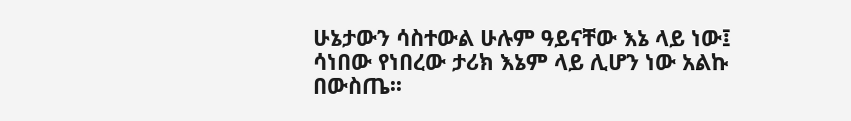ሁኔታውን ሳስተውል ሁሉም ዓይናቸው እኔ ላይ ነው፤ ሳነበው የነበረው ታሪክ እኔም ላይ ሊሆን ነው አልኩ በውስጤ፡፡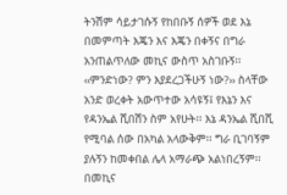ትንሽም ሳይታገሱኝ የከበቡኝ ሰዎች ወደ እኔ በመምጣት እጄን እና እጄን በቀኝና በግራ አንጠልጥለው መኪና ውስጥ አስገቡኝ፡፡ ‹‹ምንድነው? ምን እያደረጋችሁኝ ነው?›› ስላቸው አንድ ወረቀት አውጥተው አሳዩኝ፤ የእኔን እና የዳንኤል ሺበሽን ስም አየሁት፡፡ እኔ ዳንኤል ሺበሺ የሚባል ሰው በአካል አላውቅም፡፡ ግራ ቢገባኝም ያሉኝን ከመቀበል ሌላ አማራጭ አልነበረኝም፡፡
በመኪና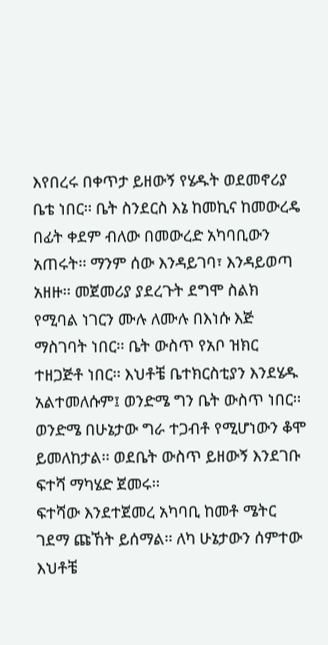እየበረሩ በቀጥታ ይዘውኝ የሄዱት ወደመኖሪያ ቤቴ ነበር፡፡ ቤት ስንደርስ እኔ ከመኪና ከመውረዴ በፊት ቀደም ብለው በመውረድ አካባቢውን አጠሩት፡፡ ማንም ሰው እንዳይገባ፣ እንዳይወጣ አዘዙ፡፡ መጀመሪያ ያደረጉት ደግሞ ስልክ የሚባል ነገርን ሙሉ ለሙሉ በእነሱ እጅ ማስገባት ነበር፡፡ ቤት ውስጥ የአቦ ዝክር ተዘጋጅቶ ነበር፡፡ እህቶቼ ቤተክርስቲያን እንደሄዱ አልተመለሱም፤ ወንድሜ ግን ቤት ውስጥ ነበር፡፡ ወንድሜ በሁኔታው ግራ ተጋብቶ የሚሆነውን ቆሞ ይመለከታል፡፡ ወደቤት ውስጥ ይዘውኝ እንደገቡ ፍተሻ ማካሄድ ጀመሩ፡፡
ፍተሻው እንደተጀመረ አካባቢ ከመቶ ሜትር ገደማ ጩኸት ይሰማል፡፡ ለካ ሁኔታውን ሰምተው እህቶቼ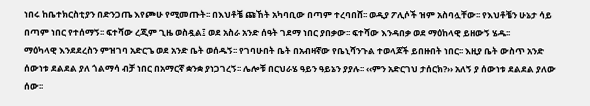ነበሩ ከቤተክርስቲያን በድንጋጤ እየጮሁ የሚመጡት፡፡ በእህቶቼ ጩኸት አካባቢው በጣም ተረባበሸ፡፡ ወዲያ ፖሊሶች ዝም አስባሏቸው፡፡ የእህቶቼን ሁኔታ ሳይ በጣም ነበር የተሰማኝ፡፡ ፍተሻው ረጂም ጊዜ ወስዷል፤ ወደ አስራ አንድ ሰዓት ገደማ ነበር ያበቃው፡፡ ፍተሻው እንዳበቃ ወደ ማዕከላዊ ይዘውኝ ሄዱ፡፡
ማዕካላዊ እንደደረስን ምዝገባ አድርጌ ወደ አንድ ቤት ወሰዱኝ፡፡ የገባሁበት ቤት በአብዛኛው የቤኒሻንጉል ተወላጆች ይበዙበት ነበር፡፡ እዚያ ቤት ውስጥ አንድ ሰውነቱ ደልደል ያለ ጎልማሳ ብቻ ነበር በአማርኛ ቋንቋ ያነጋገረኝ፡፡ ሌሎቹ በርህራሄ ዓይን ዓይኔን ያያሉ፡፡ ‹‹ምን አድርገህ ታሰርክ?›› አለኝ ያ ሰውነቱ ደልደል ያለው ሰው፡፡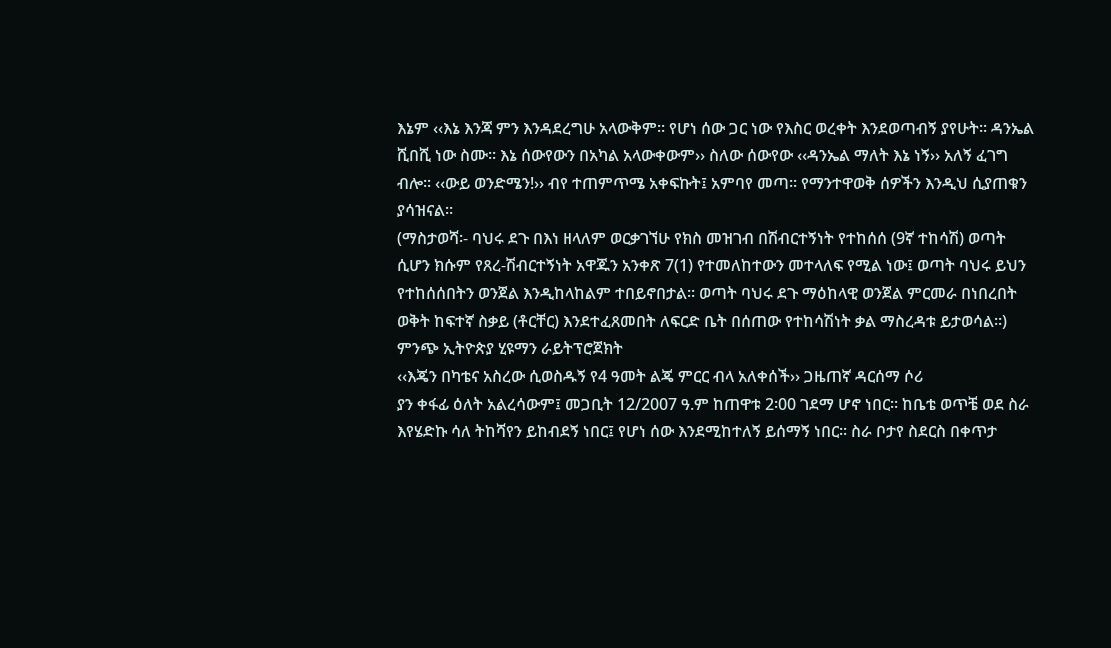እኔም ‹‹እኔ እንጃ ምን እንዳደረግሁ አላውቅም፡፡ የሆነ ሰው ጋር ነው የእስር ወረቀት እንደወጣብኝ ያየሁት፡፡ ዳንኤል ሺበሺ ነው ስሙ፡፡ እኔ ሰውየውን በአካል አላውቀውም›› ስለው ሰውየው ‹‹ዳንኤል ማለት እኔ ነኝ›› አለኝ ፈገግ ብሎ፡፡ ‹‹ውይ ወንድሜን!›› ብየ ተጠምጥሜ አቀፍኩት፤ አምባየ መጣ፡፡ የማንተዋወቅ ሰዎችን እንዲህ ሲያጠቁን ያሳዝናል፡፡
(ማስታወሻ፡- ባህሩ ደጉ በእነ ዘላለም ወርቃገኘሁ የክስ መዝገብ በሽብርተኝነት የተከሰሰ (9ኛ ተከሳሽ) ወጣት ሲሆን ክሱም የጸረ-ሽብርተኝነት አዋጁን አንቀጽ 7(1) የተመለከተውን መተላለፍ የሚል ነው፤ ወጣት ባህሩ ይህን የተከሰሰበትን ወንጀል እንዲከላከልም ተበይኖበታል፡፡ ወጣት ባህሩ ደጉ ማዕከላዊ ወንጀል ምርመራ በነበረበት ወቅት ከፍተኛ ስቃይ (ቶርቸር) እንደተፈጸመበት ለፍርድ ቤት በሰጠው የተከሳሽነት ቃል ማስረዳቱ ይታወሳል፡፡)
ምንጭ ኢትዮጵያ ሂዩማን ራይትፕሮጀክት
‹‹እጄን በካቴና አስረው ሲወስዱኝ የ4 ዓመት ልጄ ምርር ብላ አለቀሰች›› ጋዜጠኛ ዳርሰማ ሶሪ
ያን ቀፋፊ ዕለት አልረሳውም፤ መጋቢት 12/2007 ዓ.ም ከጠዋቱ 2፡00 ገደማ ሆኖ ነበር፡፡ ከቤቴ ወጥቼ ወደ ስራ እየሄድኩ ሳለ ትከሻየን ይከብደኝ ነበር፤ የሆነ ሰው እንደሚከተለኝ ይሰማኝ ነበር፡፡ ስራ ቦታየ ስደርስ በቀጥታ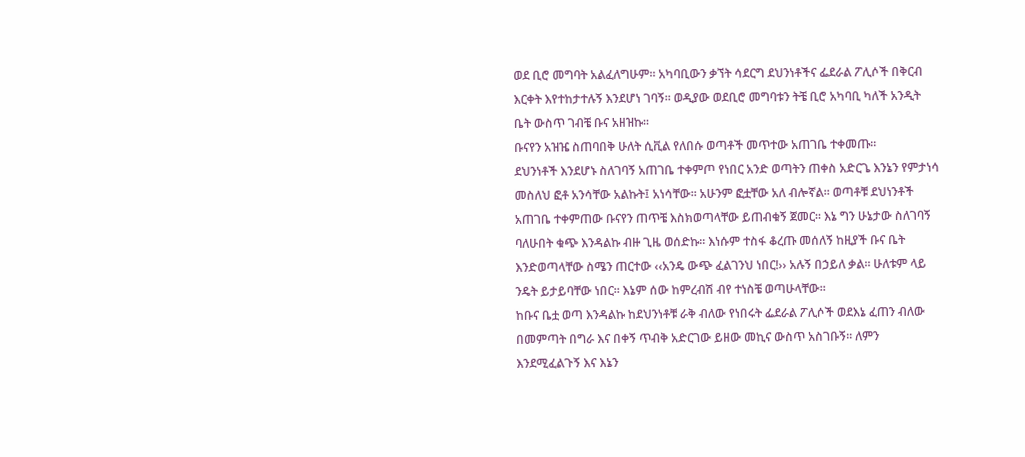ወደ ቢሮ መግባት አልፈለግሁም፡፡ አካባቢውን ቃኘት ሳደርግ ደህንነቶችና ፌደራል ፖሊሶች በቅርብ እርቀት እየተከታተሉኝ እንደሆነ ገባኝ፡፡ ወዲያው ወደቢሮ መግባቱን ትቼ ቢሮ አካባቢ ካለች አንዲት ቤት ውስጥ ገብቼ ቡና አዘዝኩ፡፡
ቡናየን አዝዤ ስጠባበቅ ሁለት ሲቪል የለበሱ ወጣቶች መጥተው አጠገቤ ተቀመጡ፡፡
ደህንነቶች እንደሆኑ ስለገባኝ አጠገቤ ተቀምጦ የነበር አንድ ወጣትን ጠቀስ አድርጌ እንኔን የምታነሳ መስለህ ፎቶ አንሳቸው አልኩት፤ አነሳቸው፡፡ አሁንም ፎቷቸው አለ ብሎኛል፡፡ ወጣቶቹ ደህነንቶች አጠገቤ ተቀምጠው ቡናየን ጠጥቼ እስክወጣላቸው ይጠብቁኝ ጀመር፡፡ እኔ ግን ሁኔታው ስለገባኝ ባለሁበት ቁጭ እንዳልኩ ብዙ ጊዜ ወሰድኩ፡፡ እነሱም ተስፋ ቆረጡ መሰለኝ ከዚያች ቡና ቤት እንድወጣላቸው ስሜን ጠርተው ‹‹አንዴ ውጭ ፈልገንህ ነበር!›› አሉኝ በኃይለ ቃል፡፡ ሁለቱም ላይ ንዴት ይታይባቸው ነበር፡፡ እኔም ሰው ከምረብሽ ብየ ተነስቼ ወጣሁላቸው፡፡
ከቡና ቤቷ ወጣ እንዳልኩ ከደህንነቶቹ ራቅ ብለው የነበሩት ፌደራል ፖሊሶች ወደእኔ ፈጠን ብለው በመምጣት በግራ እና በቀኝ ጥብቅ አድርገው ይዘው መኪና ውስጥ አስገቡኝ፡፡ ለምን እንደሚፈልጉኝ እና እኔን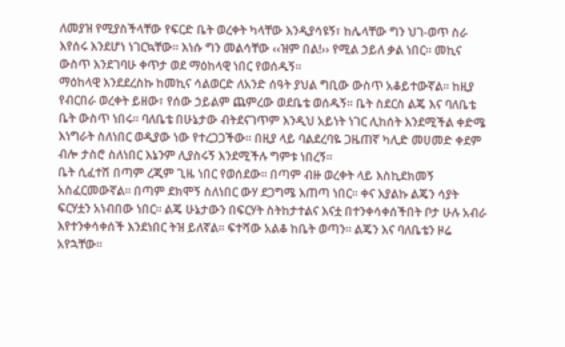ለመያዝ የሚያስችላቸው የፍርድ ቤት ወረቀት ካላቸው እንዲያሳዩኝ፣ ከሌላቸው ግን ህገ-ወጥ ስራ እየሰሩ እንደሆነ ነገርኳቸው፡፡ እነሱ ግን መልሳቸው ‹‹ዝም በል!›› የሚል ኃይለ ቃል ነበር፡፡ መኪና ውስጥ እንደገባሁ ቀጥታ ወደ ማዕከላዊ ነበር የወሰዱኝ፡፡
ማዕከላዊ እንደደረስኩ ከመኪና ሳልወርድ ለአንድ ሰዓት ያህል ግቢው ውስጥ አቆይተውኛል፡፡ ከዚያ የብርበራ ወረቀት ይዘው፣ የሰው ኃይልም ጨምረው ወደቤቴ ወሰዱኝ፡፡ ቤት ስደርስ ልጄ እና ባለቤቴ ቤት ውስጥ ነበሩ፡፡ ባለቤቴ በሁኔታው ብትደናገጥም እንዲህ አይነት ነገር ሊከሰት እንደሚችል ቀድሜ እነግራት ስለነበር ወዲያው ነው የተረጋጋችው፡፡ በዚያ ላይ ባልደረባዬ ጋዜጠኛ ካሊድ መሀመድ ቀደም ብሎ ታስሮ ስለነበር እኔንም ሊያስሩኝ እንደሚችሉ ግምቱ ነበረኝ፡፡
ቤት ሲፈተሽ በጣም ረጂም ጊዜ ነበር የወሰደው፡፡ በጣም ብዙ ወረቀት ላይ እስኪደክመኝ አስፈርመውኛል፡፡ በጣም ደክሞኝ ስለነበር ውሃ ደጋግሜ እጠጣ ነበር፡፡ ቀና እያልኩ ልጄን ሳያት ፍርሃቷን አነብበው ነበር፡፡ ልጄ ሁኔታውን በፍርሃት ስትከታተልና እናቷ በተንቀሳቀሰችበት ቦታ ሁሉ አብራ እየተንቀሳቀሰች እንደነበር ትዝ ይለኛል፡፡ ፍተሻው አልቆ ከቤት ወጣን፡፡ ልጄን እና ባለቤቴን ዞሬ አየኋቸው፡፡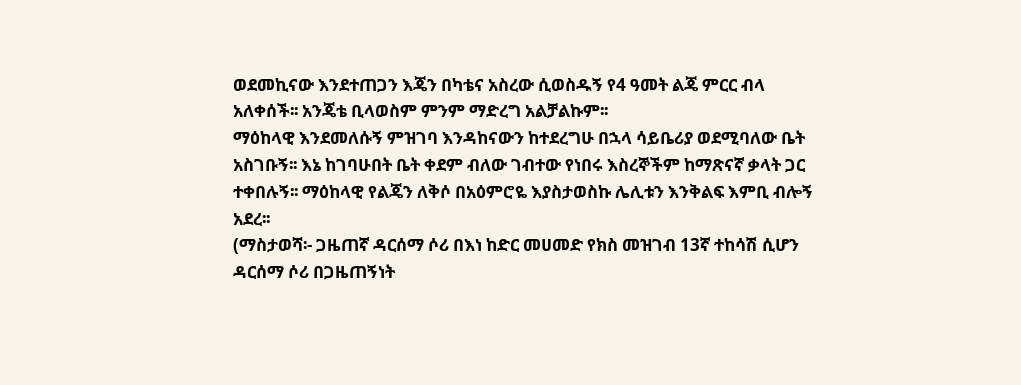ወደመኪናው እንደተጠጋን እጄን በካቴና አስረው ሲወስዱኝ የ4 ዓመት ልጄ ምርር ብላ አለቀሰች፡፡ አንጄቴ ቢላወስም ምንም ማድረግ አልቻልኩም፡፡
ማዕከላዊ እንደመለሱኝ ምዝገባ እንዳከናውን ከተደረግሁ በኋላ ሳይቤሪያ ወደሚባለው ቤት አስገቡኝ፡፡ እኔ ከገባሁበት ቤት ቀደም ብለው ገብተው የነበሩ እስረኞችም ከማጽናኛ ቃላት ጋር ተቀበሉኝ፡፡ ማዕከላዊ የልጄን ለቅሶ በአዕምሮዬ እያስታወስኩ ሌሊቱን እንቅልፍ እምቢ ብሎኝ አደረ፡፡
(ማስታወሻ፡- ጋዜጠኛ ዳርሰማ ሶሪ በእነ ከድር መሀመድ የክስ መዝገብ 13ኛ ተከሳሽ ሲሆን ዳርሰማ ሶሪ በጋዜጠኝነት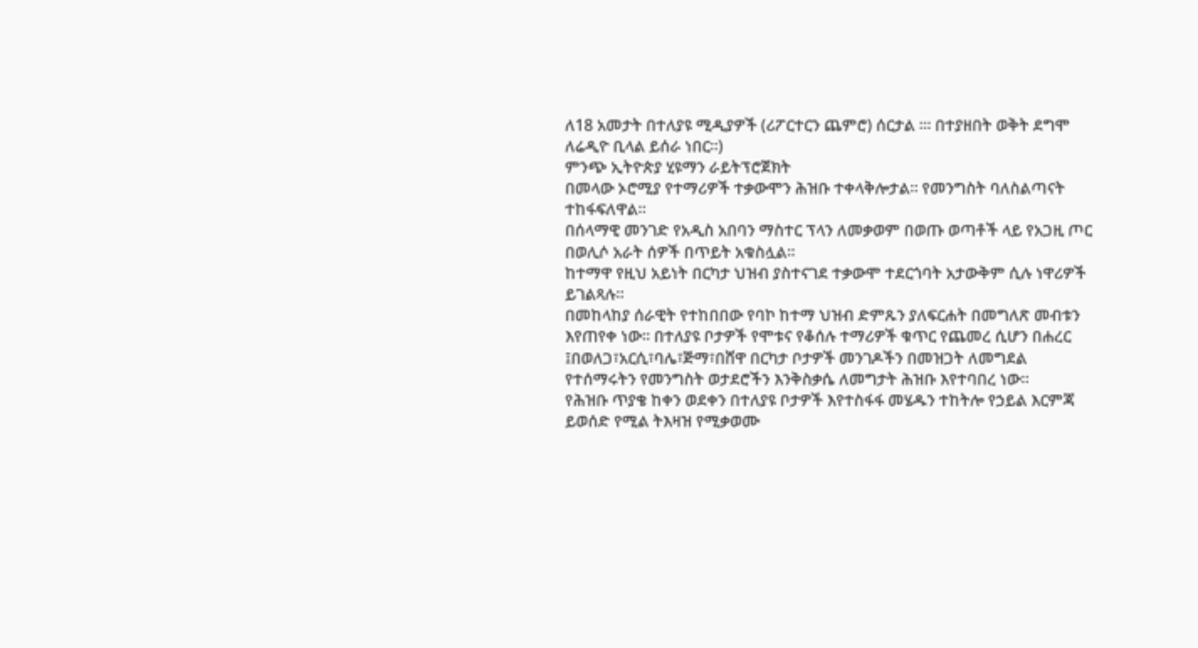ለ18 አመታት በተለያዩ ሚዲያዎች (ሪፖርተርን ጨምሮ) ሰርታል ፡፡፡ በተያዘበት ወቅት ደግሞ ለሬዲዮ ቢላል ይሰራ ነበር፡፡)
ምንጭ ኢትዮጵያ ሂዩማን ራይትፕሮጀክት
በመላው ኦሮሚያ የተማሪዎች ተቃውሞን ሕዝቡ ተቀላቅሎታል። የመንግስት ባለስልጣናት ተከፋፍለዋል።
በሰላማዊ መንገድ የአዲስ አበባን ማስተር ፕላን ለመቃወም በወጡ ወጣቶች ላይ የአጋዚ ጦር በወሊሶ አራት ሰዎች በጥይት አቁስሏል።
ከተማዋ የዚህ አይነት በርካታ ህዝብ ያስተናገደ ተቃውሞ ተደርጎባት አታውቅም ሲሉ ነዋሪዎች ይገልጻሉ።
በመከላከያ ሰራዊት የተከበበው የባኮ ከተማ ህዝብ ድምጹን ያለፍርሐት በመግለጽ መብቱን እየጠየቀ ነው። በተለያዩ ቦታዎች የሞቱና የቆሰሉ ተማሪዎች ቁጥር የጨመረ ሲሆን በሐረር ፤በወለጋ፣አርሲ፣ባሌ፣ጅማ፣በሸዋ በርካታ ቦታዎች መንገዶችን በመዝጋት ለመግደል የተሰማሩትን የመንግስት ወታደሮችን እንቅስቃሴ ለመግታት ሕዝቡ እየተባበረ ነው።
የሕዝቡ ጥያቄ ከቀን ወደቀን በተለያዩ ቦታዎች እየተስፋፋ መሄዱን ተከትሎ የኃይል እርምጃ ይወሰድ የሚል ትእዛዝ የሚቃወሙ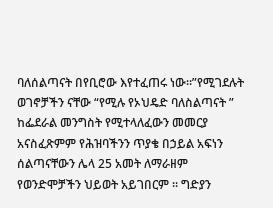ባለሰልጣናት በየቢሮው እየተፈጠሩ ነው።”የሚገደሉት ወገኖቻችን ናቸው “የሚሉ የኦህዴድ ባለስልጣናት ” ከፌደራል መንግስት የሚተላለፈውን መመርያ አናስፈጽምም የሕዝባችንን ጥያቄ በኃይል አፍነን ሰልጣናቸውን ሌላ 25 አመት ለማራዘም የወንድሞቻችን ህይወት አይገበርም ። ግድያን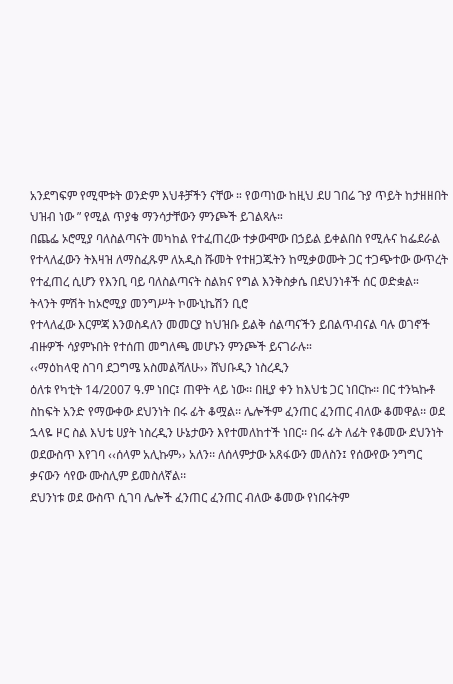አንደግፍም የሚሞቱት ወንድም እህቶቻችን ናቸው ። የወጣነው ከዚህ ደሀ ገበሬ ጉያ ጥይት ከታዘዘበት ህዝብ ነው ” የሚል ጥያቄ ማንሳታቸውን ምንጮች ይገልጻሉ።
በጨፌ ኦሮሚያ ባለስልጣናት መካከል የተፈጠረው ተቃውሞው በኃይል ይቀልበስ የሚሉና ከፌደራል የተላለፈውን ትእዛዝ ለማስፈጹም ለአዲስ ሹመት የተዘጋጁትን ከሚቃወሙት ጋር ተጋጭተው ውጥረት የተፈጠረ ሲሆን የእንቢ ባይ ባለስልጣናት ስልክና የግል እንቅስቃሴ በደህንነቶች ሰር ወድቋል።
ትላንት ምሽት ከኦሮሚያ መንግሥት ኮሙኒኬሽን ቢሮ
የተላለፈው እርምጃ እንወስዳለን መመርያ ከህዝቡ ይልቅ ሰልጣናችን ይበልጥብናል ባሉ ወገኖች ብዙዎች ሳያምኑበት የተሰጠ መግለጫ መሆኑን ምንጮች ይናገራሉ።
‹‹ማዕከላዊ ስገባ ደጋግሜ አስመልሻለሁ›› ሸህቡዲን ነስረዲን
ዕለቱ የካቲት 14/2007 ዓ.ም ነበር፤ ጠዋት ላይ ነው፡፡ በዚያ ቀን ከእህቴ ጋር ነበርኩ፡፡ በር ተንኳኩቶ ስከፍት አንድ የማውቀው ደህንነት በሩ ፊት ቆሟል፡፡ ሌሎችም ፈንጠር ፈንጠር ብለው ቆመዋል፡፡ ወደ ኋላዬ ዞር ስል እህቴ ሀያት ነስረዲን ሁኔታውን እየተመለከተች ነበር፡፡ በሩ ፊት ለፊት የቆመው ደህንነት ወደውስጥ እየገባ ‹‹ሰላም አሊኩም›› አለን፡፡ ለሰላምታው አጸፋውን መለስን፤ የሰውየው ንግግር ቃናውን ሳየው ሙስሊም ይመስለኛል፡፡
ደህንነቱ ወደ ውስጥ ሲገባ ሌሎች ፈንጠር ፈንጠር ብለው ቆመው የነበሩትም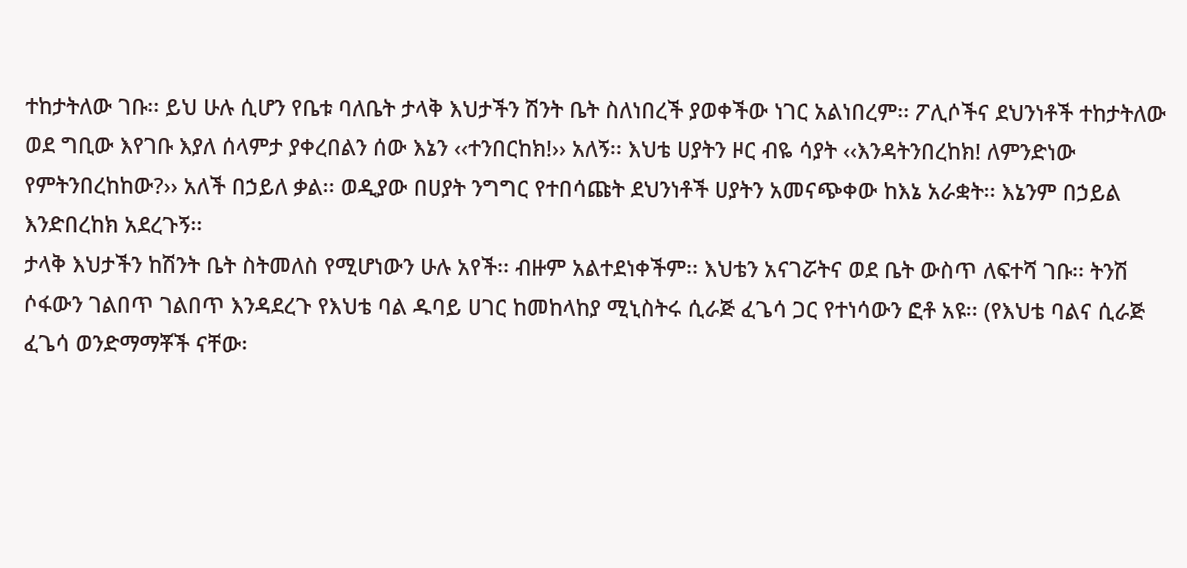ተከታትለው ገቡ፡፡ ይህ ሁሉ ሲሆን የቤቱ ባለቤት ታላቅ እህታችን ሽንት ቤት ስለነበረች ያወቀችው ነገር አልነበረም፡፡ ፖሊሶችና ደህንነቶች ተከታትለው ወደ ግቢው እየገቡ እያለ ሰላምታ ያቀረበልን ሰው እኔን ‹‹ተንበርከክ!›› አለኝ፡፡ እህቴ ሀያትን ዞር ብዬ ሳያት ‹‹እንዳትንበረከክ! ለምንድነው የምትንበረከከው?›› አለች በኃይለ ቃል፡፡ ወዲያው በሀያት ንግግር የተበሳጩት ደህንነቶች ሀያትን አመናጭቀው ከእኔ አራቋት፡፡ እኔንም በኃይል እንድበረከክ አደረጉኝ፡፡
ታላቅ እህታችን ከሽንት ቤት ስትመለስ የሚሆነውን ሁሉ አየች፡፡ ብዙም አልተደነቀችም፡፡ እህቴን አናገሯትና ወደ ቤት ውስጥ ለፍተሻ ገቡ፡፡ ትንሽ ሶፋውን ገልበጥ ገልበጥ እንዳደረጉ የእህቴ ባል ዱባይ ሀገር ከመከላከያ ሚኒስትሩ ሲራጅ ፈጌሳ ጋር የተነሳውን ፎቶ አዩ፡፡ (የእህቴ ባልና ሲራጅ ፈጌሳ ወንድማማቾች ናቸው፡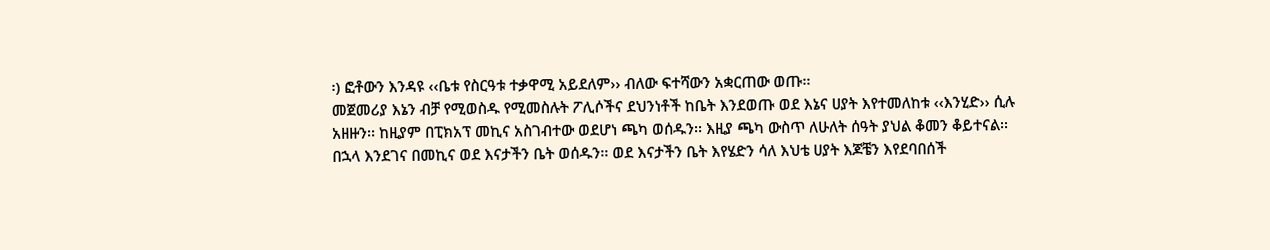፡) ፎቶውን እንዳዩ ‹‹ቤቱ የስርዓቱ ተቃዋሚ አይደለም›› ብለው ፍተሻውን አቋርጠው ወጡ፡፡
መጀመሪያ እኔን ብቻ የሚወስዱ የሚመስሉት ፖሊሶችና ደህንነቶች ከቤት እንደወጡ ወደ እኔና ሀያት እየተመለከቱ ‹‹እንሂድ›› ሲሉ አዘዙን፡፡ ከዚያም በፒክአፕ መኪና አስገብተው ወደሆነ ጫካ ወሰዱን፡፡ እዚያ ጫካ ውስጥ ለሁለት ሰዓት ያህል ቆመን ቆይተናል፡፡ በኋላ እንደገና በመኪና ወደ እናታችን ቤት ወሰዱን፡፡ ወደ እናታችን ቤት እየሄድን ሳለ እህቴ ሀያት እጆቼን እየደባበሰች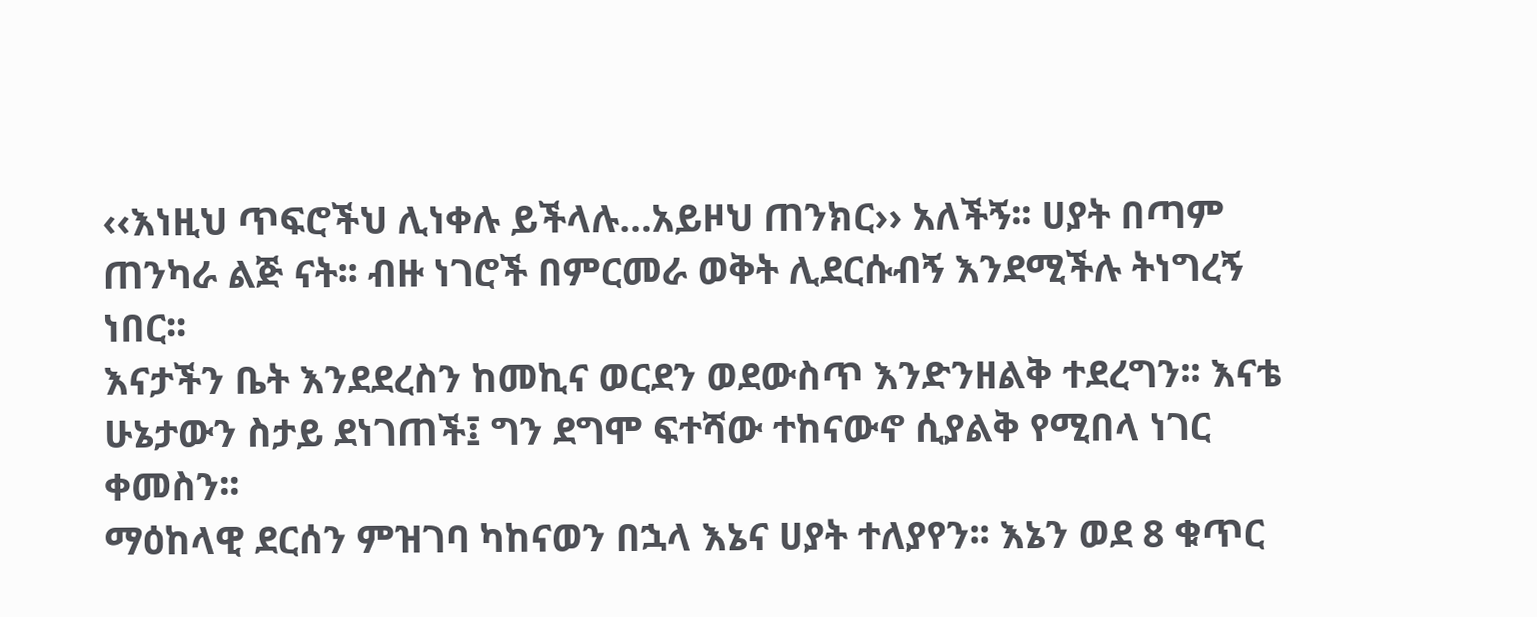‹‹እነዚህ ጥፍሮችህ ሊነቀሉ ይችላሉ…አይዞህ ጠንክር›› አለችኝ፡፡ ሀያት በጣም ጠንካራ ልጅ ናት፡፡ ብዙ ነገሮች በምርመራ ወቅት ሊደርሱብኝ እንደሚችሉ ትነግረኝ ነበር፡፡
እናታችን ቤት እንደደረስን ከመኪና ወርደን ወደውስጥ እንድንዘልቅ ተደረግን፡፡ እናቴ ሁኔታውን ስታይ ደነገጠች፤ ግን ደግሞ ፍተሻው ተከናውኖ ሲያልቅ የሚበላ ነገር ቀመስን፡፡
ማዕከላዊ ደርሰን ምዝገባ ካከናወን በኋላ እኔና ሀያት ተለያየን፡፡ እኔን ወደ 8 ቁጥር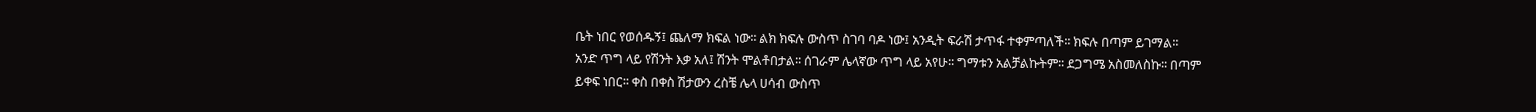ቤት ነበር የወሰዱኝ፤ ጨለማ ክፍል ነው፡፡ ልክ ክፍሉ ውስጥ ስገባ ባዶ ነው፤ አንዲት ፍራሽ ታጥፋ ተቀምጣለች፡፡ ክፍሉ በጣም ይገማል፡፡ አንድ ጥግ ላይ የሽንት እቃ አለ፤ ሽንት ሞልቶበታል፡፡ ሰገራም ሌላኛው ጥግ ላይ አየሁ፡፡ ግማቱን አልቻልኩትም፡፡ ደጋግሜ አስመለስኩ፡፡ በጣም ይቀፍ ነበር፡፡ ቀስ በቀስ ሽታውን ረስቼ ሌላ ሀሳብ ውስጥ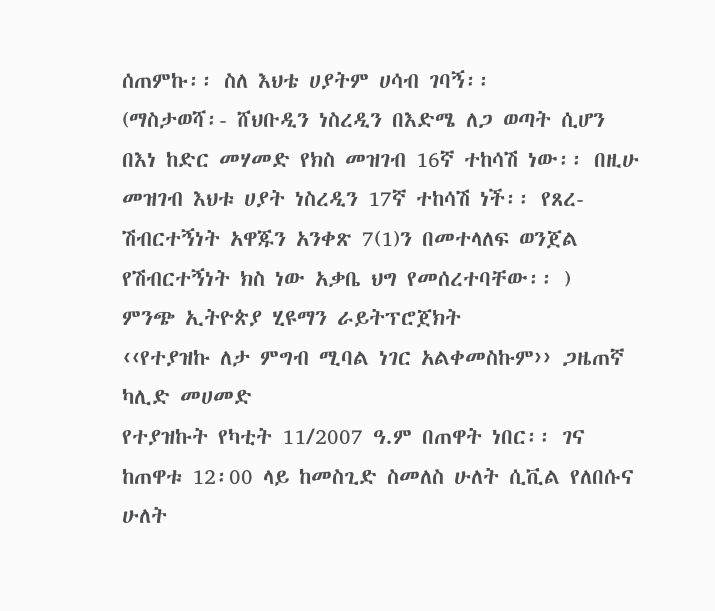ሰጠምኩ፡፡ ስለ እህቴ ሀያትም ሀሳብ ገባኝ፡፡
(ማስታወሻ፡- ሸህቡዲን ነስረዲን በእድሜ ለጋ ወጣት ሲሆን በእነ ከድር መሃመድ የክስ መዝገብ 16ኛ ተከሳሽ ነው፡፡ በዚሁ መዝገብ እህቱ ሀያት ነስረዲን 17ኛ ተከሳሽ ነች፡፡ የጸረ-ሽብርተኝነት አዋጁን አንቀጽ 7(1)ን በመተላለፍ ወንጀል የሽብርተኝነት ክስ ነው አቃቤ ህግ የመሰረተባቸው፡፡ )
ምንጭ ኢትዮጵያ ሂዩማን ራይትፕሮጀክት
‹‹የተያዝኩ ለታ ምግብ ሚባል ነገር አልቀመስኩም›› ጋዜጠኛ ካሊድ መሀመድ
የተያዝኩት የካቲት 11/2007 ዓ.ም በጠዋት ነበር፡፡ ገና ከጠዋቱ 12፡00 ላይ ከመስጊድ ስመለስ ሁለት ሲቪል የለበሱና ሁለት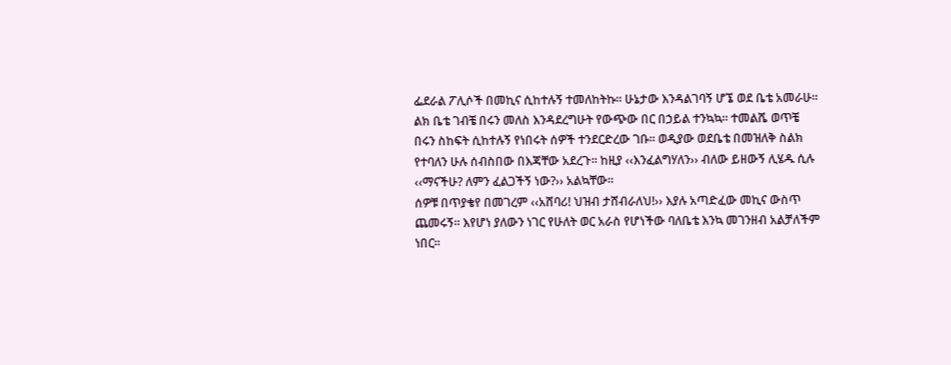ፌደራል ፖሊሶች በመኪና ሲከተሉኝ ተመለከትኩ፡፡ ሁኔታው እንዳልገባኝ ሆኜ ወደ ቤቴ አመራሁ፡፡ ልክ ቤቴ ገብቼ በሩን መለስ እንዳደረግሁት የውጭው በር በኃይል ተንኳኳ፡፡ ተመልሼ ወጥቼ በሩን ስከፍት ሲከተሉኝ የነበሩት ሰዎች ተንደርድረው ገቡ፡፡ ወዲያው ወደቤቴ በመዝለቅ ስልክ የተባለን ሁሉ ሰብስበው በእጃቸው አደረጉ፡፡ ከዚያ ‹‹እንፈልግሃለን›› ብለው ይዘውኝ ሊሄዱ ሲሉ ‹‹ማናችሁ? ለምን ፈልጋችኝ ነው?›› አልኳቸው፡፡
ሰዎቹ በጥያቄየ በመገረም ‹‹አሸባሪ! ህዝብ ታሸብራለህ!›› እያሉ አጣድፈው መኪና ውስጥ ጨመሩኝ፡፡ እየሆነ ያለውን ነገር የሁለት ወር አራስ የሆነችው ባለቤቴ እንኳ መገንዘብ አልቻለችም ነበር፡፡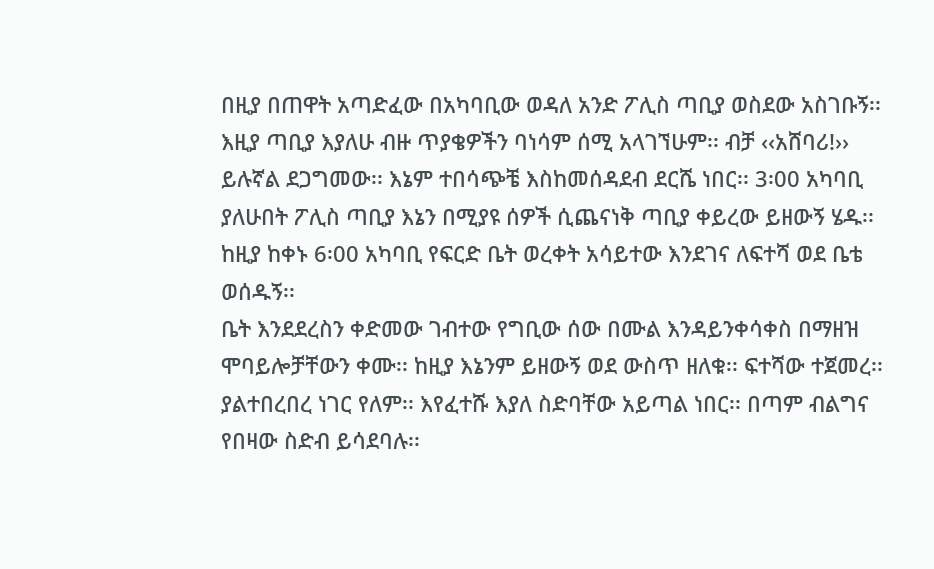በዚያ በጠዋት አጣድፈው በአካባቢው ወዳለ አንድ ፖሊስ ጣቢያ ወስደው አስገቡኝ፡፡ እዚያ ጣቢያ እያለሁ ብዙ ጥያቄዎችን ባነሳም ሰሚ አላገኘሁም፡፡ ብቻ ‹‹አሸባሪ!›› ይሉኛል ደጋግመው፡፡ እኔም ተበሳጭቼ እስከመሰዳደብ ደርሼ ነበር፡፡ 3፡00 አካባቢ ያለሁበት ፖሊስ ጣቢያ እኔን በሚያዩ ሰዎች ሲጨናነቅ ጣቢያ ቀይረው ይዘውኝ ሄዱ፡፡ ከዚያ ከቀኑ 6፡00 አካባቢ የፍርድ ቤት ወረቀት አሳይተው እንደገና ለፍተሻ ወደ ቤቴ ወሰዱኝ፡፡
ቤት እንደደረስን ቀድመው ገብተው የግቢው ሰው በሙል እንዳይንቀሳቀስ በማዘዝ ሞባይሎቻቸውን ቀሙ፡፡ ከዚያ እኔንም ይዘውኝ ወደ ውስጥ ዘለቁ፡፡ ፍተሻው ተጀመረ፡፡ ያልተበረበረ ነገር የለም፡፡ እየፈተሹ እያለ ስድባቸው አይጣል ነበር፡፡ በጣም ብልግና የበዛው ስድብ ይሳደባሉ፡፡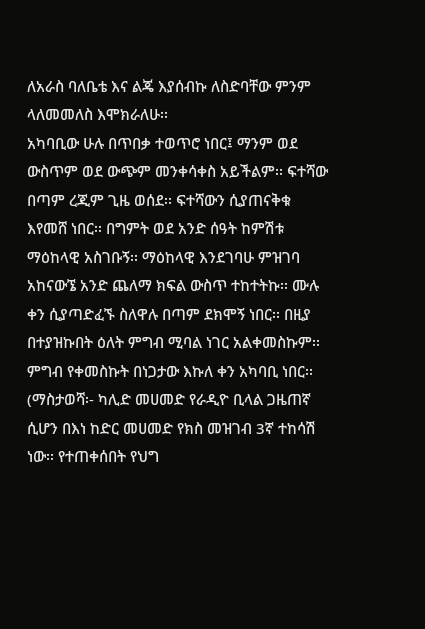ለአራስ ባለቤቴ እና ልጄ እያሰብኩ ለስድባቸው ምንም ላለመመለስ እሞክራለሁ፡፡
አካባቢው ሁሉ በጥበቃ ተወጥሮ ነበር፤ ማንም ወደ ውስጥም ወደ ውጭም መንቀሳቀስ አይችልም፡፡ ፍተሻው በጣም ረጂም ጊዜ ወሰደ፡፡ ፍተሻውን ሲያጠናቅቁ እየመሸ ነበር፡፡ በግምት ወደ አንድ ሰዓት ከምሽቱ ማዕከላዊ አስገቡኝ፡፡ ማዕከላዊ እንደገባሁ ምዝገባ አከናውኜ አንድ ጨለማ ክፍል ውስጥ ተከተትኩ፡፡ ሙሉ ቀን ሲያጣድፈኙ ስለዋሉ በጣም ደክሞኝ ነበር፡፡ በዚያ በተያዝኩበት ዕለት ምግብ ሚባል ነገር አልቀመስኩም፡፡ ምግብ የቀመስኩት በነጋታው እኩለ ቀን አካባቢ ነበር፡፡
(ማስታወሻ፡- ካሊድ መሀመድ የራዲዮ ቢላል ጋዜጠኛ ሲሆን በእነ ከድር መሀመድ የክስ መዝገብ 3ኛ ተከሳሽ ነው፡፡ የተጠቀሰበት የህግ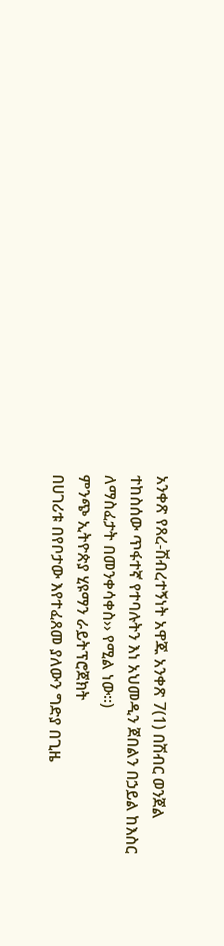አንቀጽ የጸረ-ሽብረተኝነት አዋጁ አንቀጽ 7(1) በሽብር ወንጀል ተከስሰው ጥፋተኛ የተባሉትን እነ አህመዲን ጀበልን በኃይል ከእስር ለማስፈታት በመንቀሳቀስ›› የሚል ነው፡፡)
ምንጭ ኢትዮጵያ ሂዩማን ራይትፕሮጀክት
በሀገሪቱ በየቦታው እየተፈጸመ ያለውን ግድያ በጊዜ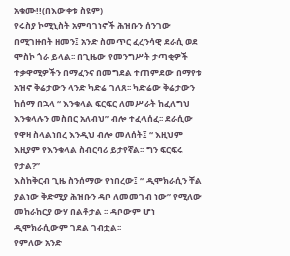አቁሙ!!(በእውቀቱ ስዩም)
የሩስያ ኮሚኒስት አምባገነኖች ሕዝቡን ሰንገው በሚገዙበት ዘመን፤ አንድ ስመጥር ፈረንሳዊ ደራሲ ወደ ሞስኮ ጎራ ይላል፡፡ በጊዜው የመንግሥት ታጣቂዎች ተቃዋሚዎችን በማፈንና በመግደል ተጠምደው በማየቱ አዝኖ ቅሬታውን ላንድ ካድሬ ገለጸ፡፡ ካድሬው ቅሬታውን ከሰማ በኋላ “ እንቁላል ፍርፍር ለመሥራት ከፈለግህ እንቁላሉን መስበር አለብህ” ብሎ ተፈላሰፈ፡፡ ደራሲው የዋዛ ስላልነበረ እንዲህ ብሎ መለሰት፤ “ እዚህም እዚያም የእንቁላል ስብርባሪ ይታየኛል፡፡ ግን ፍርፍሩ የታል?”
እስከቅርብ ጊዜ ስንሰማው የነበረው፤ “ ዲሞክራሲን ቸል ያልነው ቅድሚያ ሕዝቡን ዳቦ ለመመገብ ነው” የሚለው መከራከርያ ውሃ በልቶታል ፡፡ ዳቦውም ሆነ ዲሞክራሲውም ገደል ገብቷል፡፡
የምለው አንድ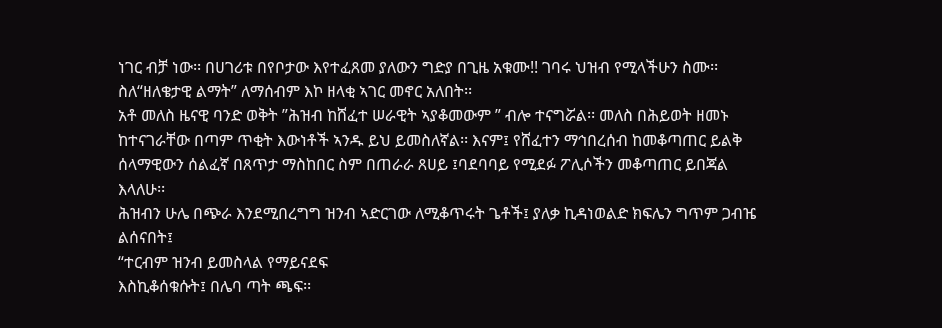ነገር ብቻ ነው፡፡ በሀገሪቱ በየቦታው እየተፈጸመ ያለውን ግድያ በጊዜ አቁሙ!! ገባሩ ህዝብ የሚላችሁን ስሙ፡፡ ስለ“ዘለቄታዊ ልማት” ለማሰብም እኮ ዘላቂ ኣገር መኖር አለበት፡፡
አቶ መለስ ዜናዊ ባንድ ወቅት ”ሕዝብ ከሸፈተ ሠራዊት ኣያቆመውም ” ብሎ ተናግሯል፡፡ መለስ በሕይወት ዘመኑ ከተናገራቸው በጣም ጥቂት እውነቶች ኣንዱ ይህ ይመስለኛል፡፡ እናም፤ የሸፈተን ማኅበረሰብ ከመቆጣጠር ይልቅ ሰላማዊውን ሰልፈኛ በጸጥታ ማስከበር ስም በጠራራ ጸሀይ ፤ባደባባይ የሚደፉ ፖሊሶችን መቆጣጠር ይበጃል እላለሁ፡፡
ሕዝብን ሁሌ በጭራ እንደሚበረግግ ዝንብ ኣድርገው ለሚቆጥሩት ጌቶች፤ ያለቃ ኪዳነወልድ ክፍሌን ግጥም ጋብዤ ልሰናበት፤
“ተርብም ዝንብ ይመስላል የማይናደፍ
እስኪቆሰቁሱት፤ በሌባ ጣት ጫፍ፡፡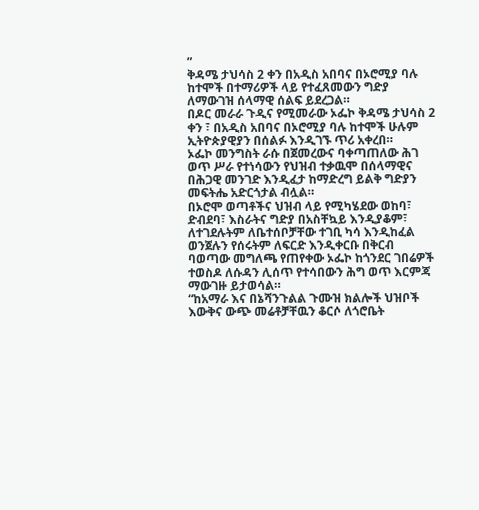”
ቅዳሜ ታህሳስ 2 ቀን በአዲስ አበባና በኦሮሚያ ባሉ ከተሞች በተማሪዎች ላይ የተፈጸመውን ግድያ ለማውገዝ ሰላማዊ ሰልፍ ይደረጋል።
በዶር መራራ ጉዲና የሚመራው ኦፌኮ ቅዳሜ ታህሳስ 2 ቀን ፣ በአዲስ አበባና በኦሮሚያ ባሉ ከተሞች ሁሉም ኢትዮጵያዊያን በሰልፉ እንዲገኙ ጥሪ አቀረበ።
ኦፌኮ መንግስት ራሱ በጀመረውና ባቀጣጠለው ሕገ ወጥ ሥራ የተነሳውን የህዝብ ተቃዉሞ በሰላማዊና በሕጋዊ መንገድ እንዲፈታ ከማድረግ ይልቅ ግድያን መፍትሔ አድርጎታል ብሏል።
በኦሮሞ ወጣቶችና ህዝብ ላይ የሚካሄደው ወከባ፣ ድብደባ፣ እስራትና ግድያ በአስቸኳይ እንዲያቆም፣ ለተገደሉትም ለቤተሰቦቻቸው ተገቢ ካሳ እንዲከፈል ወንጀሉን የሰሩትም ለፍርድ እንዲቀርቡ በቅርብ ባወጣው መግለጫ የጠየቀው ኦፌኮ ከጎንደር ገበሬዎች ተወስዶ ለሱዳን ሊሰጥ የተሳበውን ሕግ ወጥ እርምጃ ማውገዙ ይታወሳል።
“ከአማራ እና በኔሻንጉልል ጉሙዝ ክልሎች ህዝቦች እውቅና ውጭ መሬቶቻቸዉን ቆርሶ ለጎሮቤት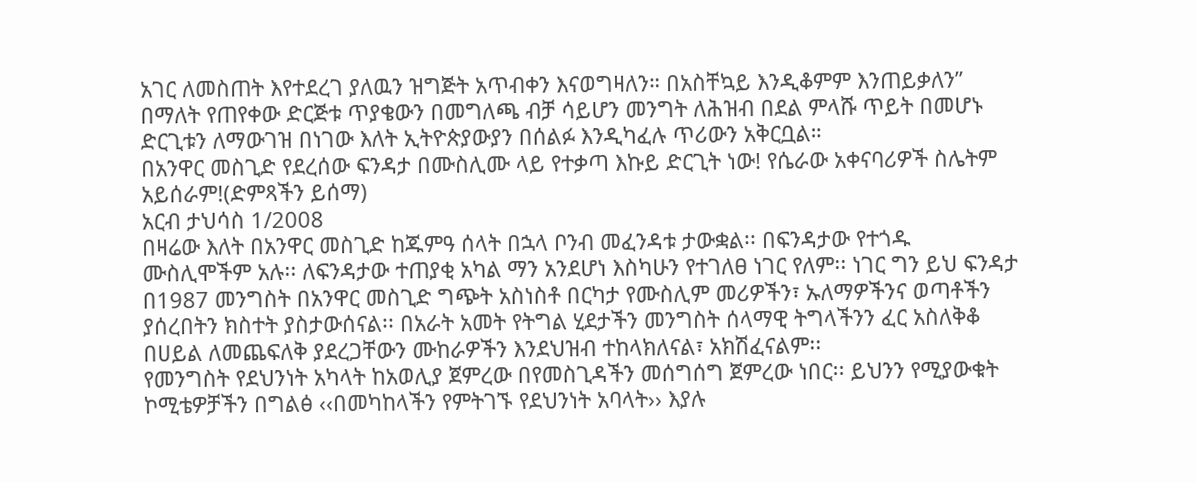አገር ለመስጠት እየተደረገ ያለዉን ዝግጅት አጥብቀን እናወግዛለን። በአስቸኳይ እንዲቆምም እንጠይቃለን” በማለት የጠየቀው ድርጅቱ ጥያቄውን በመግለጫ ብቻ ሳይሆን መንግት ለሕዝብ በደል ምላሹ ጥይት በመሆኑ ድርጊቱን ለማውገዝ በነገው እለት ኢትዮጵያውያን በሰልፉ እንዲካፈሉ ጥሪውን አቅርቧል።
በአንዋር መስጊድ የደረሰው ፍንዳታ በሙስሊሙ ላይ የተቃጣ እኩይ ድርጊት ነው! የሴራው አቀናባሪዎች ስሌትም አይሰራም!(ድምጻችን ይሰማ)
አርብ ታህሳስ 1/2008
በዛሬው እለት በአንዋር መስጊድ ከጁምዓ ሰላት በኋላ ቦንብ መፈንዳቱ ታውቋል፡፡ በፍንዳታው የተጎዱ ሙስሊሞችም አሉ፡፡ ለፍንዳታው ተጠያቂ አካል ማን አንደሆነ እስካሁን የተገለፀ ነገር የለም፡፡ ነገር ግን ይህ ፍንዳታ በ1987 መንግስት በአንዋር መስጊድ ግጭት አስነስቶ በርካታ የሙስሊም መሪዎችን፣ ኡለማዎችንና ወጣቶችን ያሰረበትን ክስተት ያስታውሰናል፡፡ በአራት አመት የትግል ሂደታችን መንግስት ሰላማዊ ትግላችንን ፈር አስለቅቆ በሀይል ለመጨፍለቅ ያደረጋቸውን ሙከራዎችን እንደህዝብ ተከላክለናል፣ አክሽፈናልም፡፡
የመንግስት የደህንነት አካላት ከአወሊያ ጀምረው በየመስጊዳችን መሰግሰግ ጀምረው ነበር፡፡ ይህንን የሚያውቁት ኮሚቴዎቻችን በግልፅ ‹‹በመካከላችን የምትገኙ የደህንነት አባላት›› እያሉ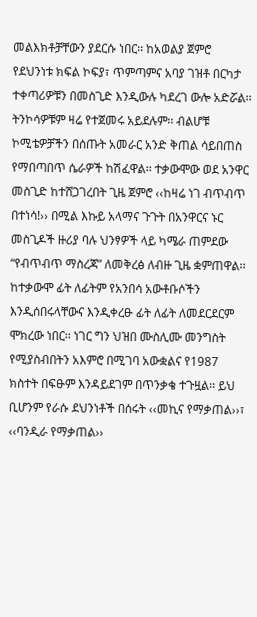መልእክቶቻቸውን ያደርሱ ነበር፡፡ ከአወልያ ጀምሮ የደህንነቱ ክፍል ኮፍያ፣ ጥምጣምና አባያ ገዝቶ በርካታ ተቀጣሪዎቹን በመስጊድ እንዲውሉ ካደረገ ውሎ አድሯል፡፡ ትንኮሳዎቹም ዛሬ የተጀመሩ አይደሉም፡፡ ብልሆቹ ኮሚቴዎቻችን በሰጡት አመራር አንድ ቅጠል ሳይበጠስ የማበጣበጥ ሴራዎች ከሽፈዋል፡፡ ተቃውሞው ወደ አንዋር መስጊድ ከተሸጋገረበት ጊዜ ጀምሮ ‹‹ከዛሬ ነገ ብጥብጥ በተነሳ!›› በሚል እኩይ አላማና ጉጉት በአንዋርና ኑር መስጊዶች ዙሪያ ባሉ ህንፃዎች ላይ ካሜራ ጠምደው “የብጥብጥ ማስረጃ” ለመቅረፅ ለብዙ ጊዜ ቋምጠዋል፡፡ ከተቃውሞ ፊት ለፊትም የአንበሳ አውቶቡሶችን እንዲሰበሩላቸውና እንዲቀረፁ ፊት ለፊት ለመደርደርም ሞክረው ነበር፡፡ ነገር ግን ህዝበ ሙስሊሙ መንግስት የሚያስብበትን አእምሮ በሚገባ አውቋልና የ1987 ክስተት በፍፁም እንዳይደገም በጥንቃቄ ተጉዟል፡፡ ይህ ቢሆንም የራሱ ደህንነቶች በሰሩት ‹‹መኪና የማቃጠል››፣ ‹‹ባንዲራ የማቃጠል››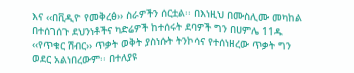እና ‹‹በቪዲዮ የመቅረፅ›› ስራዎችን ሰርቷል፡፡ በእነዚህ በሙስሊሙ መካከል በተሰገሰጉ ደህንነቶችና ካድሬዎች ከተሰሩት ደባዎች ግን በሀምሌ 11ዱ ‹‹የጥቁር ሽብር›› ጥቃት ወቅት ያስነሱት ትንኮሳና የተሰነዘረው ጥቃት ግን ወደር አልነበረውም፡፡ በተለያዩ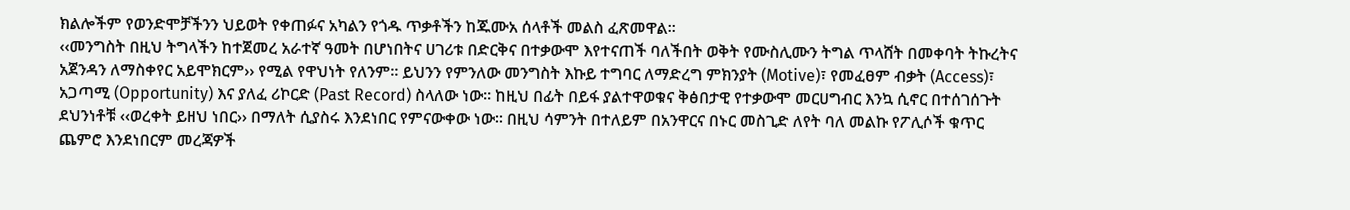ክልሎችም የወንድሞቻችንን ህይወት የቀጠፉና አካልን የጎዱ ጥቃቶችን ከጁሙአ ሰላቶች መልስ ፈጽመዋል፡፡
‹‹መንግስት በዚህ ትግላችን ከተጀመረ አራተኛ ዓመት በሆነበትና ሀገሪቱ በድርቅና በተቃውሞ እየተናጠች ባለችበት ወቅት የሙስሊሙን ትግል ጥላሸት በመቀባት ትኩረትና አጀንዳን ለማስቀየር አይሞክርም›› የሚል የዋህነት የለንም፡፡ ይህንን የምንለው መንግስት እኩይ ተግባር ለማድረግ ምክንያት (Motive)፣ የመፈፀም ብቃት (Access)፣ አጋጣሚ (Opportunity) እና ያለፈ ሪኮርድ (Past Record) ስላለው ነው፡፡ ከዚህ በፊት በይፋ ያልተዋወቁና ቅፅበታዊ የተቃውሞ መርሀግብር እንኳ ሲኖር በተሰገሰጉት ደህንነቶቹ ‹‹ወረቀት ይዘህ ነበር›› በማለት ሲያስሩ እንደነበር የምናውቀው ነው፡፡ በዚህ ሳምንት በተለይም በአንዋርና በኑር መስጊድ ለየት ባለ መልኩ የፖሊሶች ቁጥር ጨምሮ እንደነበርም መረጃዎች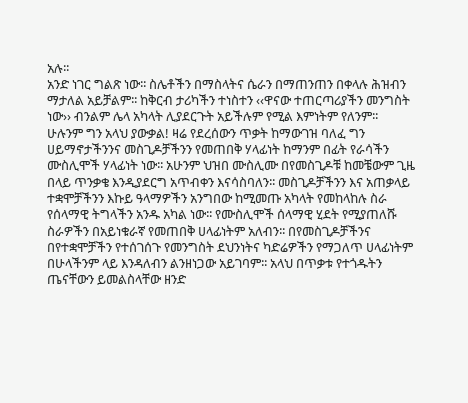አሉ፡፡
አንድ ነገር ግልጽ ነው፡፡ ስሌቶችን በማስላትና ሴራን በማጠንጠን በቀላሉ ሕዝብን ማታለል አይቻልም፡፡ ከቅርብ ታሪካችን ተነስተን ‹‹ዋናው ተጠርጣሪያችን መንግስት ነው›› ብንልም ሌላ አካላት ሊያደርጉት አይችሉም የሚል እምነትም የለንም፡፡ ሁሉንም ግን አላህ ያውቃል! ዛሬ የደረሰውን ጥቃት ከማውገዝ ባለፈ ግን ሀይማኖታችንንና መስጊዶቻችንን የመጠበቅ ሃላፊነት ከማንም በፊት የራሳችን ሙስሊሞች ሃላፊነት ነው፡፡ አሁንም ህዝበ ሙስሊሙ በየመስጊዶቹ ከመቼውም ጊዜ በላይ ጥንቃቄ እንዲያደርግ አጥብቀን እናሳስባለን፡፡ መስጊዶቻችንን እና አጠቃላይ ተቋሞቻችንን እኩይ ዓላማዎችን አንግበው ከሚመጡ አካላት የመከላከሉ ስራ የሰላማዊ ትግላችን አንዱ አካል ነው፡፡ የሙስሊሞች ሰላማዊ ሂደት የሚያጠለሹ ስራዎችን በአይነቁራኛ የመጠበቅ ሀላፊነትም አለብን፡፡ በየመስጊዶቻችንና በየተቋሞቻችን የተሰገሰጉ የመንግስት ደህንነትና ካድሬዎችን የማጋለጥ ሀላፊነትም በሁላችንም ላይ እንዳለብን ልንዘነጋው አይገባም፡፡ አላህ በጥቃቱ የተጎዱትን ጤናቸውን ይመልስላቸው ዘንድ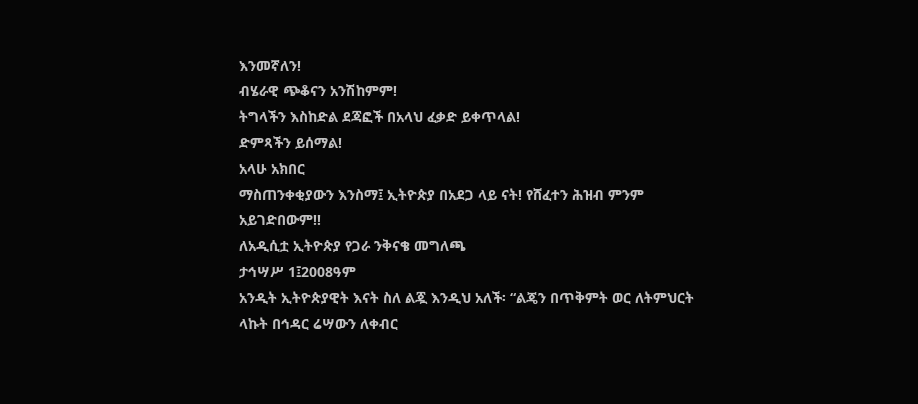እንመኛለን!
ብሄራዊ ጭቆናን አንሽከምም!
ትግላችን እስከድል ደጃፎች በአላህ ፈቃድ ይቀጥላል!
ድምጻችን ይሰማል!
አላሁ አክበር
ማስጠንቀቂያውን እንስማ፤ ኢትዮጵያ በአደጋ ላይ ናት! የሸፈተን ሕዝብ ምንም አይገድበውም!!
ለአዲሲቷ ኢትዮጵያ የጋራ ንቅናቄ መግለጫ
ታኅሣሥ 1፤2008ዓም
አንዲት ኢትዮጵያዊት እናት ስለ ልጇ እንዲህ አለች፡ “ልጄን በጥቅምት ወር ለትምህርት ላኩት በኅዳር ሬሣውን ለቀብር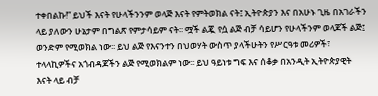ተቀበልኩ!” ይህች እናት የሁላችንንም ወላጅ እናት የምትወክል ናት፤ ኢትዮጵያን እና በአሁኑ ጊዜ በአገራችን ላይ ያለውን ሁኔታም በግልጽ የምታሳይም ናት፡፡ ሟች ልጇ የሷ ልጅ ብቻ ሳይሆን የሁላችንም ወላጆች ልጅ፤ ወንድም የሚወክል ነው፡፡ ይህ ልጅ የእናንተን በህወሃት ውስጥ ያላችሁትን የሥርዓቱ መሪዎች፣ ተላላኪዎችና አጎብዳጆችን ልጅ የሚወክልም ነው፡፡ ይህ ዓይነቱ ግፍ እና ሰቆቃ በአንዲት ኢትዮጵያዊት እናት ላይ ብቻ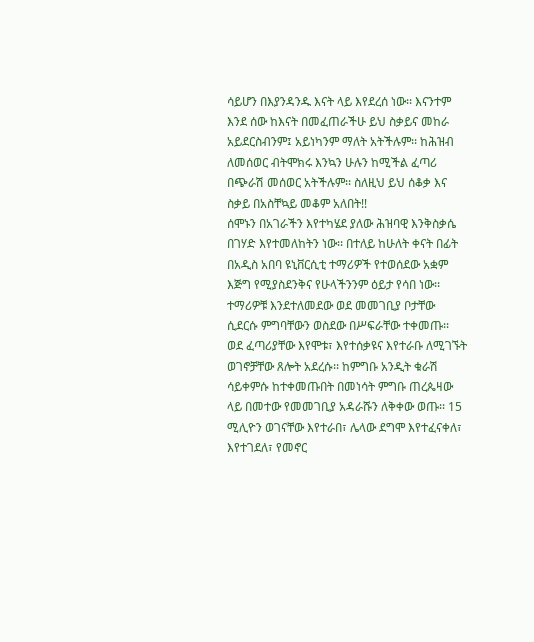ሳይሆን በእያንዳንዱ እናት ላይ እየደረሰ ነው፡፡ እናንተም እንደ ሰው ከእናት በመፈጠራችሁ ይህ ስቃይና መከራ አይደርስብንም፤ አይነካንም ማለት አትችሉም፡፡ ከሕዝብ ለመሰወር ብትሞክሩ እንኳን ሁሉን ከሚችል ፈጣሪ በጭራሽ መሰወር አትችሉም፡፡ ስለዚህ ይህ ሰቆቃ እና ስቃይ በአስቸኳይ መቆም አለበት!!
ሰሞኑን በአገራችን እየተካሄደ ያለው ሕዝባዊ እንቅስቃሴ በገሃድ እየተመለከትን ነው፡፡ በተለይ ከሁለት ቀናት በፊት በአዲስ አበባ ዩኒቨርሲቲ ተማሪዎች የተወሰደው አቋም እጅግ የሚያስደንቅና የሁላችንንም ዕይታ የሳበ ነው፡፡ ተማሪዎቹ እንደተለመደው ወደ መመገቢያ ቦታቸው ሲደርሱ ምግባቸውን ወስደው በሥፍራቸው ተቀመጡ፡፡ ወደ ፈጣሪያቸው እየሞቱ፣ እየተሰቃዩና እየተራቡ ለሚገኙት ወገኖቻቸው ጸሎት አደረሱ፡፡ ከምግቡ አንዲት ቁራሽ ሳይቀምሱ ከተቀመጡበት በመነሳት ምግቡ ጠረጴዛው ላይ በመተው የመመገቢያ አዳራሹን ለቅቀው ወጡ፡፡ 15 ሚሊዮን ወገናቸው እየተራበ፣ ሌላው ደግሞ እየተፈናቀለ፣ እየተገደለ፣ የመኖር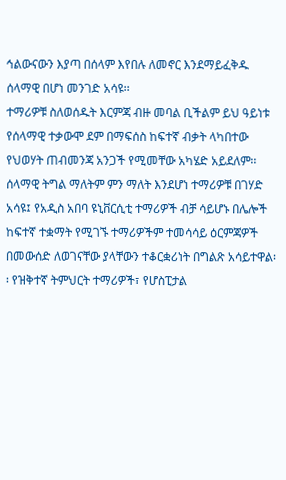ኅልውናውን እያጣ በሰላም እየበሉ ለመኖር እንደማይፈቅዱ ሰላማዊ በሆነ መንገድ አሳዩ፡፡
ተማሪዎቹ ስለወሰዱት እርምጃ ብዙ መባል ቢችልም ይህ ዓይነቱ የሰላማዊ ተቃውሞ ደም በማፍሰስ ከፍተኛ ብቃት ላካበተው የህወሃት ጠብመንጃ አንጋች የሚመቸው አካሄድ አይደለም፡፡ ሰላማዊ ትግል ማለትም ምን ማለት እንደሆነ ተማሪዎቹ በገሃድ አሳዩ፤ የአዲስ አበባ ዩኒቨርሲቲ ተማሪዎች ብቻ ሳይሆኑ በሌሎች ከፍተኛ ተቋማት የሚገኙ ተማሪዎችም ተመሳሳይ ዕርምጃዎች በመውሰድ ለወገናቸው ያላቸውን ተቆርቋሪነት በግልጽ አሳይተዋል፡፡ የዝቅተኛ ትምህርት ተማሪዎች፣ የሆስፒታል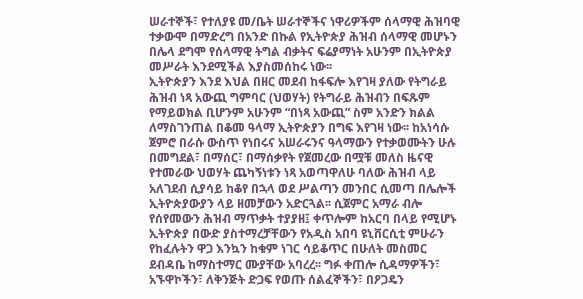ሠራተኞች፣ የተለያዩ መ/ቤት ሠራተኞችና ነዋሪዎችም ሰላማዊ ሕዝባዊ ተቃውሞ በማድረግ በአንድ በኩል የኢትዮጵያ ሕዝብ ሰላማዊ መሆኑን በሌላ ደግሞ የሰላማዊ ትግል ብቃትና ፍሬያማነት አሁንም በኢትዮጵያ መሥራት እንደሚችል እያስመሰከሩ ነው፡፡
ኢትዮጵያን እንደ እህል በዘር መደብ ከፋፍሎ እየገዛ ያለው የትግራይ ሕዝብ ነጻ አውጪ ግምባር (ህወሃት) የትግራይ ሕዝብን በፍጹም የማይወክል ቢሆንም አሁንም “በነጻ አውጪ” ስም አንድን ክልል ለማስገንጠል በቆመ ዓላማ ኢትዮጵያን በግፍ እየገዛ ነው፡፡ ከአነሳሱ ጀምሮ በራሱ ውስጥ የነበሩና አሠራሩንና ዓላማውን የተቃወሙትን ሁሉ በመግደል፣ በማሰር፣ በማሰቃየት የጀመረው በሟቹ መለስ ዜናዊ የተመራው ህወሃት ጨካኝነቱን ነጻ አወጣዋለሁ ባለው ሕዝብ ላይ አለገደብ ሲያሳይ ከቆየ በኋላ ወደ ሥልጣን መንበር ሲመጣ በሌሎች ኢትዮጵያውያን ላይ ዘመቻውን አድርጓል፡፡ ሲጀምር አማራ ብሎ የሰየመውን ሕዝብ ማጥቃት ተያያዘ፤ ቀጥሎም ከአርባ በላይ የሚሆኑ ኢትዮጵያ በውድ ያስተማረቻቸውን የአዲስ አበባ ዩኒቨርሲቲ ምሁራን የከፈሉትን ዋጋ እንኳን ከቁም ነገር ሳይቆጥር በሁለት መስመር ደብዳቤ ከማስተማር ሙያቸው አባረረ፡፡ ግፉ ቀጠሎ ሲዳማዎችን፣ አኙዋኮችን፣ ለቅንጅት ድጋፍ የወጡ ሰልፈኞችን፣ በዖጋዴን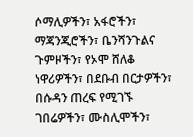ሶማሊዎችን፣ አፋሮችን፣ ማጃንጂሮችን፣ ቤንሻንጉልና ጉምዞችን፣ የኦሞ ሸለቆ ነዋሪዎችን፣ በደቡብ በርታዎችን፣ በሱዳን ጠረፍ የሚገኙ ገበሬዎችን፣ ሙስሊሞችን፣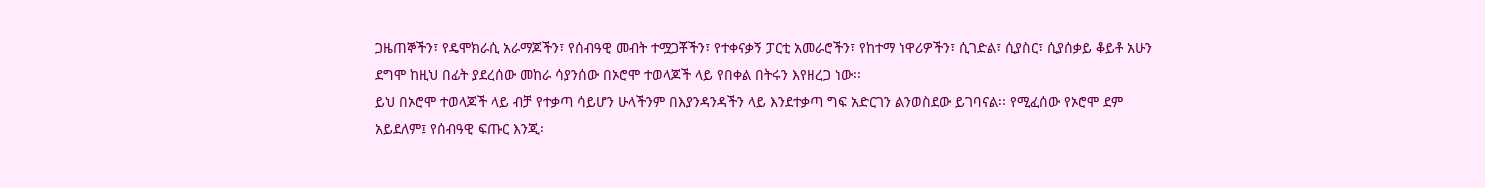ጋዜጠኞችን፣ የዴሞክራሲ አራማጆችን፣ የሰብዓዊ መብት ተሟጋቾችን፣ የተቀናቃኝ ፓርቲ አመራሮችን፣ የከተማ ነዋሪዎችን፣ ሲገድል፣ ሲያስር፣ ሲያሰቃይ ቆይቶ አሁን ደግሞ ከዚህ በፊት ያደረሰው መከራ ሳያንሰው በኦሮሞ ተወላጆች ላይ የበቀል በትሩን እየዘረጋ ነው፡፡
ይህ በኦሮሞ ተወላጆች ላይ ብቻ የተቃጣ ሳይሆን ሁላችንም በእያንዳንዳችን ላይ እንደተቃጣ ግፍ አድርገን ልንወስደው ይገባናል፡፡ የሚፈሰው የኦሮሞ ደም አይደለም፤ የሰብዓዊ ፍጡር እንጂ፡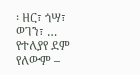፡ ዘር፣ ጎሣ፣ ወገን፣ … የተለያየ ደም የለውም –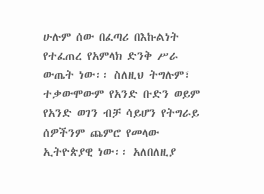ሁሉም ሰው በፈጣሪ በእኩልነት የተፈጠረ የአምላክ ድንቅ ሥራ ውጤት ነው፡፡ ስለዚህ ትግሉም፣ ተቃውሞውም የአንድ ቡድን ወይም የአንድ ወገን ብቻ ሳይሆን የትግራይ ሰዎችንም ጨምሮ የመላው ኢትዮጵያዊ ነው፡፡ አለበለዚያ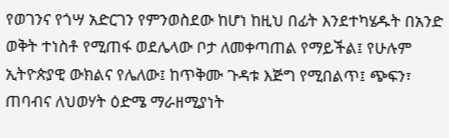የወገንና የጎሣ አድርገን የምንወስደው ከሆነ ከዚህ በፊት እንደተካሄዱት በአንድ ወቅት ተነስቶ የሚጠፋ ወደሌላው ቦታ ለመቀጣጠል የማይችል፤ የሁሉም ኢትዮጵያዊ ውክልና የሌለው፤ ከጥቅሙ ጉዳቱ እጅግ የሚበልጥ፤ ጭፍን፣ ጠባብና ለህወሃት ዕድሜ ማራዘሚያነት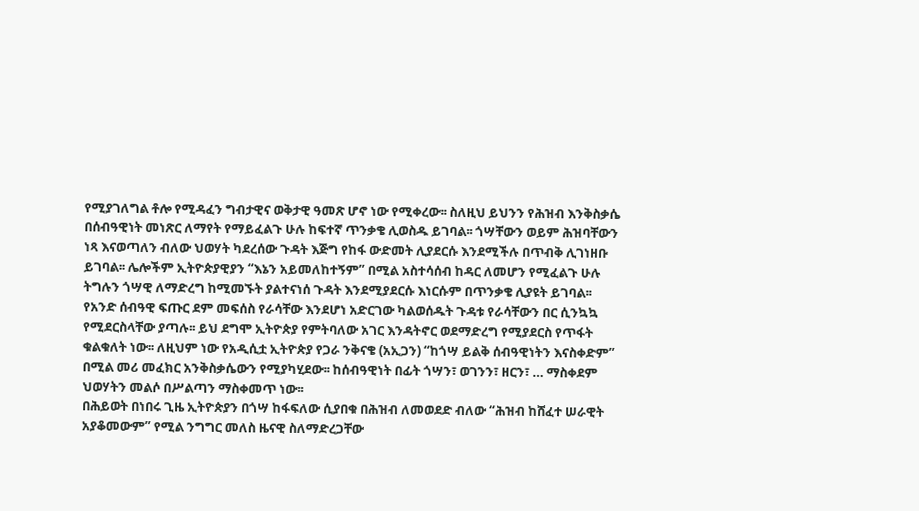የሚያገለግል ቶሎ የሚዳፈን ግብታዊና ወቅታዊ ዓመጽ ሆኖ ነው የሚቀረው፡፡ ስለዚህ ይህንን የሕዝብ እንቅስቃሴ በሰብዓዊነት መነጽር ለማየት የማይፈልጉ ሁሉ ከፍተኛ ጥንቃቄ ሊወስዱ ይገባል፡፡ ጎሣቸውን ወይም ሕዝባቸውን ነጻ እናወጣለን ብለው ህወሃት ካደረሰው ጉዳት እጅግ የከፋ ውድመት ሊያደርሱ እንደሚችሉ በጥብቅ ሊገነዘቡ ይገባል፡፡ ሌሎችም ኢትዮጵያዊያን “እኔን አይመለከተኝም” በሚል አስተሳሰብ ከዳር ለመሆን የሚፈልጉ ሁሉ ትግሉን ጎሣዊ ለማድረግ ከሚመኙት ያልተናነሰ ጉዳት እንደሚያደርሱ እነርሱም በጥንቃቄ ሊያዩት ይገባል፡፡ የአንድ ሰብዓዊ ፍጡር ደም መፍሰስ የራሳቸው እንደሆነ አድርገው ካልወሰዱት ጉዳቱ የራሳቸውን በር ሲንኳኳ የሚደርስላቸው ያጣሉ፡፡ ይህ ደግሞ ኢትዮጵያ የምትባለው አገር እንዳትኖር ወደማድረግ የሚያደርስ የጥፋት ቁልቁለት ነው፡፡ ለዚህም ነው የአዲሲቷ ኢትዮጵያ የጋራ ንቅናቄ (አኢጋን) “ከጎሣ ይልቅ ሰብዓዊነትን እናስቀድም” በሚል መሪ መፈክር አንቅስቃሴውን የሚያካሂደው፡፡ ከሰብዓዊነት በፊት ጎሣን፣ ወገንን፣ ዘርን፣ … ማስቀደም ህወሃትን መልሶ በሥልጣን ማስቀመጥ ነው፡፡
በሕይወት በነበሩ ጊዜ ኢትዮጵያን በጎሣ ከፋፍለው ሲያበቁ በሕዝብ ለመወደድ ብለው “ሕዝብ ከሸፈተ ሠራዊት አያቆመውም” የሚል ንግግር መለስ ዜናዊ ስለማድረጋቸው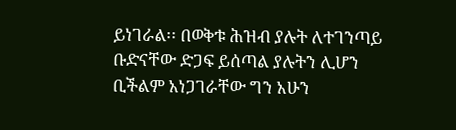ይነገራል፡፡ በወቅቱ ሕዝብ ያሉት ለተገንጣይ ቡድናቸው ድጋፍ ይሰጣል ያሉትን ሊሆን ቢችልም አነጋገራቸው ግን አሁን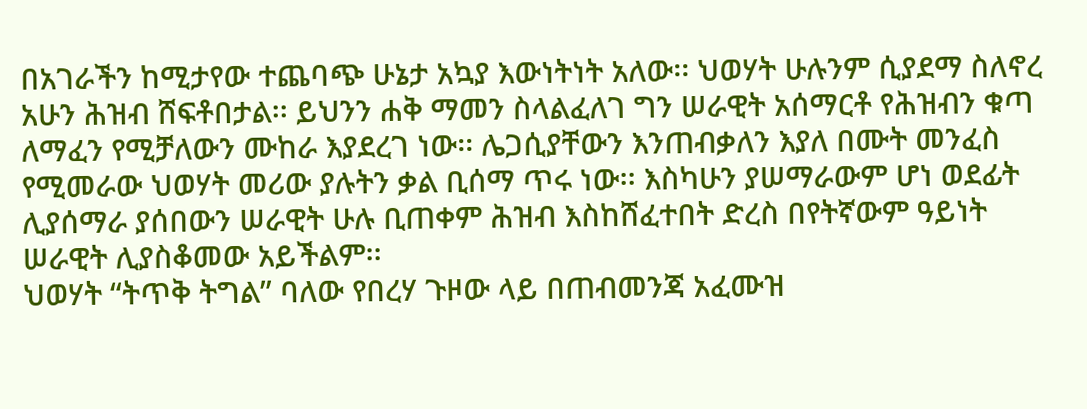በአገራችን ከሚታየው ተጨባጭ ሁኔታ አኳያ እውነትነት አለው፡፡ ህወሃት ሁሉንም ሲያደማ ስለኖረ አሁን ሕዝብ ሸፍቶበታል፡፡ ይህንን ሐቅ ማመን ስላልፈለገ ግን ሠራዊት አሰማርቶ የሕዝብን ቁጣ ለማፈን የሚቻለውን ሙከራ እያደረገ ነው፡፡ ሌጋሲያቸውን እንጠብቃለን እያለ በሙት መንፈስ የሚመራው ህወሃት መሪው ያሉትን ቃል ቢሰማ ጥሩ ነው፡፡ እስካሁን ያሠማራውም ሆነ ወደፊት ሊያሰማራ ያሰበውን ሠራዊት ሁሉ ቢጠቀም ሕዝብ እስከሸፈተበት ድረስ በየትኛውም ዓይነት ሠራዊት ሊያስቆመው አይችልም፡፡
ህወሃት “ትጥቅ ትግል” ባለው የበረሃ ጉዞው ላይ በጠብመንጃ አፈሙዝ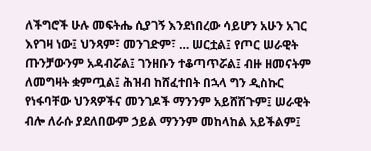ለችግሮች ሁሉ መፍትሔ ሲያገኝ እንደነበረው ሳይሆን አሁን አገር እየገዛ ነው፤ ህንጻም፣ መንገድም፣ … ሠርቷል፤ የጦር ሠራዊት ጡንቻውንም አዳብሯል፤ ገንዘቡን ተቆጣጥሯል፤ ብዙ ዘመናትም ለመግዛት ቋምጧል፤ ሕዝብ ከሸፈተበት በኋላ ግን ዲስኩር የነፋባቸው ህንጻዎችና መንገዶች ማንንም አይሸሽጉም፤ ሠራዊት ብሎ ለራሱ ያደለበውም ኃይል ማንንም መከላከል አይችልም፤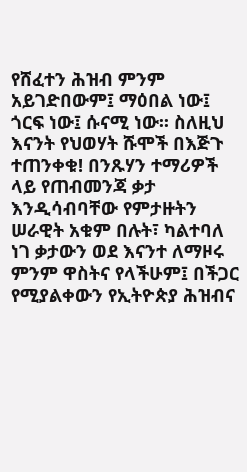የሸፈተን ሕዝብ ምንም አይገድበውም፤ ማዕበል ነው፤ ጎርፍ ነው፤ ሱናሚ ነው፡፡ ስለዚህ እናንት የህወሃት ሹሞች በእጅጉ ተጠንቀቁ! በንጹሃን ተማሪዎች ላይ የጠብመንጃ ቃታ እንዲሳብባቸው የምታዙትን ሠራዊት አቁም በሉት፣ ካልተባለ ነገ ቃታውን ወደ እናንተ ለማዞሩ ምንም ዋስትና የላችሁም፤ በችጋር የሚያልቀውን የኢትዮጵያ ሕዝብና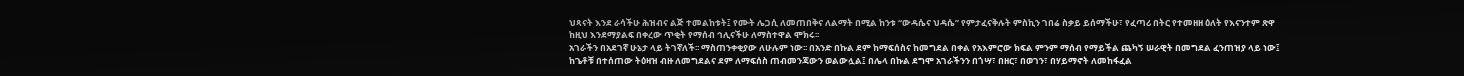ህጻናት እንደ ራሳችሁ ሕዝብና ልጅ ተመልከቱት፤ የሙት ሌጋሲ ለመጠበቅና ለልማት በሚል ከንቱ “ውዳሴና ህዳሴ” የምታፈናቅሉት ምስኪን ገበሬ ስቃይ ይሰማችሁ፣ የፈጣሪ በትር የተመዘዘ ዕለት የእናንተም ጽዋ ከዚህ እንደማያልፍ በቀረው ጥቂት የማሰብ ኅሊናችሁ ለማስተዋል ሞክሩ፡፡
አገራችን በአደገኛ ሁኔታ ላይ ትገኛለች፡፡ ማስጠንቀቂያው ለሁሉም ነው፡፡ በአንድ በኩል ደም ከማፍሰስና ከመግደል በቀል የአእምሮው ክፍል ምንም ማሰብ የማይችል ጨካኝ ሠራዊት በመግደል ፈንጠዝያ ላይ ነው፤ ከጌቶቹ በተሰጠው ትዕዛዝ ብዙ ለመግደልና ደም ለማፍሰስ ጠብመንጃውን ወልውሏል፤ በሌላ በኩል ደግሞ አገራችንን በጎሣ፣ በዘር፣ በወገን፣ በሃይማኖት ለመከፋፈል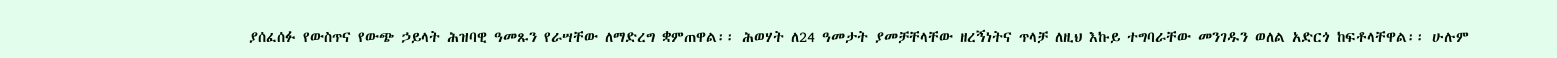ያሰፈሰፉ የውስጥና የውጭ ኃይላት ሕዝባዊ ዓመጹን የራሣቸው ለማድረግ ቋምጠዋል፡፡ ሕወሃት ለ24 ዓመታት ያመቻቸላቸው ዘረኝነትና ጥላቻ ለዚህ እኩይ ተግባራቸው መንገዱን ወለል አድርጎ ከፍቶላቸዋል፡፡ ሁሉም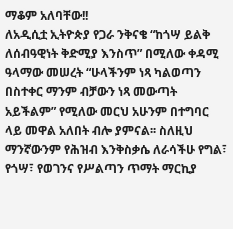ማቆም አለባቸው!!
ለአዲሲቷ ኢትዮጵያ የጋራ ንቅናቄ “ከጎሣ ይልቅ ለሰብዓዊነት ቅድሚያ እንስጥ” በሚለው ቀዳሚ ዓላማው መሠረት “ሁላችንም ነጻ ካልወጣን በስተቀር ማንም ብቻውን ነጻ መውጣት አይችልም” የሚለው መርህ አሁንም በተግባር ላይ መዋል አለበት ብሎ ያምናል፡፡ ስለዚህ ማንኛውንም የሕዝብ እንቅስቃሴ ለራሳችሁ የግል፣ የጎሣ፣ የወገንና የሥልጣን ጥማት ማርኪያ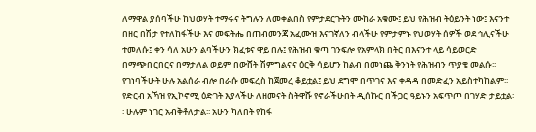ለማዋል ያሰባችሁ ከህወሃት ተማሩና ትግሉን ለመቀልበስ የምታደርጉትን ሙከራ አቁሙ፤ ይህ የሕዝብ ትዕይንት ነው፤ እናንተ በዘር በሽታ የተለከፋችሁ እና መፍትሔ በጠብመንጃ አፈሙዝ እናገኛለን ብላችሁ የምታምኑ የህወሃት ሰዎች ወደ ኅሊናችሁ ተመለሱ፤ ቀን ሳለ አሁን ልባችሁን ክፈቱና ዋይ በሉ፤ የሕዝብ ቁጣ ገንፍሎ የአምላክ በትር በእናንተ ላይ ሳይወርድ በማጭበርበርና በማታለል ወይም በውሸት ሽምግልናና ዕርቅ ሳይሆን ከልብ በመነጨ ቅንነት የሕዝብን ጥያቄ መልሱ፡፡ የገነባችሁት ሁሉ አልሰራ ብሎ በራሱ መፍረስ ከጀመረ ቆይቷል፤ ይህ ደግሞ በጥገና እና ቀዳዳ በመድፈን አይስተካከልም፡፡ የድርብ አኻዝ የኢኮኖሚ ዕድገት እያላችሁ ለዘመናት ስትዋሹ የኖራችሁበት ዲሰኩር በችጋር ዓይኑን አፍጥጦ በገሃድ ታይቷል፡፡ ሁሉም ነገር አብቅቶለታል፡፡ አሁን ካለበት የከፋ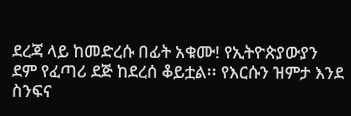ደረጃ ላይ ከመድረሱ በፊት አቁሙ! የኢትዮጵያውያን ደም የፈጣሪ ደጅ ከደረሰ ቆይቷል፡፡ የእርሱን ዝምታ እንደ ስንፍና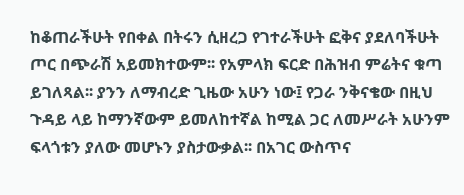ከቆጠራችሁት የበቀል በትሩን ሲዘረጋ የገተራችሁት ፎቅና ያደለባችሁት ጦር በጭራሽ አይመክተውም፡፡ የአምላክ ፍርድ በሕዝብ ምሬትና ቁጣ ይገለጻል፡፡ ያንን ለማብረድ ጊዜው አሁን ነው፤ የጋራ ንቅናቄው በዚህ ጉዳይ ላይ ከማንኛውም ይመለከተኛል ከሚል ጋር ለመሥራት አሁንም ፍላጎቱን ያለው መሆኑን ያስታውቃል፡፡ በአገር ውስጥና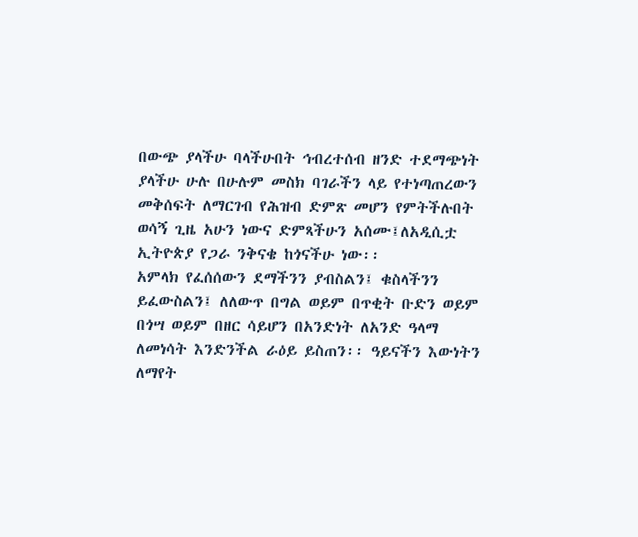በውጭ ያላችሁ ባላችሁበት ኅብረተሰብ ዘንድ ተደማጭነት ያላችሁ ሁሉ በሁሉም መስክ ባገራችን ላይ የተነጣጠረውን መቅሰፍት ለማርገብ የሕዝብ ድምጽ መሆን የምትችሉበት ወሳኝ ጊዜ አሁን ነውና ድምጻችሁን አሰሙ፤ለአዲሲቷ ኢትዮጵያ የጋራ ንቅናቄ ከጎናችሁ ነው፡፡
አምላክ የፈሰሰውን ደማችንን ያብስልን፤ ቁስላችንን ይፈውስልን፤ ለለውጥ በግል ወይም በጥቂት ቡድን ወይም በጎሣ ወይም በዘር ሳይሆን በአንድነት ለአንድ ዓላማ ለመነሳት እንድንችል ራዕይ ይስጠን፡፡ ዓይናችን እውነትን ለማየት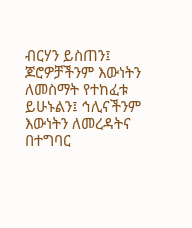ብርሃን ይስጠን፤ ጆሮዎቻችንም እውነትን ለመስማት የተከፈቱ ይሁኑልን፤ ኅሊናችንም እውነትን ለመረዳትና በተግባር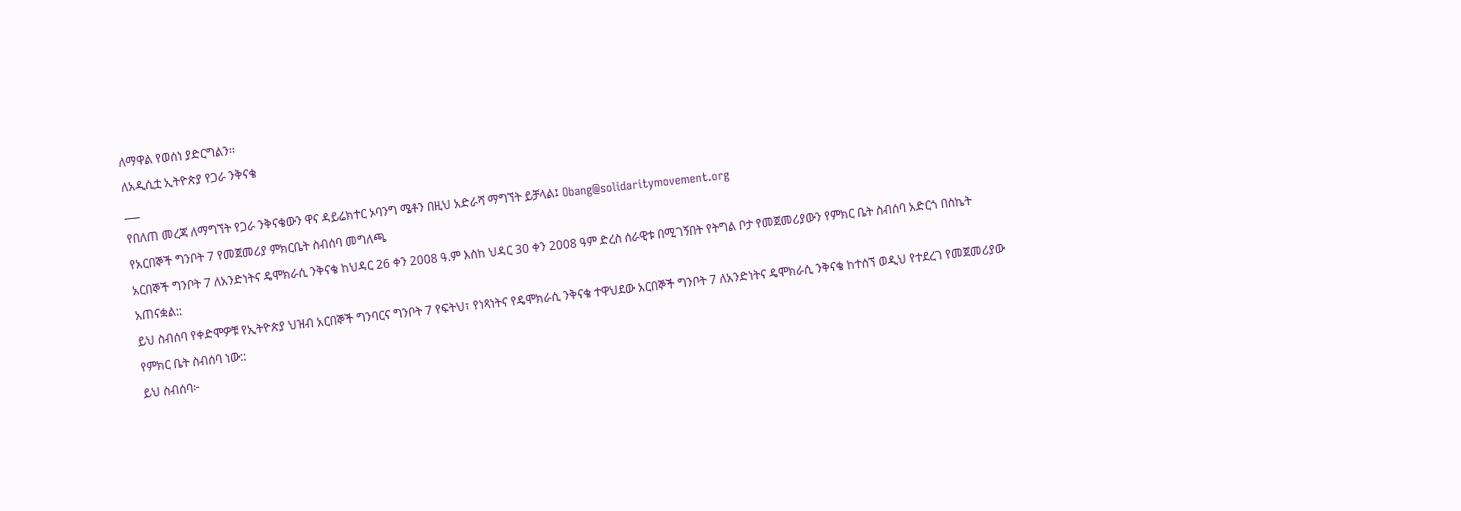ለማዋል የወሰነ ያድርግልን፡፡
ለአዲሲቷ ኢትዮጵያ የጋራ ንቅናቄ
___
የበለጠ መረጃ ለማግኘት የጋራ ንቅናቄውን ዋና ዳይሬክተር ኦባንግ ሜቶን በዚህ አድራሻ ማግኘት ይቻላል፤ Obang@solidaritymovement.org
የአርበኞች ግንቦት 7 የመጀመሪያ ምክርቤት ስብሰባ መግለጫ
አርበኞች ግንቦት 7 ለአንድነትና ዴሞክራሲ ንቅናቄ ከህዳር 26 ቀን 2008 ዓ.ም እስከ ህዳር 30 ቀን 2008 ዓም ድረስ ሰራዊቱ በሚገኝበት የትግል ቦታ የመጀመሪያውን የምክር ቤት ስብሰባ አድርጎ በስኬት አጠናቋል::
ይህ ስብሰባ የቀድሞዎቹ የኢትዮጵያ ህዝብ አርበኞች ግንባርና ግንቦት 7 የፍትህ፣ የነጻነትና የዴሞክራሲ ንቅናቄ ተዋህደው አርበኞች ግንቦት 7 ለአንድነትና ዴሞክራሲ ንቅናቄ ከተሰኘ ወዲህ የተደረገ የመጀመሪያው የምክር ቤት ስብሰባ ነው::
ይህ ስብሰባ፦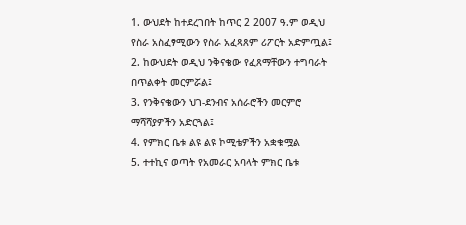1. ውህደት ከተደረገበት ከጥር 2 2007 ዓ.ም ወዲህ የስራ አስፈፃሚውን የስራ አፈጻጸም ሪፖርት አድምጧል፤
2. ከውህደት ወዲህ ንቅናቄው የፈጸማቸውን ተግባራት በጥልቀት መርምሯል፤
3. የንቅናቄውን ህገ-ደንብና አሰራሮችን መርምሮ ማሻሻያዎችን አድርጓል፤
4. የምክር ቤቱ ልዩ ልዩ ኮሚቴዎችን አቋቁሟል
5. ተተኪና ወጣት የአመራር አባላት ምክር ቤቱ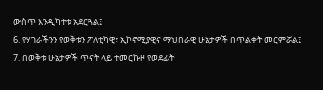ውስጥ እንዲካተቱ አደርጓል፤
6. የሃገራችንን የወቅቱን ፖለቲካዊ፣ ኢኮኖሚያዊና ማህበራዊ ሁኔታዎች በጥልቀት መርምሯል፤
7. በወቅቱ ሁኔታዎች ጥናት ላይ ተመርኩዞ የወደፊት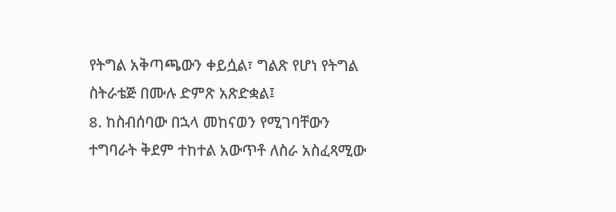የትግል አቅጣጫውን ቀይሷል፣ ግልጽ የሆነ የትግል ስትራቴጅ በሙሉ ድምጽ አጽድቋል፤
8. ከስብሰባው በኋላ መከናወን የሚገባቸውን ተግባራት ቅደም ተከተል አውጥቶ ለስራ አስፈጻሚው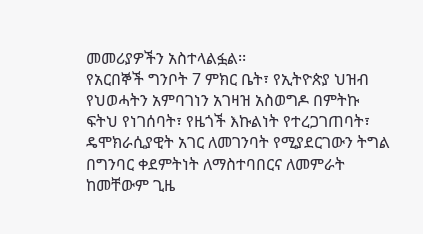መመሪያዎችን አስተላልፏል፡፡
የአርበኞች ግንቦት 7 ምክር ቤት፣ የኢትዮጵያ ህዝብ የህወሓትን አምባገነን አገዛዝ አስወግዶ በምትኩ ፍትህ የነገሰባት፣ የዜጎች እኩልነት የተረጋገጠባት፣ ዴሞክራሲያዊት አገር ለመገንባት የሚያደርገውን ትግል በግንባር ቀደምትነት ለማስተባበርና ለመምራት ከመቸውም ጊዜ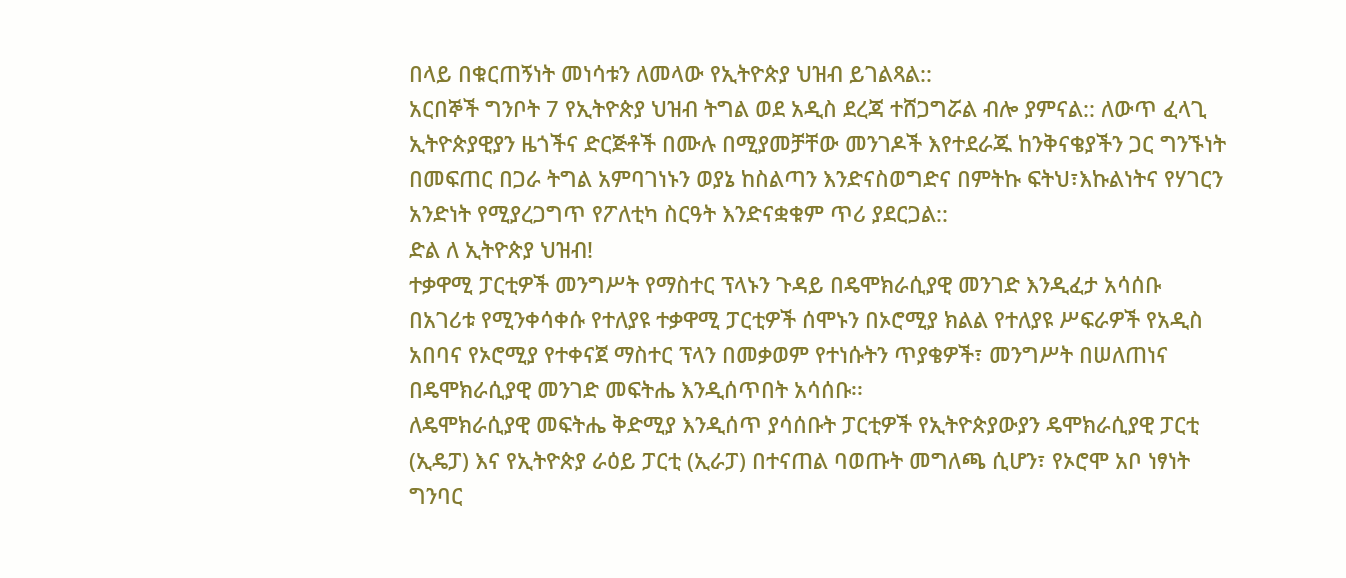በላይ በቁርጠኝነት መነሳቱን ለመላው የኢትዮጵያ ህዝብ ይገልጻል::
አርበኞች ግንቦት 7 የኢትዮጵያ ህዝብ ትግል ወደ አዲስ ደረጃ ተሸጋግሯል ብሎ ያምናል:: ለውጥ ፈላጊ ኢትዮጵያዊያን ዜጎችና ድርጅቶች በሙሉ በሚያመቻቸው መንገዶች እየተደራጁ ከንቅናቄያችን ጋር ግንኙነት በመፍጠር በጋራ ትግል አምባገነኑን ወያኔ ከስልጣን እንድናስወግድና በምትኩ ፍትህ፣እኩልነትና የሃገርን አንድነት የሚያረጋግጥ የፖለቲካ ስርዓት እንድናቋቁም ጥሪ ያደርጋል::
ድል ለ ኢትዮጵያ ህዝብ!
ተቃዋሚ ፓርቲዎች መንግሥት የማስተር ፕላኑን ጉዳይ በዴሞክራሲያዊ መንገድ እንዲፈታ አሳሰቡ
በአገሪቱ የሚንቀሳቀሱ የተለያዩ ተቃዋሚ ፓርቲዎች ሰሞኑን በኦሮሚያ ክልል የተለያዩ ሥፍራዎች የአዲስ አበባና የኦሮሚያ የተቀናጀ ማስተር ፕላን በመቃወም የተነሱትን ጥያቄዎች፣ መንግሥት በሠለጠነና በዴሞክራሲያዊ መንገድ መፍትሔ እንዲሰጥበት አሳሰቡ፡፡
ለዴሞክራሲያዊ መፍትሔ ቅድሚያ እንዲሰጥ ያሳሰቡት ፓርቲዎች የኢትዮጵያውያን ዴሞክራሲያዊ ፓርቲ (ኢዴፓ) እና የኢትዮጵያ ራዕይ ፓርቲ (ኢራፓ) በተናጠል ባወጡት መግለጫ ሲሆን፣ የኦሮሞ አቦ ነፃነት ግንባር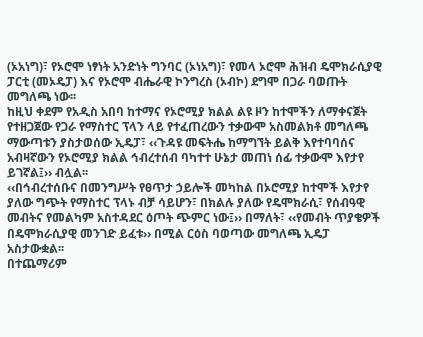(ኦአነግ)፣ የኦሮሞ ነፃነት አንድነት ግንባር (ኦነአግ)፣ የመላ ኦሮሞ ሕዝብ ዴሞክራሲያዊ ፓርቲ (መኦዴፓ) እና የኦሮሞ ብሔራዊ ኮንግረስ (ኦብኮ) ደግሞ በጋራ ባወጡት መግለጫ ነው፡፡
ከዚህ ቀደም የአዲስ አበባ ከተማና የኦሮሚያ ክልል ልዩ ዞን ከተሞችን ለማቀናጀት የተዘጋጀው የጋራ የማስተር ፕላን ላይ የተፈጠረውን ተቃውሞ አስመልክቶ መግለጫ ማውጣቱን ያስታወሰው ኢዴፓ፣ ‹‹ጉዳዩ መፍትሔ ከማግኘት ይልቅ እየተባባሰና አብዛኛውን የኦሮሚያ ክልል ኅብረተሰብ ባካተተ ሁኔታ መጠነ ሰፊ ተቃውሞ እየታየ ይገኛል፤›› ብሏል፡፡
‹‹በኅብረተሰቡና በመንግሥት የፀጥታ ኃይሎች መካከል በኦሮሚያ ከተሞች እየታየ ያለው ግጭት የማስተር ፕላኑ ብቻ ሳይሆን፣ በክልሉ ያለው የዴሞክራሲ፣ የሰብዓዊ መብትና የመልካም አስተዳደር ዕጦት ጭምር ነው፤›› በማለት፣ ‹‹የመብት ጥያቄዎች በዴሞክራሲያዊ መንገድ ይፈቱ›› በሚል ርዕስ ባወጣው መግለጫ ኢዴፓ አስታውቋል፡፡
በተጨማሪም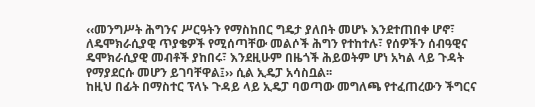‹‹መንግሥት ሕግንና ሥርዓትን የማስከበር ግዴታ ያለበት መሆኑ እንደተጠበቀ ሆኖ፣ ለዴሞክራሲያዊ ጥያቄዎች የሚሰጣቸው መልሶች ሕግን የተከተሉ፣ የሰዎችን ሰብዓዊና ዴሞክራሲያዊ መብቶች ያከበሩ፣ እንደዚሁም በዜጎች ሕይወትም ሆነ አካል ላይ ጉዳት የማያደርሱ መሆን ይገባቸዋል፤›› ሲል ኢዴፓ አሳስቧል፡፡
ከዚህ በፊት በማስተር ፕላኑ ጉዳይ ላይ ኢዴፓ ባወጣው መግለጫ የተፈጠረውን ችግርና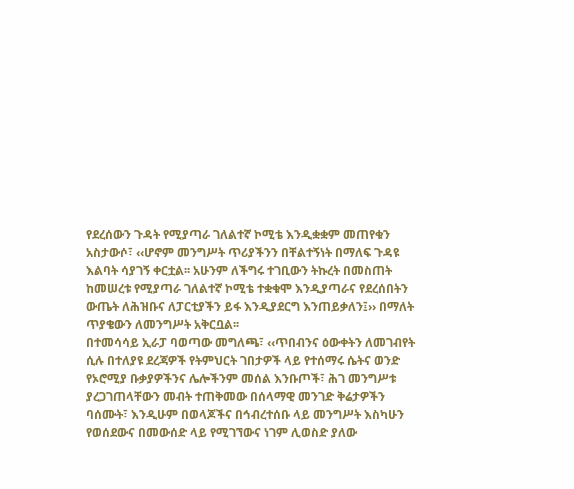የደረሰውን ጉዳት የሚያጣራ ገለልተኛ ኮሚቴ እንዲቋቋም መጠየቁን አስታውሶ፣ ‹‹ሆኖም መንግሥት ጥሪያችንን በቸልተኝነት በማለፍ ጉዳዩ እልባት ሳያገኝ ቀርቷል፡፡ አሁንም ለችግሩ ተገቢውን ትኩረት በመስጠት ከመሠረቱ የሚያጣራ ገለልተኛ ኮሚቴ ተቋቁሞ እንዲያጣራና የደረሰበትን ውጤት ለሕዝቡና ለፓርቲያችን ይፋ እንዲያደርግ እንጠይቃለን፤›› በማለት ጥያቄውን ለመንግሥት አቅርቧል፡፡
በተመሳሳይ ኢራፓ ባወጣው መግለጫ፣ ‹‹ጥበብንና ዕውቀትን ለመገብየት ሲሉ በተለያዩ ደረጃዎች የትምህርት ገበታዎች ላይ የተሰማሩ ሴትና ወንድ የኦሮሚያ ቡቃያዎችንና ሌሎችንም መሰል እንቡጦች፣ ሕገ መንግሥቱ ያረጋገጠላቸውን መብት ተጠቅመው በሰላማዊ መንገድ ቅሬታዎችን ባሰሙት፣ እንዲሁም በወላጆችና በኅብረተሰቡ ላይ መንግሥት እስካሁን የወሰደውና በመውሰድ ላይ የሚገኘውና ነገም ሊወስድ ያለው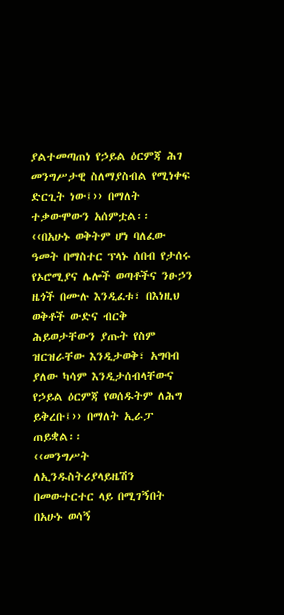ያልተመጣጠነ የኃይል ዕርምጃ ሕገ መንግሥታዊ ስለማያስብል የሚነቀፍ ድርጊት ነው፤›› በማለት ተቃውሞውን አሰምቷል፡፡
‹‹በአሁኑ ወቅትም ሆነ ባለፈው ዓመት በማስተር ፕላኑ ሰበብ የታሰሩ የኦሮሚያና ሌሎች ወጣቶችና ንፁኃን ዜጎች በሙሉ እንዲፈቱ፣ በእነዚህ ወቅቶች ውድና ብርቅ ሕይወታቸውን ያጡት የስም ዝርዝራቸው እንዲታወቅ፣ አግባብ ያለው ካሳም እንዲታሰብላቸውና የኃይል ዕርምጃ የወሰዱትም ለሕግ ይቅረቡ፤›› በማለት ኢራፓ ጠይቋል፡፡
‹‹መንግሥት ለኢንዱስትሪያላይዜሽን በመውተርተር ላይ በሚገኝበት በአሁኑ ወሳኝ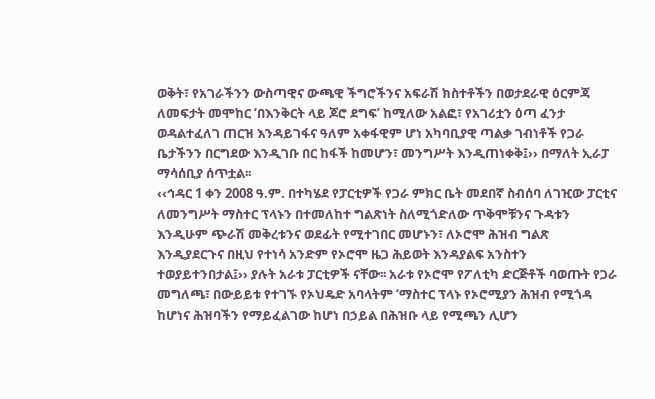ወቅት፣ የአገራችንን ውስጣዊና ውጫዊ ችግሮችንና አፍራሽ ክስተቶችን በወታደራዊ ዕርምጃ ለመፍታት መሞከር ‘በእንቅርት ላይ ጆሮ ደግፍ’ ከሚለው አልፎ፣ የአገሪቷን ዕጣ ፈንታ ወዳልተፈለገ ጠርዝ እንዳይገፋና ዓለም አቀፋዊም ሆነ አካባቢያዊ ጣልቃ ገብነቶች የጋራ ቤታችንን በርግደው እንዲገቡ በር ከፋች ከመሆን፣ መንግሥት እንዲጠነቀቅ፤›› በማለት ኢራፓ ማሳሰቢያ ሰጥቷል፡፡
‹‹ኅዳር 1 ቀን 2008 ዓ.ም. በተካሄደ የፓርቲዎች የጋራ ምክር ቤት መደበኛ ስብሰባ ለገዢው ፓርቲና ለመንግሥት ማስተር ፕላኑን በተመለከተ ግልጽነት ስለሚጎድለው ጥቅሞቹንና ጉዳቱን እንዲሁም ጭራሽ መቅረቱንና ወደፊት የሚተገበር መሆኑን፣ ለኦሮሞ ሕዝብ ግልጽ እንዲያደርጉና በዚህ የተነሳ አንድም የኦሮሞ ዜጋ ሕይወት እንዳያልፍ አንስተን ተወያይተንበታል፤›› ያሉት አራቱ ፓርቲዎች ናቸው፡፡ አራቱ የኦሮሞ የፖለቲካ ድርጅቶች ባወጡት የጋራ መግለጫ፣ በውይይቱ የተገኙ የኦህዴድ አባላትም ‘ማስተር ፕላኑ የኦሮሚያን ሕዝብ የሚጎዳ ከሆነና ሕዝባችን የማይፈልገው ከሆነ በኃይል በሕዝቡ ላይ የሚጫን ሊሆን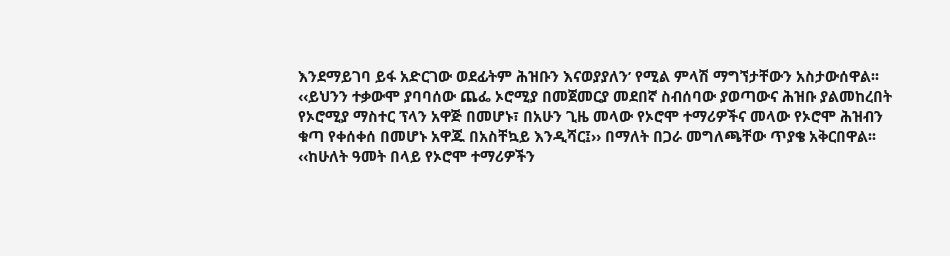እንደማይገባ ይፋ አድርገው ወደፊትም ሕዝቡን እናወያያለን’ የሚል ምላሽ ማግኘታቸውን አስታውሰዋል፡፡
‹‹ይህንን ተቃውሞ ያባባሰው ጨፌ ኦሮሚያ በመጀመርያ መደበኛ ስብሰባው ያወጣውና ሕዝቡ ያልመከረበት የኦሮሚያ ማስተር ፕላን አዋጅ በመሆኑ፣ በአሁን ጊዜ መላው የኦሮሞ ተማሪዎችና መላው የኦሮሞ ሕዝብን ቁጣ የቀሰቀሰ በመሆኑ አዋጁ በአስቸኳይ እንዲሻር፤›› በማለት በጋራ መግለጫቸው ጥያቄ አቅርበዋል፡፡
‹‹ከሁለት ዓመት በላይ የኦሮሞ ተማሪዎችን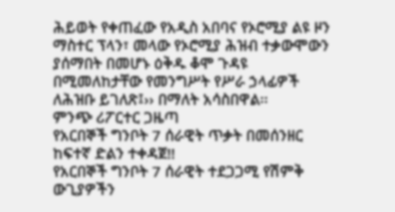ሕይወት የቀጠፈው የአዲስ አበባና የኦሮሚያ ልዩ ዞን ማስተር ፕላን፣ መላው የኦሮሚያ ሕዝብ ተቃውሞውን ያሰማበት በመሆኑ ዕቅዱ ቆሞ ጉዳዩ በሚመለከታቸው የመንግሥት የሥራ ኃላፊዎች ለሕዝቡ ይገለጽ፤›› በማለት አሳስበዋል፡፡
ምንጭ ሪፖርተር ጋዜጣ
የአርበኞች ግንቦት 7 ሰራዊት ጥቃት በመሰንዘር ከፍተኛ ድልን ተቀዳጀ!!
የአርበኞች ግንቦት 7 ሰራዊት ተደጋጋሚ የሽምቅ ውጊያዎችን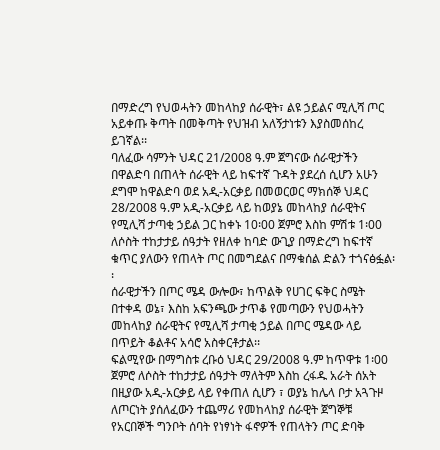በማድረግ የህወሓትን መከላከያ ሰራዊት፣ ልዩ ኃይልና ሚሊሻ ጦር አይቀጡ ቅጣት በመቅጣት የህዝብ አለኝታነቱን እያስመሰከረ ይገኛል፡፡
ባለፈው ሳምንት ህዳር 21/2008 ዓ.ም ጀግናው ሰራዊታችን በዋልድባ በጠላት ሰራዊት ላይ ከፍተኛ ጉዳት ያደረሰ ሲሆን አሁን ደግሞ ከዋልድባ ወደ አዲ-አርቃይ በመወርወር ማክሰኞ ህዳር 28/2008 ዓ.ም አዲ-አርቃይ ላይ ከወያኔ መከላከያ ሰራዊትና የሚሊሻ ታጣቂ ኃይል ጋር ከቀኑ 10፡00 ጀምሮ እስከ ምሽቱ 1፡00 ለሶስት ተከታታይ ሰዓታት የዘለቀ ከባድ ውጊያ በማድረግ ከፍተኛ ቁጥር ያለውን የጠላት ጦር በመግደልና በማቁሰል ድልን ተጎናፅፏል፡፡
ሰራዊታችን በጦር ሜዳ ውሎው፣ ከጥልቅ የሀገር ፍቅር ስሜት በተቀዳ ወኔ፣ እስከ አፍንጫው ታጥቆ የመጣውን የህወሓትን መከላከያ ሰራዊትና የሚሊሻ ታጣቂ ኃይል በጦር ሜዳው ላይ በጥይት ቆልቶና አሳሮ አስቀርቶታል፡፡
ፍልሚየው በማግስቱ ረቡዕ ህዳር 29/2008 ዓ.ም ከጥዋቱ 1፡00 ጀምሮ ለሶስት ተከታታይ ሰዓታት ማለትም እስከ ረፋዱ አራት ሰአት በዚያው አዲ-አርቃይ ላይ የቀጠለ ሲሆን ፣ ወያኔ ከሌላ ቦታ አጓጉዞ ለጦርነት ያሰለፈውን ተጨማሪ የመከላከያ ሰራዊት ጀግኞቹ የአርበኞች ግንቦት ሰባት የነፃነት ፋኖዎች የጠላትን ጦር ድባቅ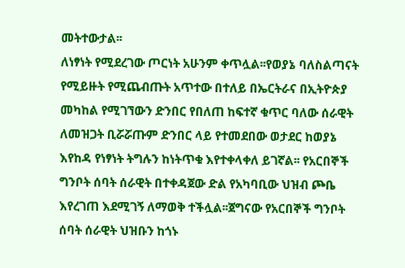መትተውታል፡፡
ለነፃነት የሚደረገው ጦርነት አሁንም ቀጥሏል፡፡የወያኔ ባለስልጣናት የሚይዙት የሚጨብጡት አጥተው በተለይ በኤርትራና በኢትዮጵያ መካከል የሚገኘውን ድንበር የበለጠ ከፍተኛ ቁጥር ባለው ሰራዊት ለመዝጋት ቢሯሯጡም ድንበር ላይ የተመደበው ወታደር ከወያኔ እየከዳ የነፃነት ትግሉን ከነትጥቁ እየተቀላቀለ ይገኛል፡፡ የአርበኞች ግንቦት ሰባት ሰራዊት በተቀዳጀው ድል የአካባቢው ህዝብ ጮቤ እየረገጠ እደሚገኝ ለማወቅ ተችሏል፡፡ጀግናው የአርበኞች ግንቦት ሰባት ሰራዊት ህዝቡን ከጎኑ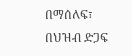በማሰለፍ፣ በህዝብ ድጋፍ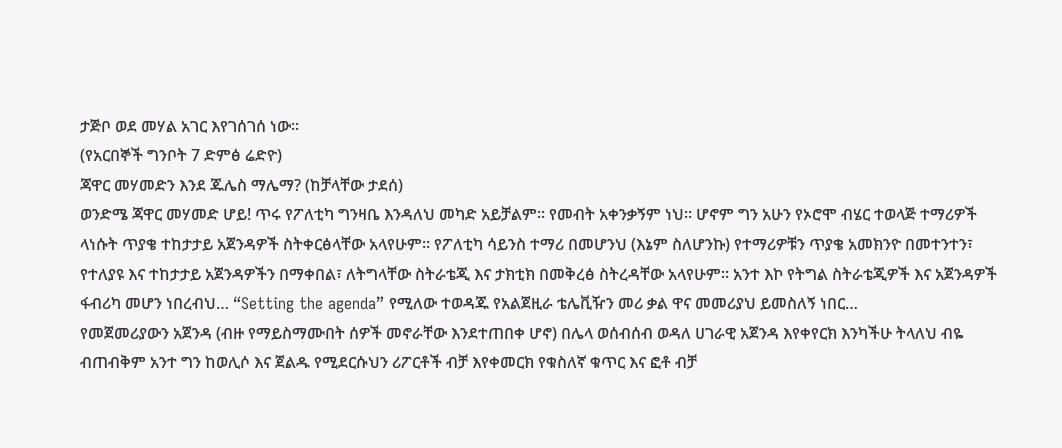ታጅቦ ወደ መሃል አገር እየገሰገሰ ነው፡፡
(የአርበኞች ግንቦት 7 ድምፅ ሬድዮ)
ጃዋር መሃመድን እንደ ጁሌስ ማሌማ? (ከቻላቸው ታደሰ)
ወንድሜ ጃዋር መሃመድ ሆይ! ጥሩ የፖለቲካ ግንዛቤ እንዳለህ መካድ አይቻልም፡፡ የመብት አቀንቃኝም ነህ፡፡ ሆኖም ግን አሁን የኦሮሞ ብሄር ተወላጅ ተማሪዎች ላነሱት ጥያቄ ተከታታይ አጀንዳዎች ስትቀርፅላቸው አላየሁም፡፡ የፖለቲካ ሳይንስ ተማሪ በመሆንህ (እኔም ስለሆንኩ) የተማሪዎቹን ጥያቄ አመክንዮ በመተንተን፣ የተለያዩ እና ተከታታይ አጀንዳዎችን በማቀበል፣ ለትግላቸው ስትራቴጂ እና ታክቲክ በመቅረፅ ስትረዳቸው አላየሁም፡፡ አንተ እኮ የትግል ስትራቴጂዎች እና አጀንዳዎች ፋብሪካ መሆን ነበረብህ… “Setting the agenda” የሚለው ተወዳጁ የአልጀዚራ ቴሌቪዥን መሪ ቃል ዋና መመሪያህ ይመስለኝ ነበር…
የመጀመሪያውን አጀንዳ (ብዙ የማይስማሙበት ሰዎች መኖራቸው እንደተጠበቀ ሆኖ) በሌላ ወሰብሰብ ወዳለ ሀገራዊ አጀንዳ እየቀየርክ እንካችሁ ትላለህ ብዬ ብጠብቅም አንተ ግን ከወሊሶ እና ጀልዱ የሚደርሱህን ሪፖርቶች ብቻ እየቀመርክ የቁስለኛ ቁጥር እና ፎቶ ብቻ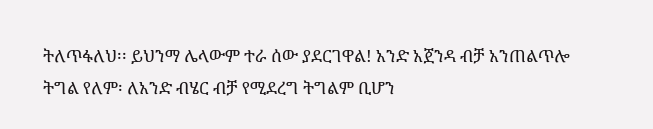ትለጥፋለህ፡፡ ይህንማ ሌላውም ተራ ሰው ያደርገዋል! አንድ አጀንዳ ብቻ አንጠልጥሎ ትግል የለም፡ ለአንድ ብሄር ብቻ የሚደረግ ትግልም ቢሆን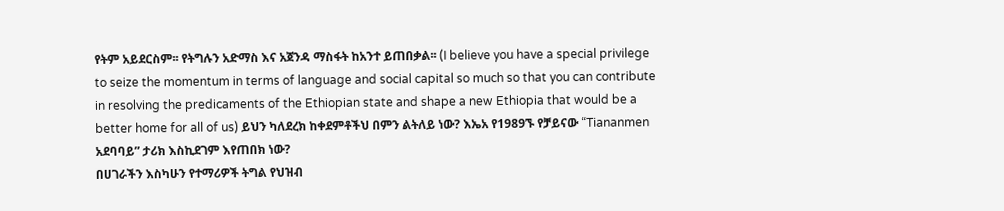የትም አይደርስም፡፡ የትግሉን አድማስ እና አጀንዳ ማስፋት ከአንተ ይጠበቃል፡፡ (I believe you have a special privilege to seize the momentum in terms of language and social capital so much so that you can contribute in resolving the predicaments of the Ethiopian state and shape a new Ethiopia that would be a better home for all of us) ይህን ካለደረክ ከቀደምቶችህ በምን ልትለይ ነው? እኤአ የ1989ኙ የቻይናው “Tiananmen አደባባይ” ታሪክ እስኪደገም እየጠበክ ነው?
በሀገራችን እስካሁን የተማሪዎች ትግል የህዝብ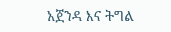አጀንዳ እና ትግል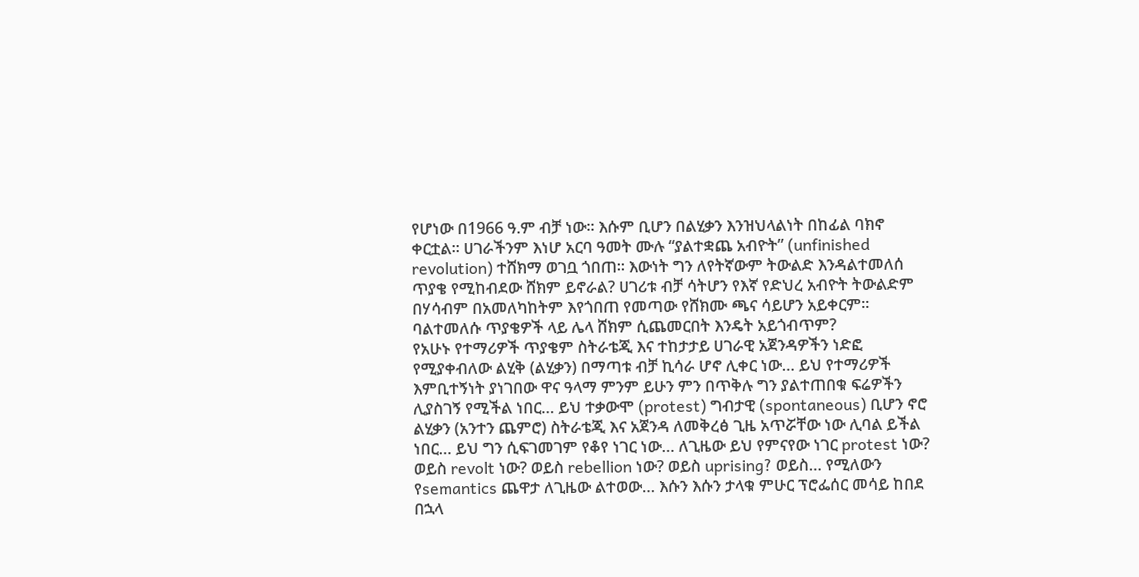የሆነው በ1966 ዓ.ም ብቻ ነው፡፡ እሱም ቢሆን በልሂቃን እንዝህላልነት በከፊል ባክኖ ቀርቷል፡፡ ሀገራችንም እነሆ አርባ ዓመት ሙሉ “ያልተቋጨ አብዮት” (unfinished revolution) ተሸክማ ወገቧ ጎበጠ፡፡ እውነት ግን ለየትኛውም ትውልድ እንዳልተመለሰ ጥያቄ የሚከብደው ሸክም ይኖራል? ሀገሪቱ ብቻ ሳትሆን የእኛ የድህረ አብዮት ትውልድም በሃሳብም በአመለካከትም እየጎበጠ የመጣው የሸክሙ ጫና ሳይሆን አይቀርም፡፡ ባልተመለሱ ጥያቄዎች ላይ ሌላ ሸክም ሲጨመርበት እንዴት አይጎብጥም?
የአሁኑ የተማሪዎች ጥያቄም ስትራቴጂ እና ተከታታይ ሀገራዊ አጀንዳዎችን ነድፎ የሚያቀብለው ልሂቅ (ልሂቃን) በማጣቱ ብቻ ኪሳራ ሆኖ ሊቀር ነው… ይህ የተማሪዎች እምቢተኝነት ያነገበው ዋና ዓላማ ምንም ይሁን ምን በጥቅሉ ግን ያልተጠበቁ ፍሬዎችን ሊያስገኝ የሚችል ነበር… ይህ ተቃውሞ (protest) ግብታዊ (spontaneous) ቢሆን ኖሮ ልሂቃን (አንተን ጨምሮ) ስትራቴጂ እና አጀንዳ ለመቅረፅ ጊዜ አጥሯቸው ነው ሊባል ይችል ነበር… ይህ ግን ሲፍገመገም የቆየ ነገር ነው… ለጊዜው ይህ የምናየው ነገር protest ነው? ወይስ revolt ነው? ወይስ rebellion ነው? ወይስ uprising? ወይስ… የሚለውን የsemantics ጨዋታ ለጊዜው ልተወው… እሱን እሱን ታላቁ ምሁር ፕሮፌሰር መሳይ ከበደ በኋላ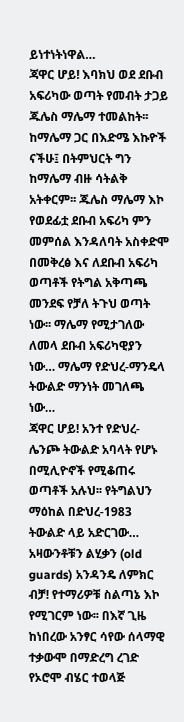ይነተነትነዋል…
ጃዋር ሆይ! እባክህ ወደ ደቡብ አፍሪካው ወጣት የመብት ታጋይ ጁሌስ ማሌማ ተመልከት፡፡ ከማሌማ ጋር በእድሜ እኩዮች ናችሁ፤ በትምህርት ግን ከማሌማ ብዙ ሳትልቅ አትቀርም፡፡ ጁሌስ ማሌማ እኮ የወደፊቷ ደቡብ አፍሪካ ምን መምሰል እንዳለባት አስቀድሞ በመቅረፅ እና ለደቡብ አፍሪካ ወጣቶች የትግል አቅጣጫ መንደፍ የቻለ ትጉህ ወጣት ነው፡፡ ማሌማ የሚታገለው ለመላ ደቡብ አፍሪካዊያን ነው… ማሌማ የድህረ-ማንዴላ ትውልድ ማንነት መገለጫ ነው…
ጃዋር ሆይ! አንተ የድህረ-ሌንጮ ትውልድ አባላት የሆኑ በሚሊዮኖች የሚቆጠሩ ወጣቶች አሉህ፡፡ የትግልህን ማዕከል በድህረ-1983 ትውልድ ላይ አድርገው… አዛውንቶቹን ልሂቃን (old guards) አንዳንዴ ለምክር ብቻ! የተማሪዎቹ ስልጣኔ እኮ የሚገርም ነው፡፡ በእኛ ጊዜ ከነበረው አንፃር ሳየው ሰላማዊ ተቃውሞ በማድረግ ረገድ የኦሮሞ ብሄር ተወላጅ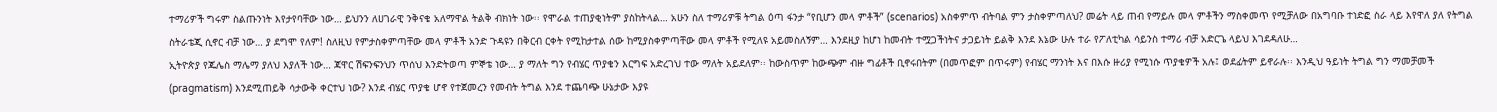ተማሪዎች ግሩም ስልጡንነት እየታየባቸው ነው… ይህንን ለሀገራዊ ንቅናቄ አለማዋል ትልቅ ብክነት ነው፡፡ የሞራል ተጠያቂነትም ያስከትላል… አሁን ስለ ተማሪዎቹ ትግል ዕጣ ፋንታ “የቢሆን መላ ምቶች” (scenarios) አስቀምጥ ብትባል ምን ታስቀምጣለህ? መሬት ላይ ጠብ የማይሉ መላ ምቶችን ማስቀመጥ የሚቻለው በአግባቡ ተነድፎ ስራ ላይ እየዋለ ያለ የትግል ስትራቴጂ ሲኖር ብቻ ነው… ያ ደግሞ የለም! ስለዚህ የምታስቀምጣቸው መላ ምቶች አንድ ጉዳዩን በቅርብ ርቀት የሚከታተል ሰው ከሚያስቀምጣቸው መላ ምቶች የሚለዩ አይመስለኝም… እንደዚያ ከሆነ ከመብት ተሟጋችነትና ታጋይነት ይልቅ እንደ እኔው ሁሉ ተራ የፖለቲካል ሳይንስ ተማሪ ብቻ አድርጌ ላይህ እገደዳለሁ…
ኢትዮጵያ የጁሌስ ማሌማ ያለህ እያለች ነው… ጃዋር ሽፍንፍንህን ጥሰህ እንድትወጣ ምኞቴ ነው… ያ ማለት ግን የብሄር ጥያቄን እርግፍ አድረገህ ተው ማለት አይደለም፡፡ ከውስጥም ከውጭም ብዙ ግፊቶች ቢኖሩበትም (በመጥፎም በጥሩም) የብሄር ማንነት እና በእሱ ዙሪያ የሚነሱ ጥያቄዎች አሉ፤ ወደፊትም ይኖራሉ፡፡ እንዲህ ዓይነት ትግል ግን ማመቻመች (pragmatism) እንደሚጠይቅ ሳታውቅ ቀርተህ ነው? እንደ ብሄር ጥያቄ ሆኖ የተጀመረን የመብት ትግል እንደ ተጨባጭ ሁኔታው እያዩ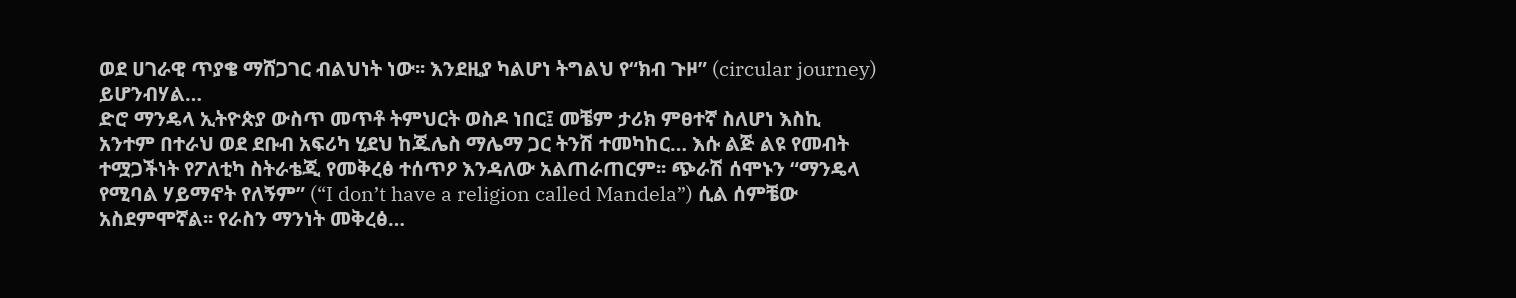ወደ ሀገራዊ ጥያቄ ማሸጋገር ብልህነት ነው፡፡ እንደዚያ ካልሆነ ትግልህ የ“ክብ ጉዞ” (circular journey) ይሆንብሃል…
ድሮ ማንዴላ ኢትዮጵያ ውስጥ መጥቶ ትምህርት ወስዶ ነበር፤ መቼም ታሪክ ምፀተኛ ስለሆነ እስኪ አንተም በተራህ ወደ ደቡብ አፍሪካ ሂደህ ከጁሌስ ማሌማ ጋር ትንሽ ተመካከር… እሱ ልጅ ልዩ የመብት ተሟጋችነት የፖለቲካ ስትራቴጂ የመቅረፅ ተሰጥዖ እንዳለው አልጠራጠርም፡፡ ጭራሽ ሰሞኑን “ማንዴላ የሚባል ሃይማኖት የለኝም” (“I don’t have a religion called Mandela”) ሲል ሰምቼው አስደምሞኛል፡፡ የራስን ማንነት መቅረፅ…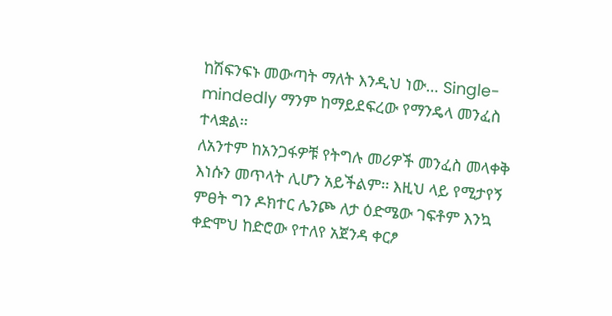ከሽፍንፍኑ መውጣት ማለት እንዲህ ነው… Single-mindedly ማንም ከማይደፍረው የማንዴላ መንፈስ ተላቋል፡፡
ለአንተም ከአንጋፋዎቹ የትግሉ መሪዎች መንፈስ መላቀቅ እነሱን መጥላት ሊሆን አይችልም፡፡ እዚህ ላይ የሚታየኝ ምፀት ግን ዶክተር ሌንጮ ለታ ዕድሜው ገፍቶም እንኳ ቀድሞህ ከድሮው የተለየ አጀንዳ ቀርፆ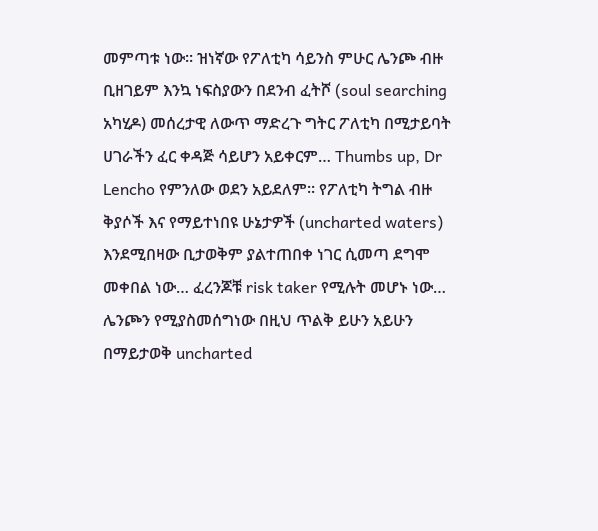መምጣቱ ነው፡፡ ዝነኛው የፖለቲካ ሳይንስ ምሁር ሌንጮ ብዙ ቢዘገይም እንኳ ነፍስያውን በደንብ ፈትሾ (soul searching አካሂዶ) መሰረታዊ ለውጥ ማድረጉ ግትር ፖለቲካ በሚታይባት ሀገራችን ፈር ቀዳጅ ሳይሆን አይቀርም… Thumbs up, Dr Lencho የምንለው ወደን አይደለም፡፡ የፖለቲካ ትግል ብዙ ቅያሶች እና የማይተነበዩ ሁኔታዎች (uncharted waters) እንደሚበዛው ቢታወቅም ያልተጠበቀ ነገር ሲመጣ ደግሞ መቀበል ነው… ፈረንጆቹ risk taker የሚሉት መሆኑ ነው… ሌንጮን የሚያስመሰግነው በዚህ ጥልቅ ይሁን አይሁን በማይታወቅ uncharted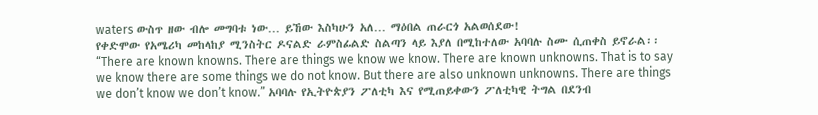waters ውስጥ ዘው ብሎ መግባቱ ነው… ይኸው እስካሁን አለ… ማዕበል ጠራርጎ አልወሰደው!
የቀድሞው የአሜሪካ መከላከያ ሚንስትር ዶናልድ ራምስፊልድ ስልጣን ላይ እያለ በሚከተለው አባባሉ ስሙ ሲጠቀስ ይኖራል፡፡ “There are known knowns. There are things we know we know. There are known unknowns. That is to say we know there are some things we do not know. But there are also unknown unknowns. There are things we don’t know we don’t know.” አባባሉ የኢትዮጵያን ፖለቲካ እና የሚጠይቀውን ፖለቲካዊ ትግል በደንብ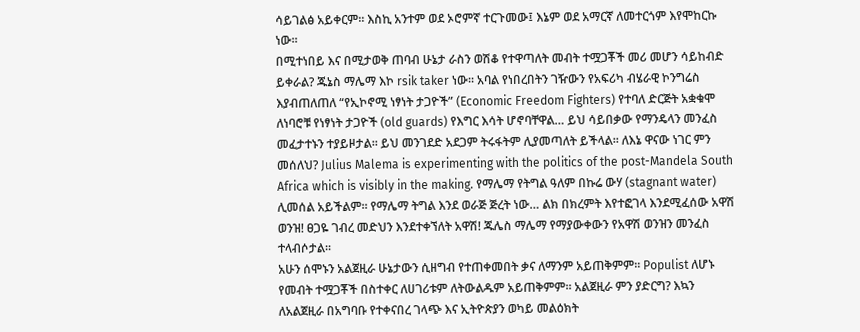ሳይገልፅ አይቀርም፡፡ እስኪ አንተም ወደ ኦሮምኛ ተርጉመው፤ እኔም ወደ አማርኛ ለመተርጎም እየሞከርኩ ነው፡፡
በሚተነበይ እና በሚታወቅ ጠባብ ሁኔታ ራስን ወሽቆ የተዋጣለት መብት ተሟጋቾች መሪ መሆን ሳይከብድ ይቀራል? ጁኔስ ማሌማ እኮ rsik taker ነው፡፡ አባል የነበረበትን ገዥውን የአፍሪካ ብሄራዊ ኮንግሬስ እያብጠለጠለ “የኢኮኖሚ ነፃነት ታጋዮች” (Economic Freedom Fighters) የተባለ ድርጅት አቋቁሞ ለነባሮቹ የነፃነት ታጋዮች (old guards) የእግር እሳት ሆኖባቸዋል… ይህ ሳይበቃው የማንዴላን መንፈስ መፈታተኑን ተያይዞታል፡፡ ይህ መንገደድ አደጋም ትሩፋትም ሊያመጣለት ይችላል፡፡ ለእኔ ዋናው ነገር ምን መሰለህ? Julius Malema is experimenting with the politics of the post-Mandela South Africa which is visibly in the making. የማሌማ የትግል ዓለም በኩሬ ውሃ (stagnant water) ሊመሰል አይችልም፡፡ የማሌማ ትግል እንደ ወራጅ ጅረት ነው… ልክ በክረምት እየተፎገላ እንደሚፈሰው አዋሽ ወንዝ! ፀጋዬ ገብረ መድህን እንደተቀኘለት አዋሽ! ጁሌስ ማሌማ የማያውቀውን የአዋሽ ወንዝን መንፈስ ተላብሶታል፡፡
አሁን ሰሞኑን አልጀዚራ ሁኔታውን ሲዘግብ የተጠቀመበት ቃና ለማንም አይጠቅምም፡፡ Populist ለሆኑ የመብት ተሟጋቾች በስተቀር ለሀገሪቱም ለትውልዱም አይጠቅምም፡፡ አልጀዚራ ምን ያድርግ? እኳን ለአልጀዚራ በአግባቡ የተቀናበረ ገላጭ እና ኢትዮጵያን ወካይ መልዕክት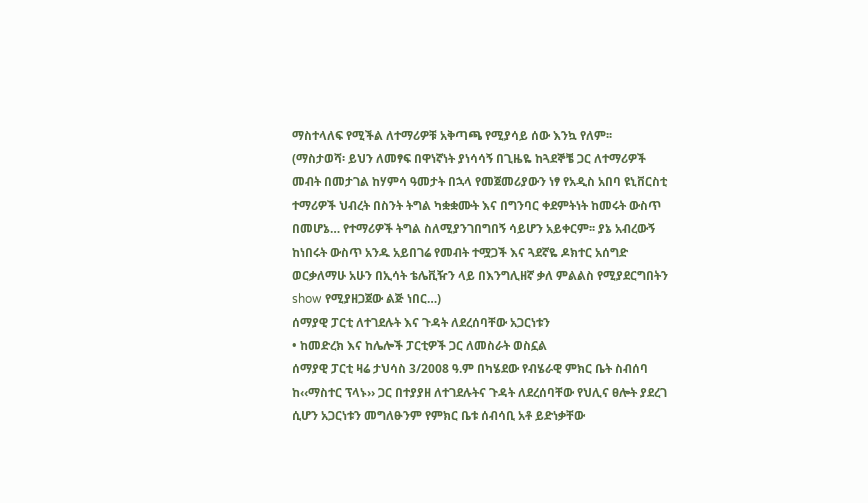ማስተላለፍ የሚችል ለተማሪዎቹ አቅጣጫ የሚያሳይ ሰው እንኳ የለም፡፡
(ማስታወሻ፡ ይህን ለመፃፍ በዋነኛነት ያነሳሳኝ በጊዜዬ ከጓደኞቼ ጋር ለተማሪዎች መብት በመታገል ከሃምሳ ዓመታት በኋላ የመጀመሪያውን ነፃ የአዲስ አበባ ዩኒቨርስቲ ተማሪዎች ህብረት በስንት ትግል ካቋቋሙት እና በግንባር ቀደምትነት ከመሩት ውስጥ በመሆኔ… የተማሪዎች ትግል ስለሚያንገበግበኝ ሳይሆን አይቀርም፡፡ ያኔ አብረውኝ ከነበሩት ውስጥ አንዱ አይበገሬ የመብት ተሟጋች እና ጓደኛዬ ዶክተር አሰግድ ወርቃለማሁ አሁን በኢሳት ቴሌቪዥን ላይ በእንግሊዘኛ ቃለ ምልልስ የሚያደርግበትን show የሚያዘጋጀው ልጅ ነበር…)
ሰማያዊ ፓርቲ ለተገደሉት እና ጉዳት ለደረሰባቸው አጋርነቱን
• ከመድረክ እና ከሌሎች ፓርቲዎች ጋር ለመስራት ወስኗል
ሰማያዊ ፓርቲ ዛሬ ታህሳስ 3/2008 ዓ.ም በካሄደው የብሄራዊ ምክር ቤት ስብሰባ ከ‹‹ማስተር ፕላኑ›› ጋር በተያያዘ ለተገደሉትና ጉዳት ለደረሰባቸው የህሊና ፀሎት ያደረገ ሲሆን አጋርነቱን መግለፁንም የምክር ቤቱ ሰብሳቢ አቶ ይድነቃቸው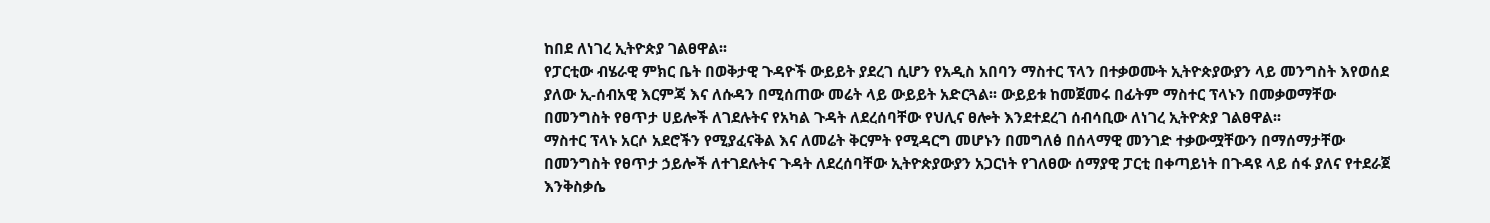ከበደ ለነገረ ኢትዮጵያ ገልፀዋል፡፡
የፓርቲው ብሄራዊ ምክር ቤት በወቅታዊ ጉዳዮች ውይይት ያደረገ ሲሆን የአዲስ አበባን ማስተር ፕላን በተቃወሙት ኢትዮጵያውያን ላይ መንግስት እየወሰደ ያለው ኢ-ሰብአዊ እርምጃ እና ለሱዳን በሚሰጠው መሬት ላይ ውይይት አድርጓል፡፡ ውይይቱ ከመጀመሩ በፊትም ማስተር ፕላኑን በመቃወማቸው በመንግስት የፀጥታ ሀይሎች ለገደሉትና የአካል ጉዳት ለደረሰባቸው የህሊና ፀሎት እንደተደረገ ሰብሳቢው ለነገረ ኢትዮጵያ ገልፀዋል፡፡
ማስተር ፕላኑ አርሶ አደሮችን የሚያፈናቅል እና ለመሬት ቅርምት የሚዳርግ መሆኑን በመግለፅ በሰላማዊ መንገድ ተቃውሟቸውን በማሰማታቸው በመንግስት የፀጥታ ኃይሎች ለተገደሉትና ጉዳት ለደረሰባቸው ኢትዮጵያውያን አጋርነት የገለፀው ሰማያዊ ፓርቲ በቀጣይነት በጉዳዩ ላይ ሰፋ ያለና የተደራጀ እንቅስቃሴ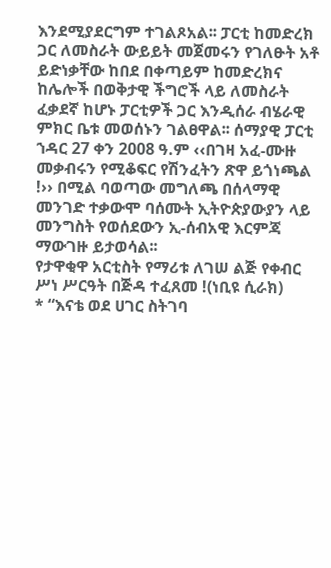እንደሚያደርግም ተገልጾአል፡፡ ፓርቲ ከመድረክ ጋር ለመስራት ውይይት መጀመሩን የገለፁት አቶ ይድነቃቸው ከበደ በቀጣይም ከመድረክና ከሌሎች በወቅታዊ ችግሮች ላይ ለመስራት ፈቃደኛ ከሆኑ ፓርቲዎች ጋር እንዲሰራ ብሄራዊ ምክር ቤቱ መወሰኑን ገልፀዋል፡፡ ሰማያዊ ፓርቲ ኀዳር 27 ቀን 2008 ዓ.ም ‹‹በገዛ አፈ-ሙዙ መቃብሩን የሚቆፍር የሽንፈትን ጽዋ ይጎነጫል !›› በሚል ባወጣው መግለጫ በሰላማዊ መንገድ ተቃውሞ ባሰሙት ኢትዮጵያውያን ላይ መንግስት የወሰደውን ኢ-ሰብአዊ እርምጃ ማውገዙ ይታወሳል፡፡
የታዋቂዋ አርቲስት የማሪቱ ለገሠ ልጅ የቀብር ሥነ ሥርዓት በጅዳ ተፈጸመ !(ነቢዩ ሲራክ)
* “እናቴ ወደ ሀገር ስትገባ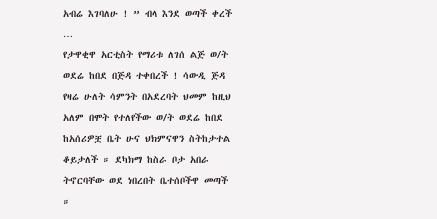አብሬ እገባለሁ ! ” ብላ እንደ ወጣች ቀረች …
የታዋቂዋ አርቲስት የማሪቱ ለገሰ ልጅ ወ/ት ወደሬ ከበደ በጅዳ ተቀበረች ! ሳውዲ ጅዳ የዛሬ ሁለት ሳምንት በአደረባት ህመም ከዚህ አለም በሞት የተለየችው ወ/ት ወደሬ ከበደ ከአሰሪዎቿ ቤት ሁና ህክምናዋን ስትከታተል ቆይታለች ። ደካክማ ከስራ ቦታ አበራ ትኖርባቸው ወደ ነበረበት ቤተሰቦችዋ መጣች ።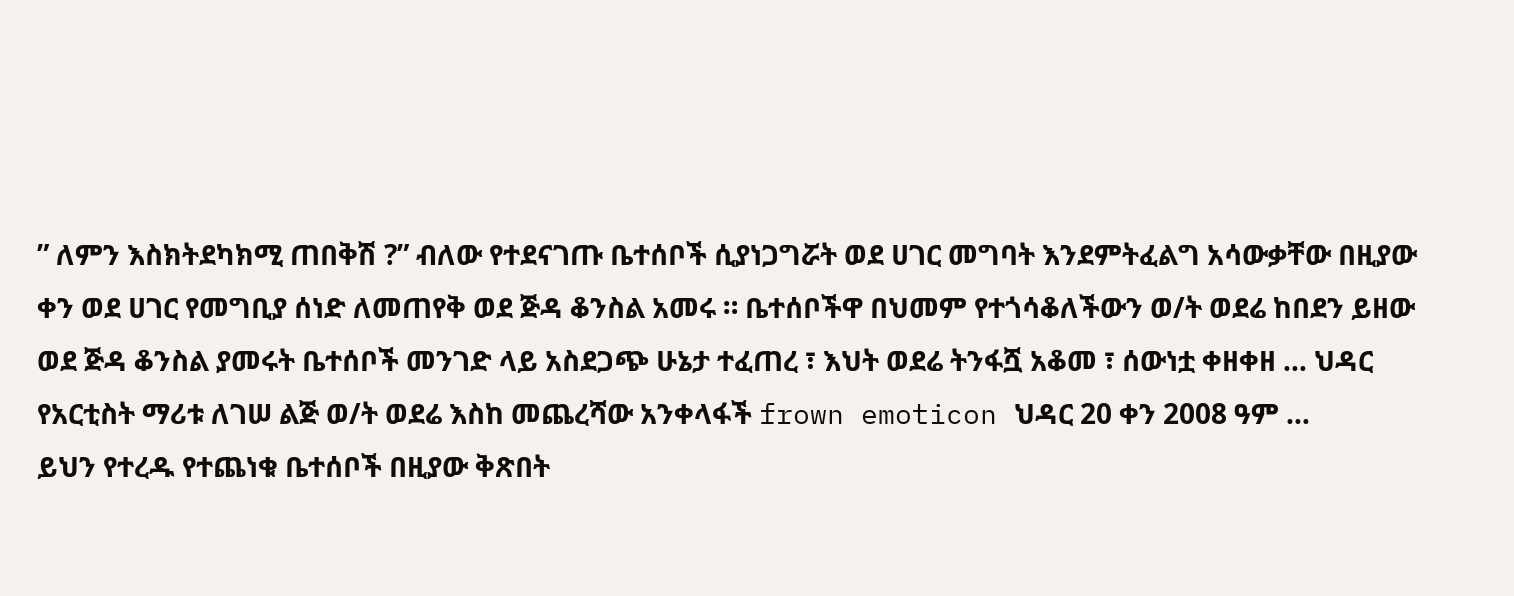” ለምን እስክትደካክሚ ጠበቅሽ ?” ብለው የተደናገጡ ቤተሰቦች ሲያነጋግሯት ወደ ሀገር መግባት እንደምትፈልግ አሳውቃቸው በዚያው ቀን ወደ ሀገር የመግቢያ ሰነድ ለመጠየቅ ወደ ጅዳ ቆንስል አመሩ ። ቤተሰቦችዋ በህመም የተጎሳቆለችውን ወ/ት ወደሬ ከበደን ይዘው ወደ ጅዳ ቆንስል ያመሩት ቤተሰቦች መንገድ ላይ አስደጋጭ ሁኔታ ተፈጠረ ፣ እህት ወደሬ ትንፋሿ አቆመ ፣ ሰውነቷ ቀዘቀዘ … ህዳር የአርቲስት ማሪቱ ለገሠ ልጅ ወ/ት ወደሬ እስከ መጨረሻው አንቀላፋች frown emoticon ህዳር 20 ቀን 2008 ዓም …
ይህን የተረዱ የተጨነቁ ቤተሰቦች በዚያው ቅጽበት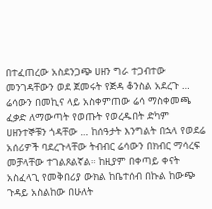በተፈጠረው አስደንጋጭ ሀዘን ግራ ተጋብተው መንገዳቸውን ወደ ጀመሩት የጅዳ ቆንስል አደረጉ … ሬሳውን በመኪና ላይ አስቀምጠው ሬሳ ማስቀመጫ ፈቃድ ለማውጣት የወጡት የወረዱበት ድካም ሀዘንተኞቹን ጎዳቸው … ከሰዓታት እንግልት በኋላ የወደሬ አሰሪዎች ባደረጉላቸው ትብብር ሬሳውን በክብር ማሳረፍ መቻላቸው ተገልጾልኛል። ከዚያም በቀጣይ ቀናት አስፈላጊ የመቅበሪያ ውክል ከቤተሰብ በኩል ከውጭ ጉዳይ አስልከው በሁለት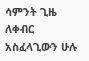ሳምንት ጊዜ ለቀብር አስፈላጊውን ሁሉ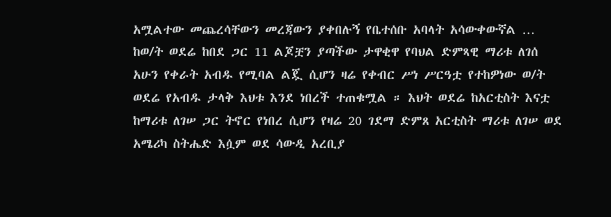አሟልተው መጨረሳቸውን መረጃውን ያቀበሉኝ የቤተሰቡ አባላት አሳውቀውኛል …
ከወ/ት ወደሬ ከበደ ጋር 11 ልጆቿን ያጣችው ታዋቂዋ የባህል ድምጻዊ ማሪቱ ለገሰ አሁን የቀራት አብዱ የሚባል ልጇ ሲሆን ዛሬ የቀብር ሥነ ሥርዓቷ የተከዎነው ወ/ት ወደሬ የአብዱ ታላቅ እህቱ እንደ ነበረች ተጠቁሟል ። እህት ወደሬ ከአርቲስት እናቷ ከማሪቱ ለገሠ ጋር ትኖር የነበረ ሲሆን የዛሬ 20 ገደማ ድምጸ አርቲስት ማሪቱ ለገሠ ወደ አሜሪካ ስትሔድ እሷም ወደ ሳውዲ አረቢያ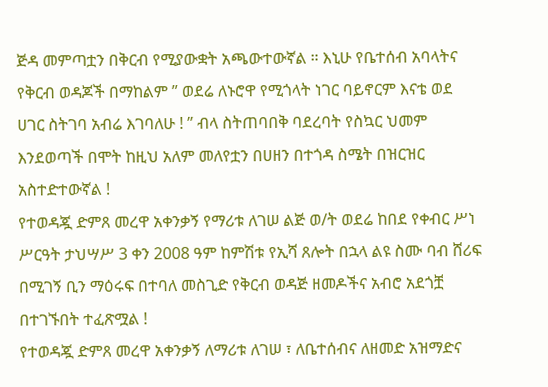ጅዳ መምጣቷን በቅርብ የሚያውቋት አጫውተውኛል ። እኒሁ የቤተሰብ አባላትና የቅርብ ወዳጆች በማከልም ” ወደሬ ለኑሮዋ የሚጎላት ነገር ባይኖርም እናቴ ወደ ሀገር ስትገባ አብሬ እገባለሁ ! ” ብላ ስትጠባበቅ ባደረባት የስኳር ህመም እንደወጣች በሞት ከዚህ አለም መለየቷን በሀዘን በተጎዳ ስሜት በዝርዝር አስተድተውኛል !
የተወዳጇ ድምጸ መረዋ አቀንቃኝ የማሪቱ ለገሠ ልጅ ወ/ት ወደሬ ከበደ የቀብር ሥነ ሥርዓት ታህሣሥ 3 ቀን 2008 ዓም ከምሽቱ የኢሻ ጸሎት በኋላ ልዩ ስሙ ባብ ሸሪፍ በሚገኝ ቢን ማዕሩፍ በተባለ መስጊድ የቅርብ ወዳጅ ዘመዶችና አብሮ አደጎቿ በተገኙበት ተፈጽሟል !
የተወዳጇ ድምጸ መረዋ አቀንቃኝ ለማሪቱ ለገሠ ፣ ለቤተሰብና ለዘመድ አዝማድና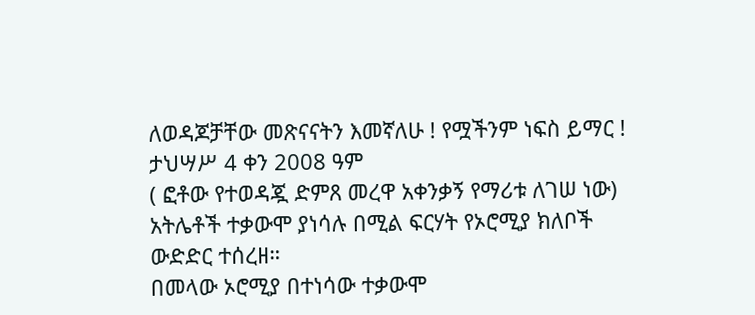ለወዳጆቻቸው መጽናናትን እመኛለሁ ! የሟችንም ነፍስ ይማር !
ታህሣሥ 4 ቀን 2008 ዓም
( ፎቶው የተወዳጇ ድምጸ መረዋ አቀንቃኝ የማሪቱ ለገሠ ነው)
አትሌቶች ተቃውሞ ያነሳሉ በሚል ፍርሃት የኦሮሚያ ክለቦች ውድድር ተሰረዘ።
በመላው ኦሮሚያ በተነሳው ተቃውሞ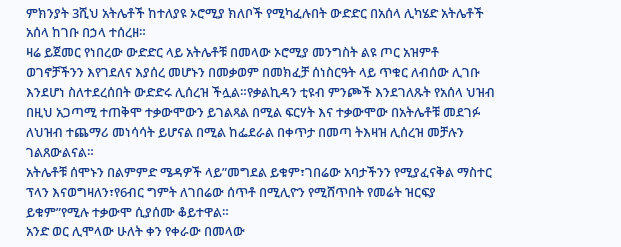ምክንያት 3ሺህ አትሌቶች ከተለያዩ ኦሮሚያ ክለቦች የሚካፈሉበት ውድድር በአሰላ ሊካሄድ አትሌቶች አሰላ ከገቡ በኃላ ተሰረዘ።
ዛሬ ይጀመር የነበረው ውድድር ላይ አትሌቶቹ በመላው ኦሮሚያ መንግስት ልዩ ጦር አዝምቶ ወገኖቻችንን እየገደለና እያሰረ መሆኑን በመቃወም በመክፈቻ ሰነስርዓት ላይ ጥቁር ለብሰው ሊገቡ እንደሆነ ስለተደረሰበት ውድድሩ ሊሰረዝ ችሏል።የቃልኪዳን ቲዩብ ምንጮች እንደገለጹት የአሰላ ህዝብ በዚህ አጋጣሚ ተጠቅሞ ተቃውሞውን ይገልጻል በሚል ፍርሃት እና ተቃውሞው በአትሌቶቹ መደገፉ ለህዝብ ተጨማሪ መነሳሳት ይሆናል በሚል ከፌደራል በቀጥታ በመጣ ትእዛዝ ሊሰረዝ መቻሉን ገልጸውልናል።
አትሌቶቹ ሰሞኑን በልምምድ ሜዳዎች ላይ”መግደል ይቁም፣ገበሬው አባታችንን የሚያፈናቅል ማስተር ፕላን እናወግዛለን፣የ6ብር ግምት ለገበሬው ሰጥቶ በሚሊዮን የሚሸጥበት የመሬት ዝርፍያ ይቁም”የሚሉ ተቃውሞ ሲያሰሙ ቆይተዋል።
አንድ ወር ሊሞላው ሁለት ቀን የቀራው በመላው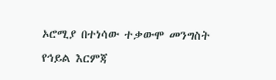ኦሮሚያ በተነሳው ተቃውሞ መንግስት የኅይል እርምጃ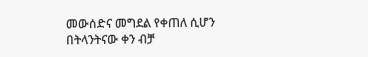መውሰድና መግደል የቀጠለ ሲሆን በትላንትናው ቀን ብቻ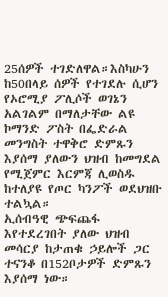25ሰዎች ተገድለዋል።እስካሁን ከ50በላይ ሰዎች የተገደሉ ሲሆን የኦሮሚያ ፖሊሶች ወገኔን አልገልም በማለታቸው ልዩ ኮማንድ ፖስት በፌድራል መንግስት ተዋቅሮ ድምጹን እያሰማ ያለውን ህዝብ ከመግደል የሚጀምር እርምጃ ሊወስዱ ከተለያዩ የጦር ካንፖች ወደህዝቡ ተልኳል።
ኢሰብዓዊ ጭፍጨፋ እየተደረገበት ያለው ህዝብ መሳርያ ከታጠቁ ኃይሎች ጋር ተናንቆ በ152ቦታዎች ድምጹን እያሰማ ነው።